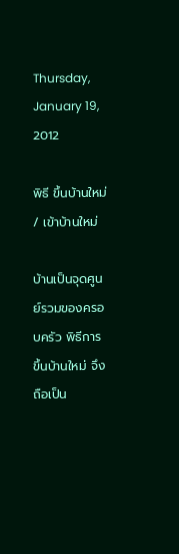Thursday, January 19, 2012

พิธี ขึ้นบ้านใหม่ / เข้าบ้านใหม่

บ้านเป็นจุดศูนย์รวมของครอบครัว พิธีการ ขึ้นบ้านใหม่ จึงถือเป็น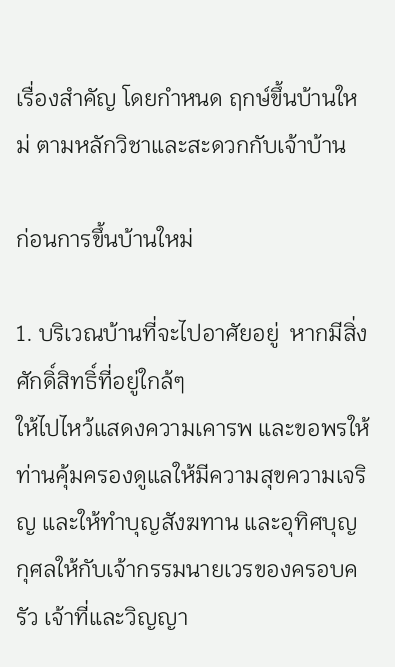เรื่องสำคัญ โดยกำหนด ฤกษ์ขึ้นบ้านใหม่ ตามหลักวิชาและสะดวกกับเจ้าบ้าน

ก่อนการขึ้นบ้านใหม่

1. บริเวณบ้านที่จะไปอาศัยอยู่  หากมีสิ่งศักดิ์สิทธิ์ที่อยู่ใกล้ๆ
ให้ไปไหว้แสดงความเคารพ และขอพรให้ท่านคุ้มครองดูแลให้มีความสุขความเจริญ และให้ทำบุญสังฆทาน และอุทิศบุญกุศลให้กับเจ้ากรรมนายเวรของครอบครัว เจ้าที่และวิญญา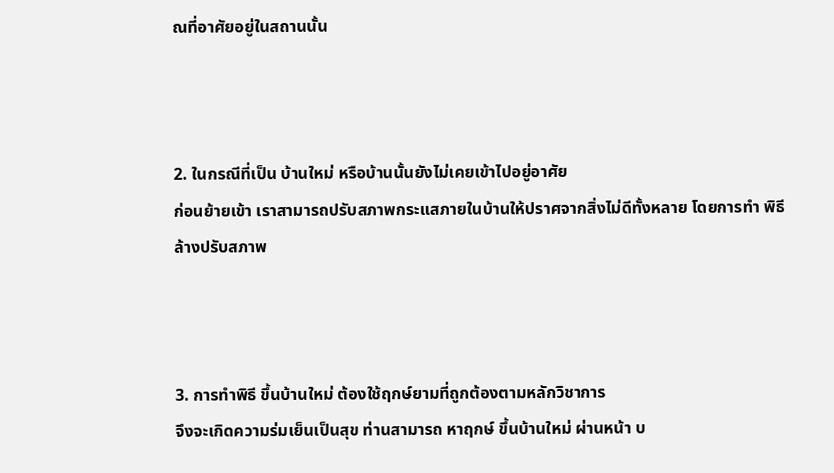ณที่อาศัยอยู่ในสถานนั้น



2. ในกรณีที่เป็น บ้านใหม่ หรือบ้านนั้นยังไม่เคยเข้าไปอยู่อาศัย
ก่อนย้ายเข้า เราสามารถปรับสภาพกระแสภายในบ้านให้ปราศจากสิ่งไม่ดีทั้งหลาย โดยการทำ พิธีล้างปรับสภาพ



3. การทำพิธี ขึ้นบ้านใหม่ ต้องใช้ฤกษ์ยามที่ถูกต้องตามหลักวิชาการ
จึงจะเกิดความร่มเย็นเป็นสุข ท่านสามารถ หาฤกษ์ ขึ้นบ้านใหม่ ผ่านหน้า บ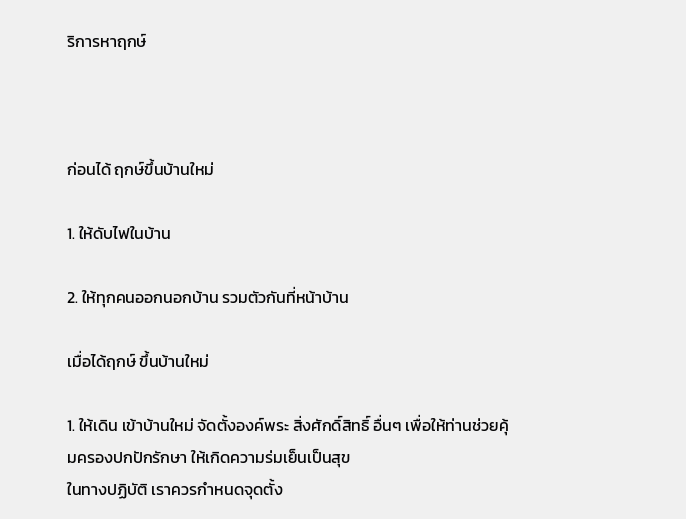ริการหาฤกษ์



ก่อนได้ ฤกษ์ขึ้นบ้านใหม่

1. ให้ดับไฟในบ้าน

2. ให้ทุกคนออกนอกบ้าน รวมตัวกันที่หน้าบ้าน

เมื่อได้ฤกษ์ ขึ้นบ้านใหม่

1. ให้เดิน เข้าบ้านใหม่ จัดตั้งองค์พระ สิ่งศักดิ์สิทธิ์ อื่นๆ เพื่อให้ท่านช่วยคุ้มครองปกปักรักษา ให้เกิดความร่มเย็นเป็นสุข
ในทางปฏิบัติ เราควรกำหนดจุดตั้ง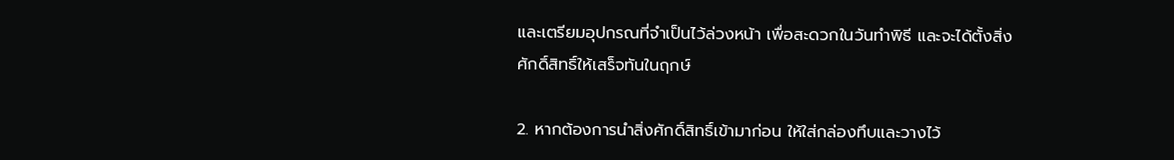และเตรียมอุปกรณที่จำเป็นไว้ล่วงหน้า เพื่อสะดวกในวันทำพิธี และจะได้ตั้งสิ่งศักดิ์สิทธิ์ให้เสร็จทันในฤกษ์

2. หากต้องการนำสิ่งศักดิ์สิทธิ์เข้ามาก่อน ให้ใส่กล่องทึบและวางไว้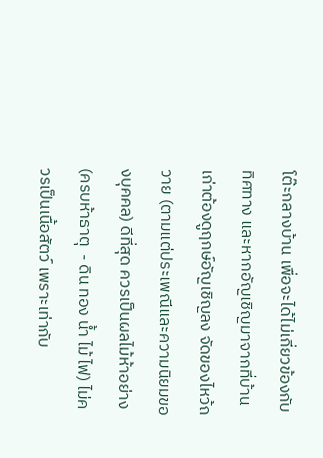โต๊ะกลางบ้าน เพื่อจะได้ไม่เกี่ยวข้องกับทิศทาง และหากอัญเชิญมาจากที่บ้านเก่าต้องดูฤกษ์อัญเชิญลง จัดของไหว้ถวาย (ตามแต่ประเพณีและความนิยมของบุคคล) ดีที่สุด ควรเป็นผลไม้ห้าอย่าง (ครบห้าธาตุ  - ดิน ทอง น้ำ ไม้ ไฟ) ไม่ควรเป็นเนื้อสัตว์ เพราะเท่ากับ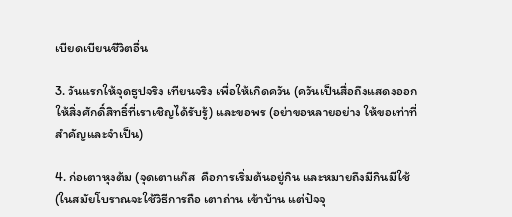เบียดเบียนชีวิตอื่น

3. วันแรกให้จุดธูปจริง เทียนจริง เพื่อให้เกิดควัน (ควันเป็นสื่อถึงแสดงออก ให้สิ่งศักดิ์สิทธิ์ที่เราเชิญได้รับรู้) และขอพร (อย่าขอหลายอย่าง ให้ขอเท่าที่สำคัญและจำเป็น)

4. ก่อเตาหุงต้ม (จุดเตาแก๊ส  คือการเริ่มต้นอยู่กิน และหมายถึงมีกินมีใช้ (ในสมัยโบราณจะใช้วิธีการถือ เตาถ่าน เข้าบ้าน แต่ปัจจุ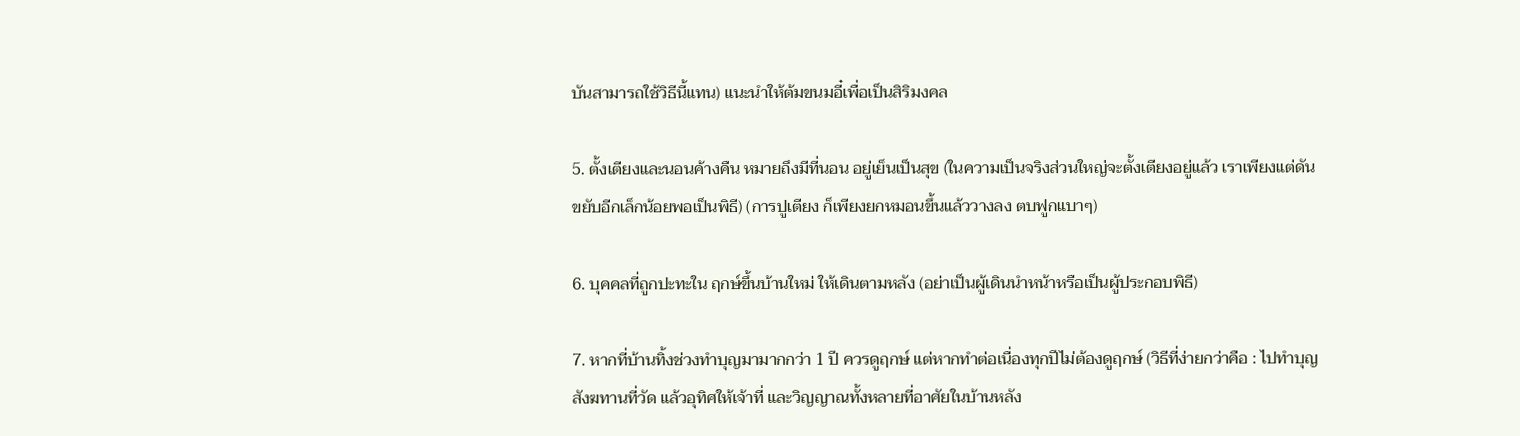บันสามารถใช้วิธีนี้แทน) แนะนำให้ต้มขนมอี๋เพื่อเป็นสิริมงคล

5. ตั้งเตียงและนอนค้างคืน หมายถึงมีที่นอน อยู่เย็นเป็นสุข (ในความเป็นจริงส่วนใหญ่จะตั้งเตียงอยู่แล้ว เราเพียงแต่ดันขยับอีกเล็กน้อยพอเป็นพิธี) (การปูเตียง ก็เพียงยกหมอนขึ้นแล้ววางลง ตบฟูกแบาๆ)

6. บุคคลที่ถูกปะทะใน ฤกษ์ขึ้นบ้านใหม่ ให้เดินตามหลัง (อย่าเป็นผู้เดินนำหน้าหรือเป็นผู้ประกอบพิธี)

7. หากที่บ้านทิ้งช่วงทำบุญมามากกว่า 1 ปี ควรดูฤกษ์ แต่หากทำต่อเนื่องทุกปีไม่ต้องดูฤกษ์ (วิธีที่ง่ายกว่าคือ : ไปทำบุญสังฆทานที่วัด แล้วอุทิศให้เจ้าที่ และวิญญาณทั้งหลายที่อาศัยในบ้านหลัง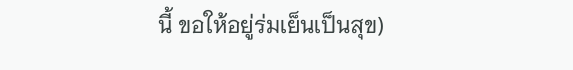นี้ ขอให้อยู่ร่มเย็นเป็นสุข)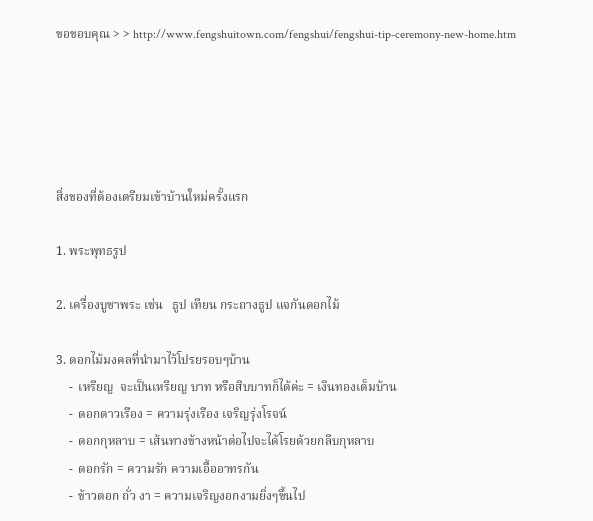ขอขอบคุณ > > http://www.fengshuitown.com/fengshui/fengshui-tip-ceremony-new-home.htm





สิ่งของที่ต้องเตรียมเข้าบ้านใหม่ครั้งแรก

1. พระพุทธรูป

2. เครื่องบูชาพระ เช่น   ธูป เทียน กระถางธูป แจกันดอกไม้

3. ดอกไม้มงคลที่นำมาไว้โปรยรอบๆบ้าน
    -  เหรียญ  จะเป็นเหรียญ บาท หรือสิบบาทก็ได้ค่ะ = เงินทองเต็มบ้าน
    -  ดอกดาวเรือง = ความรุ่งเรือง เจริญรุ่งโรจน์
    -  ดอกกุหลาบ = เส้นทางข้างหน้าต่อไปจะได้โรยด้วยกลีบกุหลาบ
    -  ดอกรัก = ความรัก ความเอื้ออาทรกัน
    -  ข้าวตอก ถั่ว งา = ความเจริญงอกงามยิ่งๆขึ้นไป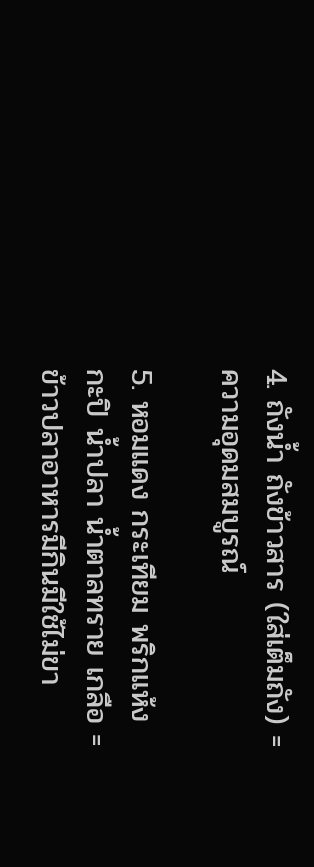4. ถังน้ำ ถังข้าวสาร (ใส่เต็มถัง) = ความอุดมสมบูรณ์

5. หอมแดง กระเทียม พริกแห้ง กะปิ น้ำปลา น้ำตาลทราย เกลือ = ข้าวปลาอาหารมีกินมีใช้ไม่ขา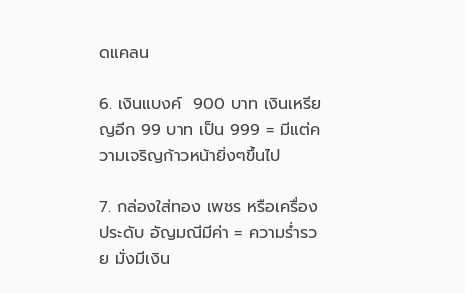ดแคลน

6. เงินแบงค์  900 บาท เงินเหรียญอีก 99 บาท เป็น 999 = มีแต่ความเจริญก้าวหน้ายิ่งๆขึ้นไป

7. กล่องใส่ทอง เพชร หรือเครื่องประดับ อัญมณีมีค่า = ความร่ำรวย มั่งมีเงิน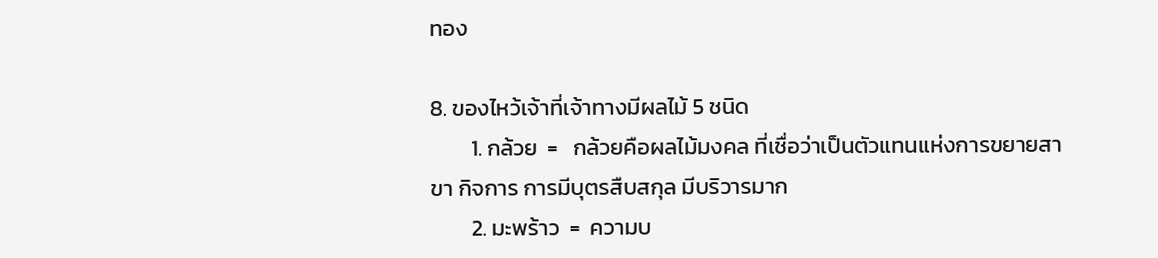ทอง

8. ของไหว้เจ้าที่เจ้าทางมีผลไม้ 5 ชนิด
        1. กล้วย  =   กล้วยคือผลไม้มงคล ที่เชื่อว่าเป็นตัวแทนแห่งการขยายสาขา กิจการ การมีบุตรสืบสกุล มีบริวารมาก
        2. มะพร้าว  =  ความบ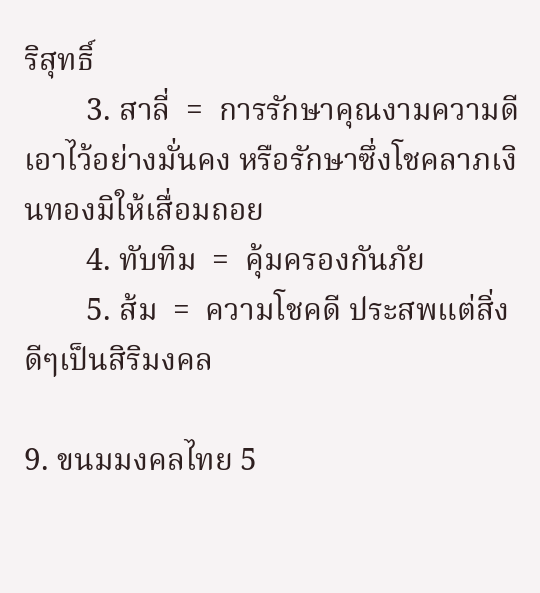ริสุทธิ์
        3. สาลี่  =  การรักษาคุณงามความดีเอาไว้อย่างมั่นคง หรือรักษาซึ่งโชคลาภเงินทองมิให้เสื่อมถอย
        4. ทับทิม  =  คุ้มครองกันภัย
        5. ส้ม  =  ความโชคดี ประสพแต่สิ่งดีๆเป็นสิริมงคล

9. ขนมมงคลไทย 5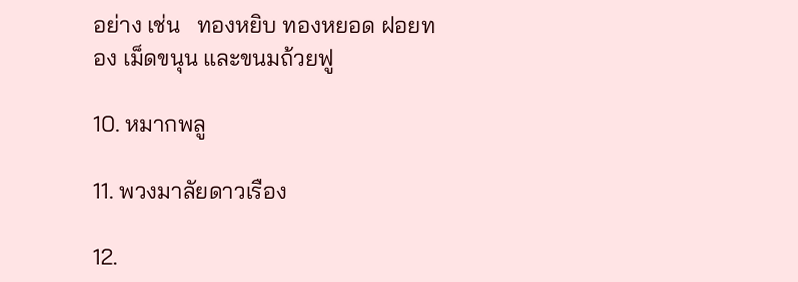อย่าง เช่น   ทองหยิบ ทองหยอด ฝอยทอง เม็ดขนุน และขนมถ้วยฟู

10. หมากพลู

11. พวงมาลัยดาวเรือง

12.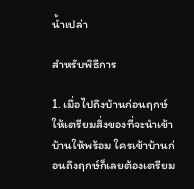น้ำเปล่า

สำหรับพิธีการ

1. เมื่อไปถึงบ้านก่อนฤกษ์ให้เตรียมสิ่งของที่จะนำเข้าบ้านให้พร้อม ใครเข้าบ้านก่อนถึงฤกษ์ก็เลยต้องเตรียม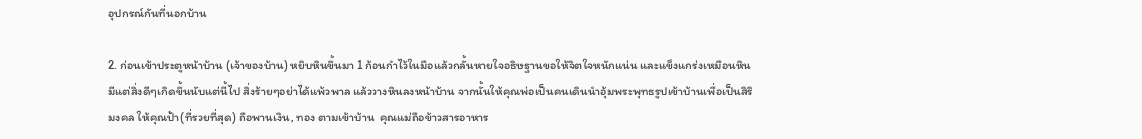อุปกรณ์กันที่นอกบ้าน

2. ก่อนเข้าประตูหน้าบ้าน (เจ้าของบ้าน) หยิบหินขึ้นมา 1 ก้อนกำไว้ในมือแล้วกลั้นหายใจอธิษฐานขอให้จิตใจหนักแน่น และแข็งแกร่งเหมือนหิน มีแต่สิ่งดีๆเกิดขึ้นนับแต่นี้ไป สิ่งร้ายๆอย่าได้แพ้วพาล แล้ววางหินลงหน้าบ้าน จากนั้นให้คุณพ่อเป็นคนเดินนำอุ้มพระพุทธรูปเข้าบ้านเพื่อเป็นสิริมงคล ให้คุณป้า(ที่รวยที่สุด) ถือพานเงิน, ทอง ตามเข้าบ้าน  คุณแม่ถือข้าวสารอาหาร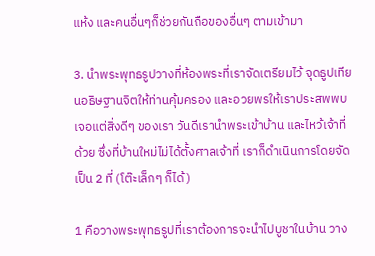แห้ง และคนอื่นๆก็ช่วยกันถือของอื่นๆ ตามเข้ามา

3. นำพระพุทธรูปวางที่ห้องพระที่เราจัดเตรียมไว้ จุดธูปเทียนอธิษฐานจิตให้ท่านคุ้มครอง และอวยพรให้เราประสพพบเจอแต่สิ่งดีๆ ของเรา วันดีเรานำพระเข้าบ้าน และไหว้เจ้าที่ด้วย ซึ่งที่บ้านใหม่ไม่ได้ตั้งศาลเจ้าที่ เราก็ดำเนินการโดยจัดเป็น 2 ที่ (โต๊ะเล็กๆ ก็ได้)

1 คือวางพระพุทธรูปที่เราต้องการจะนำไปบูชาในบ้าน วาง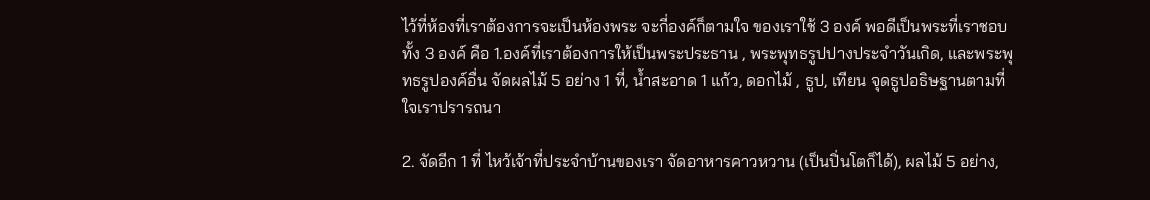ไว้ที่ห้องที่เราต้องการจะเป็นห้องพระ จะกี่องค์ก็ตามใจ ของเราใช้ 3 องค์ พอดีเป็นพระที่เราชอบทั้ง 3 องค์ คือ 1.องค์ที่เราต้องการให้เป็นพระประธาน , พระพุทธรูปปางประจำวันเกิด, และพระพุทธรูปองค์อื่น จัดผลไม้ 5 อย่าง 1 ที่, น้ำสะอาด 1 แก้ว, ดอกไม้ , ธูป, เทียน จุดธูปอธิษฐานตามที่ใจเราปรารถนา

2. จัดอีก 1 ที่ ไหว้เจ้าที่ประจำบ้านของเรา จัดอาหารคาวหวาน (เป็นปิ่นโตก็ได้), ผลไม้ 5 อย่าง,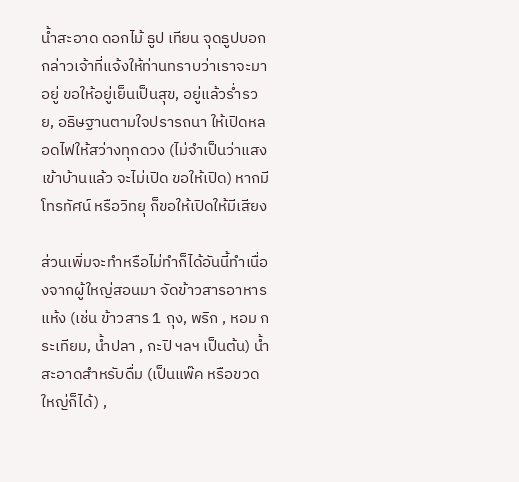น้ำสะอาด ดอกไม้ ธูป เทียน จุดธูปบอกกล่าวเจ้าที่แจ้งให้ท่านทราบว่าเราจะมาอยู่ ขอให้อยู่เย็นเป็นสุข, อยู่แล้วร่ำรวย, อธิษฐานตามใจปรารถนา ให้เปิดหลอดไฟให้สว่างทุกดวง (ไม่จำเป็นว่าแสงเข้าบ้านแล้ว จะไม่เปิด ขอให้เปิด) หากมีโทรทัศน์ หรือวิทยุ ก็ขอให้เปิดให้มีเสียง

ส่วนเพิ่มจะทำหรือไม่ทำก็ได้อันนี้ทำเนื่องจากผู้ใหญ่สอนมา จัดข้าวสารอาหารแห้ง (เช่น ข้าวสาร 1 ถุง, พริก , หอม กระเทียม, น้ำปลา , กะปิ ฯลฯ เป็นต้น) น้ำสะอาดสำหรับดื่ม (เป็นแพ๊ค หรือขวดใหญ่ก็ได้) ,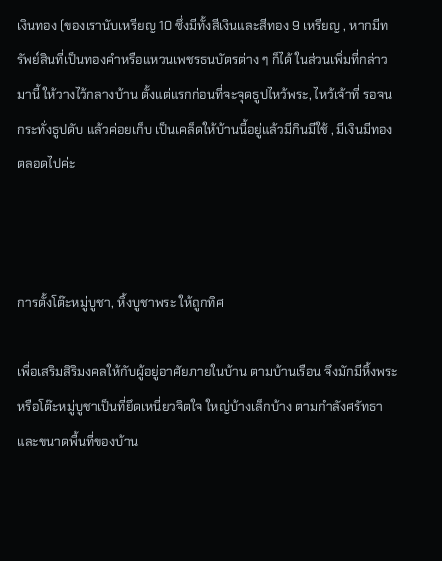เงินทอง (ของเรานับเหรียญ 10 ซึ่งมีทั้งสีเงินและสีทอง 9 เหรียญ , หากมีทรัพย์สินที่เป็นทองคำหรือแหวนเพชรธนบัตรต่าง ๆ ก็ได้ ในส่วนเพิ่มที่กล่าวมานี้ ให้วางไว้กลางบ้าน ตั้งแต่แรกก่อนที่จะจุดธูปไหว้พระ, ไหว้เจ้าที่ รอจนกระทั่งธูปดับ แล้วค่อยเก็บ เป็นเคล็ดให้บ้านนี้อยู่แล้วมีกินมีใช้ , มีเงินมีทองตลอดไปค่ะ



การตั้งโต๊ะหมู่บูชา, หิ้งบูชาพระ ให้ถูกทิศ

เพื่อเสริมสิริมงคลให้กับผู้อยู่อาศัยภายในบ้าน ตามบ้านเรือน จึงมักมีหิ้งพระหรือโต๊ะหมู่บูชาเป็นที่ยึดเหนี่ยวจิตใจ ใหญ่บ้างเล็กบ้าง ตามกำลังศรัทธา และขนาดพื้นที่ของบ้าน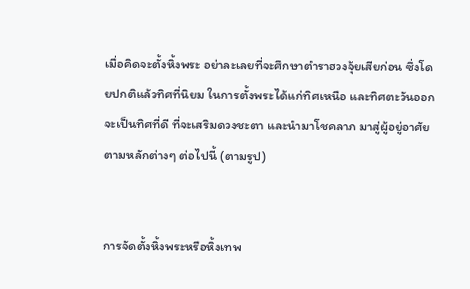เมื่อคิดจะตั้งหิ้งพระ อย่าละเลยที่จะศึกษาตำราฮวงจุ้ยเสียก่อน ซึ่งโดยปกติแล้วทิศที่นิยม ในการตั้งพระได้แก่ทิศเหนือ และทิศตะวันออก จะเป็นทิศที่ดี ที่จะเสริมดวงชะตา และนำมาโชคลาภ มาสู่ผู้อยู่อาศัย ตามหลักต่างๆ ต่อไปนี้ (ตามรูป)


การจัดตั้งหิ้งพระหรือหิ้งเทพ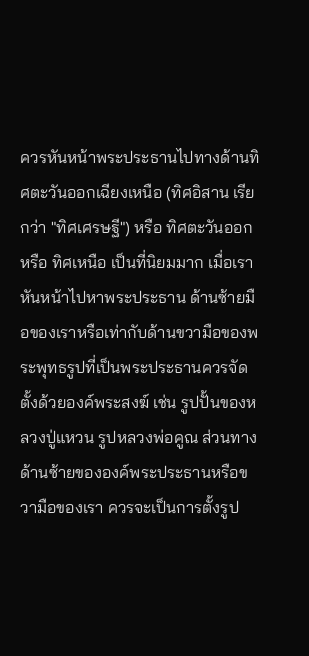ควรหันหน้าพระประธานไปทางด้านทิศตะวันออกเฉียงเหนือ (ทิศอิสาน เรียกว่า "ทิศเศรษฐี") หรือ ทิศตะวันออก หรือ ทิศเหนือ เป็นที่นิยมมาก เมื่อเราหันหน้าไปหาพระประธาน ด้านซ้ายมือของเราหรือเท่ากับด้านขวามือของพระพุทธรูปที่เป็นพระประธานควรจัดตั้งด้วยองค์พระสงฆ์ เช่น รูปปั้นของหลวงปู่แหวน รูปหลวงพ่อคูณ ส่วนทางด้านซ้ายขององค์พระประธานหรือขวามือของเรา ควรจะเป็นการตั้งรูป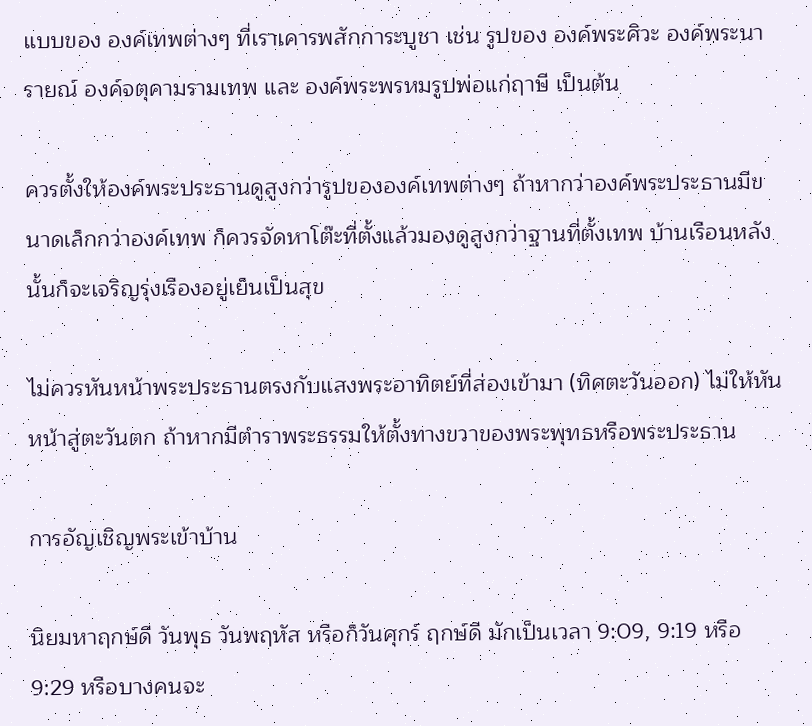แบบของ องค์เทพต่างๆ ที่เราเคารพสักการะบูชา เช่น รูปของ องค์พระศิวะ องค์พระนารายณ์ องค์จตุคามรามเทพ และ องค์พระพรหมรูปพ่อแก่ฤาษี เป็นต้น

ควรตั้งให้องค์พระประธานดูสูงกว่ารูปขององค์เทพต่างๆ ถ้าหากว่าองค์พระประธานมีขนาดเล็กกว่าองค์เทพ ก็ควรจัดหาโต๊ะที่ตั้งแล้วมองดูสูงกว่าฐานที่ตั้งเทพ บ้านเรือนหลังนั้นก็จะเจริญรุ่งเรืองอยู่เย็นเป็นสุข

ไม่ควรหันหน้าพระประธานตรงกับแสงพระอาทิตย์ที่ส่องเข้ามา (ทิศตะวันออก) ไม่ให้หันหน้าสู่ตะวันตก ถ้าหากมีตำราพระธรรมให้ตั้งทางขวาของพระพุทธหรือพระประธาน

การอัญเชิญพระเข้าบ้าน

นิยมหาฤกษ์ดี วันพุธ วันพฤหัส หรือก็วันศุกร์ ฤกษ์ดี มักเป็นเวลา 9:09, 9:19 หรือ 9:29 หรือบางคนจะ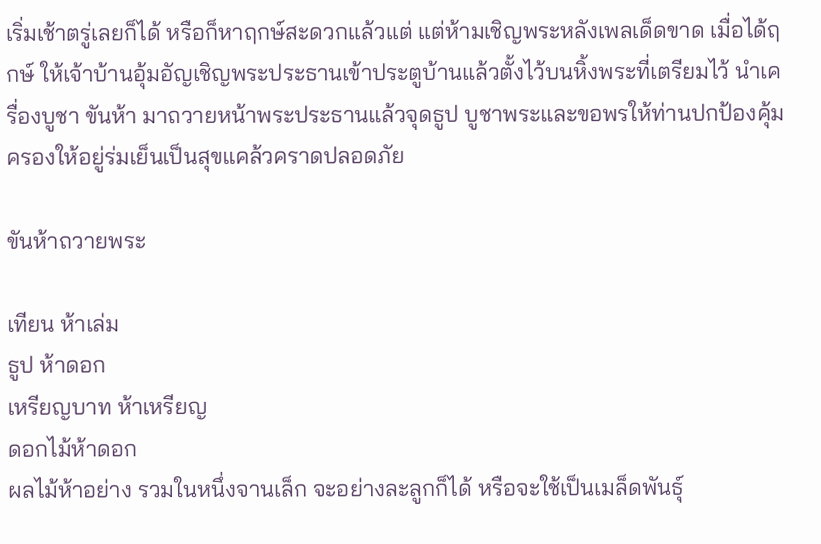เริ่มเช้าตรู่เลยก็ได้ หรือก็หาฤกษ์สะดวกแล้วแต่ แต่ห้ามเชิญพระหลังเพลเด็ดขาด เมื่อได้ฤกษ์ ให้เจ้าบ้านอุ้มอัญเชิญพระประธานเข้าประตูบ้านแล้วตั้งไว้บนหิ้งพระที่เตรียมไว้ นำเครื่องบูชา ขันห้า มาถวายหน้าพระประธานแล้วจุดธูป บูชาพระและขอพรให้ท่านปกป้องคุ้มครองให้อยู่ร่มเย็นเป็นสุขแคล้วคราดปลอดภัย

ขันห้าถวายพระ

เทียน ห้าเล่ม
ธูป ห้าดอก
เหรียญบาท ห้าเหรียญ
ดอกไม้ห้าดอก
ผลไม้ห้าอย่าง รวมในหนึ่งจานเล็ก จะอย่างละลูกก็ได้ หรือจะใช้เป็นเมล็ดพันธุ์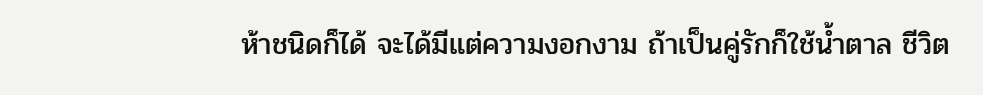ห้าชนิดก็ได้ จะได้มีแต่ความงอกงาม ถ้าเป็นคู่รักก็ใช้น้ำตาล ชีวิต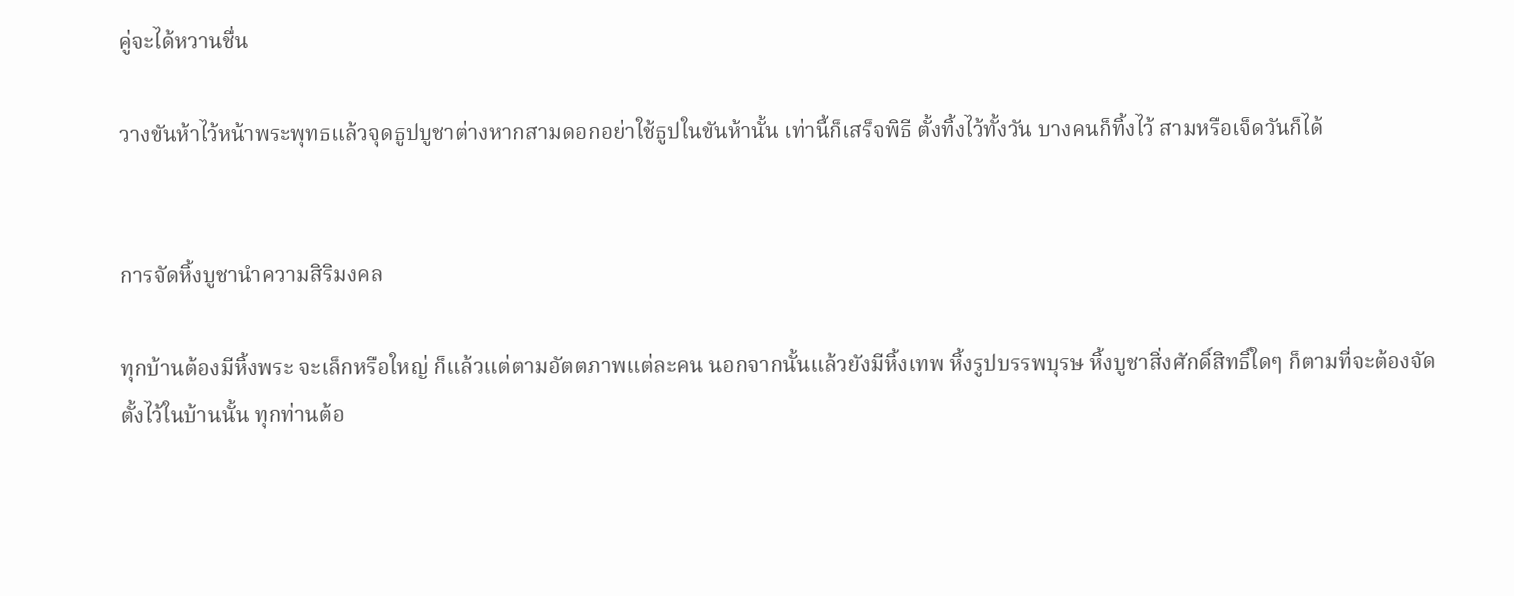คู่จะได้หวานชื่น

วางขันห้าไว้หน้าพระพุทธแล้วจุดธูปบูชาต่างหากสามดอกอย่าใช้ธูปในขันห้านั้น เท่านี้ก็เสร็จพิธี ตั้งทิ้งไว้ทั้งวัน บางคนก็ทิ้งไว้ สามหรือเจ็ดวันก็ได้


การจัดหิ้งบูชานำความสิริมงคล

ทุกบ้านต้องมีหิ้งพระ จะเล็กหรือใหญ่ ก็แล้วแต่ตามอัตตภาพแต่ละคน นอกจากนั้นแล้วยังมีหิ้งเทพ หิ้งรูปบรรพบุรษ หิ้งบูชาสิ่งศักดิ์สิทธิ์ใดๆ ก็ตามที่จะต้องจัดตั้งไว้ในบ้านนั้น ทุกท่านต้อ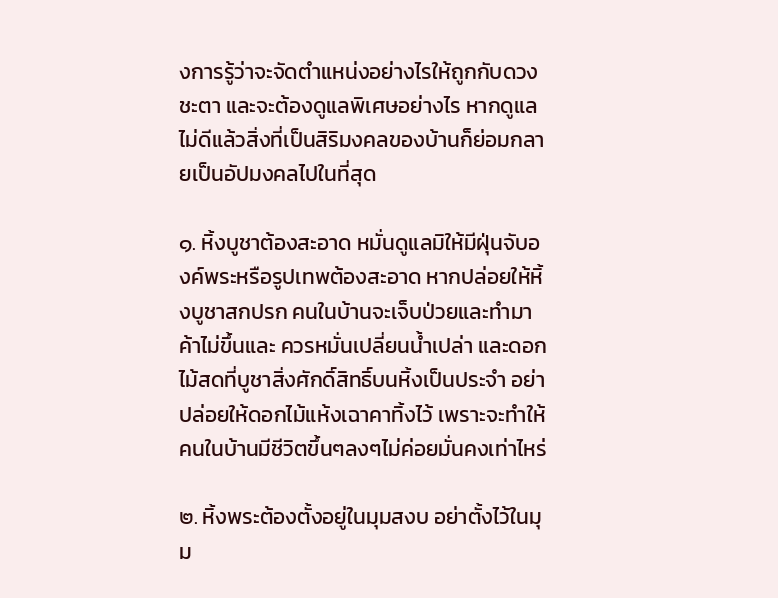งการรู้ว่าจะจัดตำแหน่งอย่างไรให้ถูกกับดวงชะตา และจะต้องดูแลพิเศษอย่างไร หากดูแลไม่ดีแล้วสิ่งที่เป็นสิริมงคลของบ้านก็ย่อมกลายเป็นอัปมงคลไปในที่สุด

๑. หิ้งบูชาต้องสะอาด หมั่นดูแลมิให้มีฝุ่นจับองค์พระหรือรูปเทพต้องสะอาด หากปล่อยให้หิ้งบูชาสกปรก คนในบ้านจะเจ็บป่วยและทำมาค้าไม่ขึ้นและ ควรหมั่นเปลี่ยนน้ำเปล่า และดอกไม้สดที่บูชาสิ่งศักดิ์สิทธิ์บนหิ้งเป็นประจำ อย่าปล่อยให้ดอกไม้แห้งเฉาคาทิ้งไว้ เพราะจะทำให้คนในบ้านมีชีวิตขึ้นๆลงๆไม่ค่อยมั่นคงเท่าไหร่

๒. หิ้งพระต้องตั้งอยู่ในมุมสงบ อย่าตั้งไว้ในมุม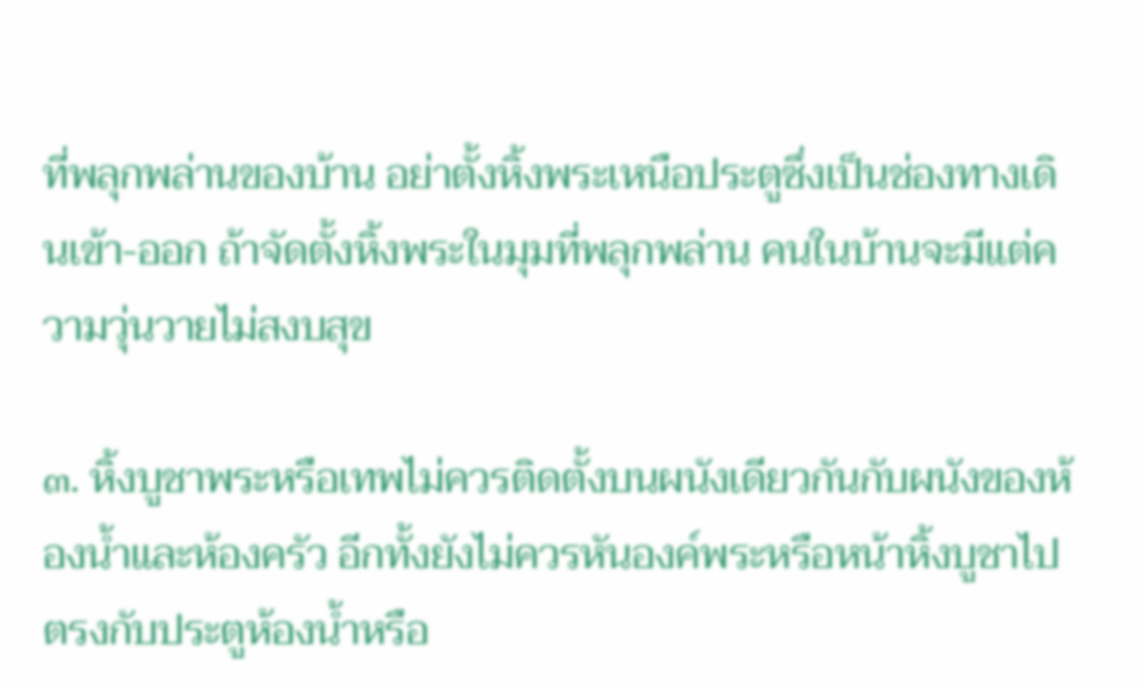ที่พลุกพล่านของบ้าน อย่าตั้งหิ้งพระเหนือประตูซึ่งเป็นช่องทางเดินเข้า-ออก ถ้าจัดตั้งหิ้งพระในมุมที่พลุกพล่าน คนในบ้านจะมีแต่ความวุ่นวายไม่สงบสุข

๓. หิ้งบูชาพระหรือเทพไม่ควรติดตั้งบนผนังเดียวกันกับผนังของห้องน้ำและห้องครัว อีกทั้งยังไม่ควรหันองค์พระหรือหน้าหิ้งบูชาไปตรงกับประตูห้องน้ำหรือ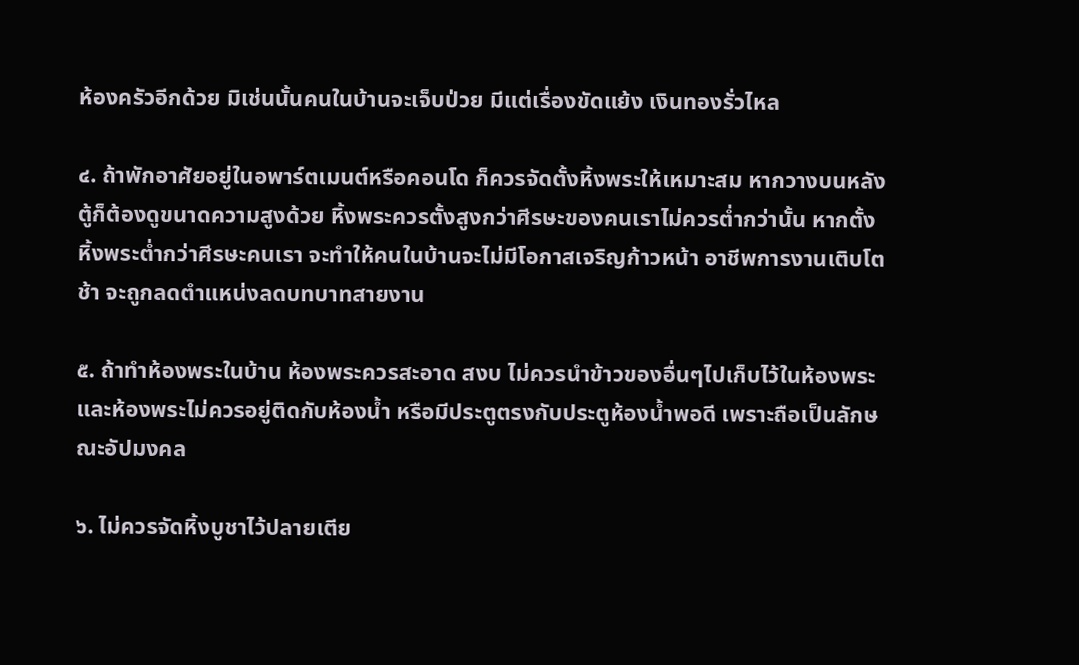ห้องครัวอีกด้วย มิเช่นนั้นคนในบ้านจะเจ็บป่วย มีแต่เรื่องขัดแย้ง เงินทองรั่วไหล

๔. ถ้าพักอาศัยอยู่ในอพาร์ตเมนต์หรือคอนโด ก็ควรจัดตั้งหิ้งพระให้เหมาะสม หากวางบนหลังตู้ก็ต้องดูขนาดความสูงด้วย หิ้งพระควรตั้งสูงกว่าศีรษะของคนเราไม่ควรต่ำกว่านั้น หากตั้งหิ้งพระต่ำกว่าศีรษะคนเรา จะทำให้คนในบ้านจะไม่มีโอกาสเจริญก้าวหน้า อาชีพการงานเติบโตช้า จะถูกลดตำแหน่งลดบทบาทสายงาน

๕. ถ้าทำห้องพระในบ้าน ห้องพระควรสะอาด สงบ ไม่ควรนำข้าวของอื่นๆไปเก็บไว้ในห้องพระ และห้องพระไม่ควรอยู่ติดกับห้องน้ำ หรือมีประตูตรงกับประตูห้องน้ำพอดี เพราะถือเป็นลักษณะอัปมงคล

๖. ไม่ควรจัดหิ้งบูชาไว้ปลายเตีย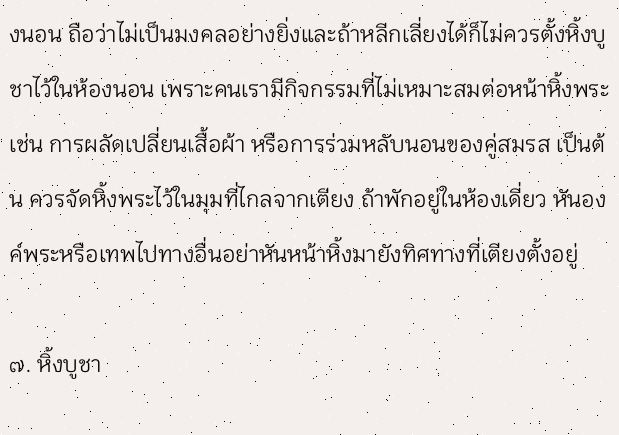งนอน ถือว่าไม่เป็นมงคลอย่างยิ่งและถ้าหลีกเลี่ยงได้ก็ไม่ควรตั้งหิ้งบูชาไว้ในห้องนอน เพราะคนเรามีกิจกรรมที่ไม่เหมาะสมต่อหน้าหิ้งพระ เช่น การผลัดเปลี่ยนเสื้อผ้า หรือการร่วมหลับนอนของคู่สมรส เป็นต้น ควรจัดหิ้งพระไว้ในมุมที่ไกลจากเตียง ถ้าพักอยู่ในห้องเดี่ยว หันองค์พระหรือเทพไปทางอื่นอย่าหันหน้าหิ้งมายังทิศทางที่เตียงตั้งอยู่

๗. หิ้งบูชา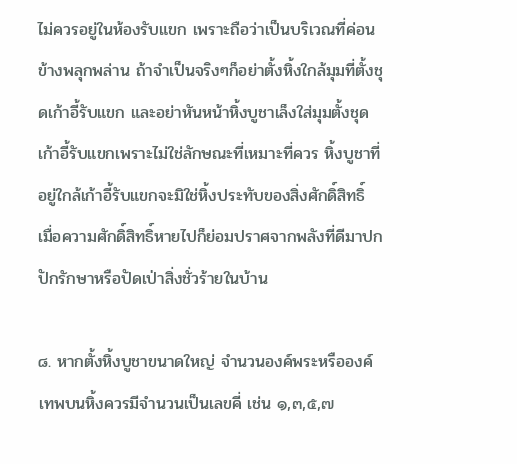ไม่ควรอยู่ในห้องรับแขก เพราะถือว่าเป็นบริเวณที่ค่อนข้างพลุกพล่าน ถ้าจำเป็นจริงๆก็อย่าตั้งหิ้งใกล้มุมที่ตั้งชุดเก้าอี้รับแขก และอย่าหันหน้าหิ้งบูชาเล็งใส่มุมตั้งชุดเก้าอี้รับแขกเพราะไม่ใช่ลักษณะที่เหมาะที่ควร หิ้งบูชาที่อยู่ใกล้เก้าอี้รับแขกจะมิใช่หิ้งประทับของสิ่งศักดิ์สิทธิ์ เมื่อความศักดิ์สิทธิ์หายไปก็ย่อมปราศจากพลังที่ดีมาปกปักรักษาหรือปัดเป่าสิ่งชั่วร้ายในบ้าน

๘. หากตั้งหิ้งบูชาขนาดใหญ่ จำนวนองค์พระหรือองค์เทพบนหิ้งควรมีจำนวนเป็นเลขคี่ เช่น ๑,๓,๕,๗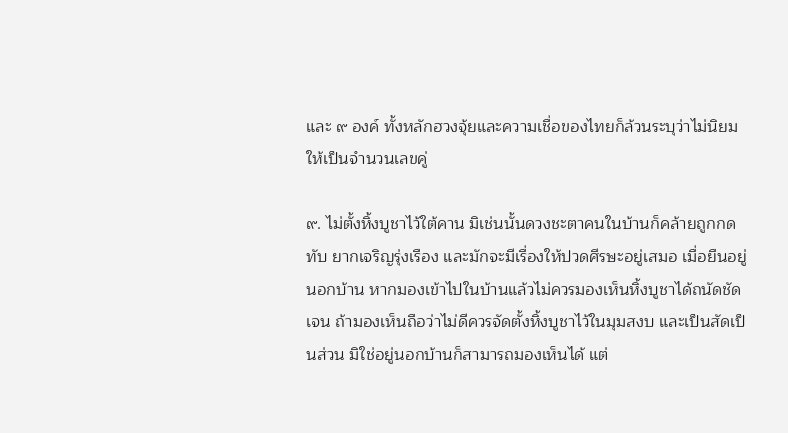และ ๙ องค์ ทั้งหลักฮวงจุ้ยและความเชื่อของไทยก็ล้วนระบุว่าไม่นิยมให้เป็นจำนวนเลขคู่

๙. ไม่ตั้งหิ้งบูชาไว้ใต้คาน มิเช่นนั้นดวงชะตาคนในบ้านก็คล้ายถูกกดทับ ยากเจริญรุ่งเรือง และมักจะมีเรื่องให้ปวดศีรษะอยู่เสมอ เมื่อยืนอยู่นอกบ้าน หากมองเข้าไปในบ้านแล้วไม่ควรมองเห็นหิ้งบูชาได้ถนัดชัดเจน ถ้ามองเห็นถือว่าไม่ดีควรจัดตั้งหิ้งบูชาไว้ในมุมสงบ และเป็นสัดเป็นส่วน มิใช่อยู่นอกบ้านก็สามารถมองเห็นได้ แต่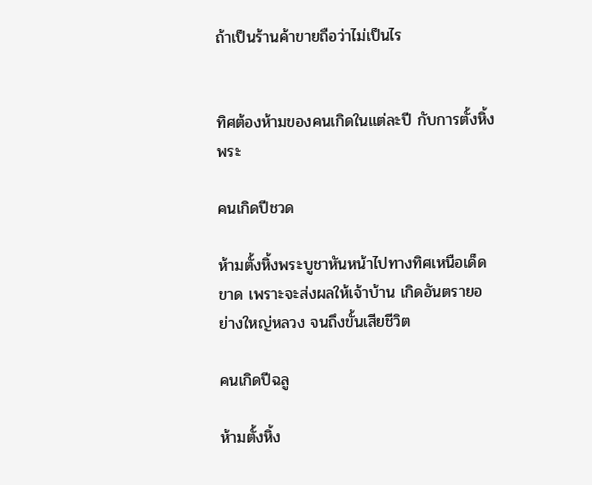ถ้าเป็นร้านค้าขายถือว่าไม่เป็นไร


ทิศต้องห้ามของคนเกิดในแต่ละปี กับการตั้งหิ้งพระ

คนเกิดปีชวด

ห้ามตั้งหิ้งพระบูชาหันหน้าไปทางทิศเหนือเด็ดขาด เพราะจะส่งผลให้เจ้าบ้าน เกิดอันตรายอย่างใหญ่หลวง จนถึงขั้นเสียชีวิต

คนเกิดปีฉลู

ห้ามตั้งหิ้ง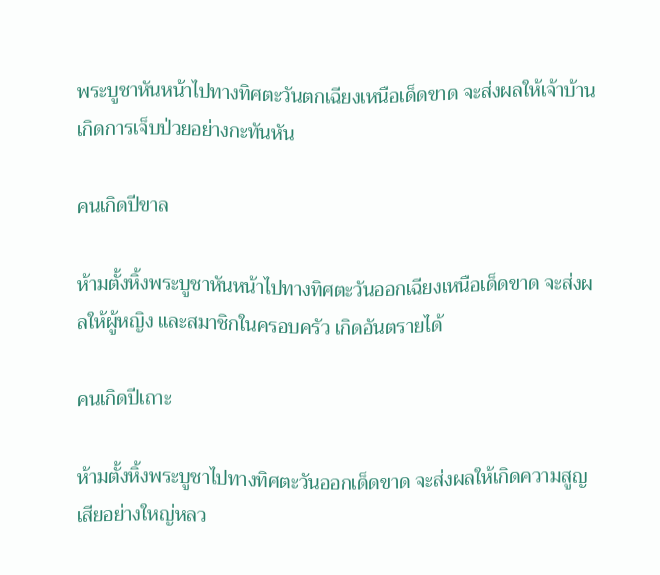พระบูชาหันหน้าไปทางทิศตะวันตกเฉียงเหนือเด็ดขาด จะส่งผลให้เจ้าบ้าน เกิดการเจ็บป่วยอย่างกะทันหัน

คนเกิดปีขาล

ห้ามตั้งหิ้งพระบูชาหันหน้าไปทางทิศตะวันออกเฉียงเหนือเด็ดขาด จะส่งผลให้ผู้หญิง และสมาชิกในครอบครัว เกิดอันตรายได้

คนเกิดปีเถาะ

ห้ามตั้งหิ้งพระบูชาไปทางทิศตะวันออกเด็ดขาด จะส่งผลให้เกิดความสูญเสียอย่างใหญ่หลว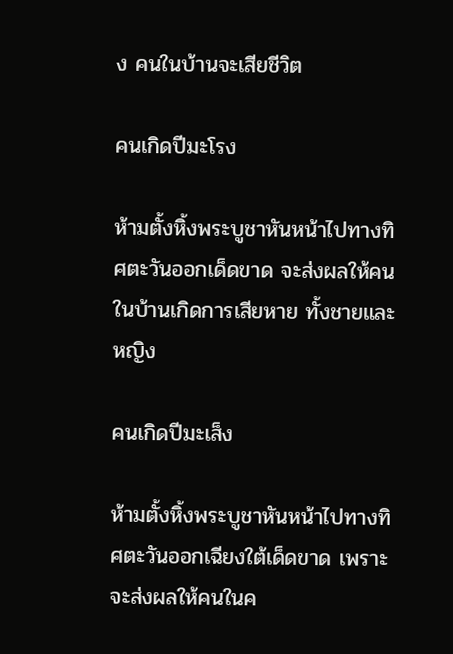ง คนในบ้านจะเสียชีวิต

คนเกิดปีมะโรง

ห้ามตั้งหิ้งพระบูชาหันหน้าไปทางทิศตะวันออกเด็ดขาด จะส่งผลให้คนในบ้านเกิดการเสียหาย ทั้งชายและหญิง

คนเกิดปีมะเส็ง

ห้ามตั้งหิ้งพระบูชาหันหน้าไปทางทิศตะวันออกเฉียงใต้เด็ดขาด เพราะจะส่งผลให้คนในค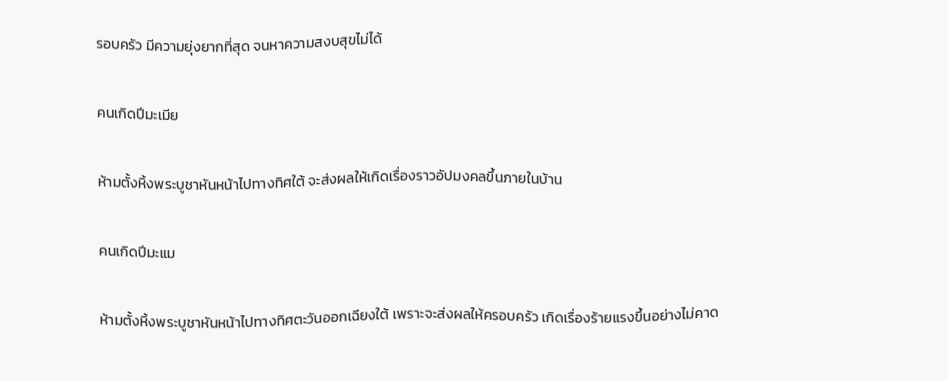รอบครัว มีความยุ่งยากที่สุด จนหาความสงบสุขไม่ได้

คนเกิดปีมะเมีย

ห้ามตั้งหิ้งพระบูชาหันหน้าไปทางทิศใต้ จะส่งผลให้เกิดเรื่องราวอัปมงคลขึ้นภายในบ้าน

คนเกิดปีมะแม

ห้ามตั้งหิ้งพระบูชาหันหน้าไปทางทิศตะวันออกเฉียงใต้ เพราะจะส่งผลให้ครอบครัว เกิดเรื่องร้ายแรงขึ้นอย่างไม่คาด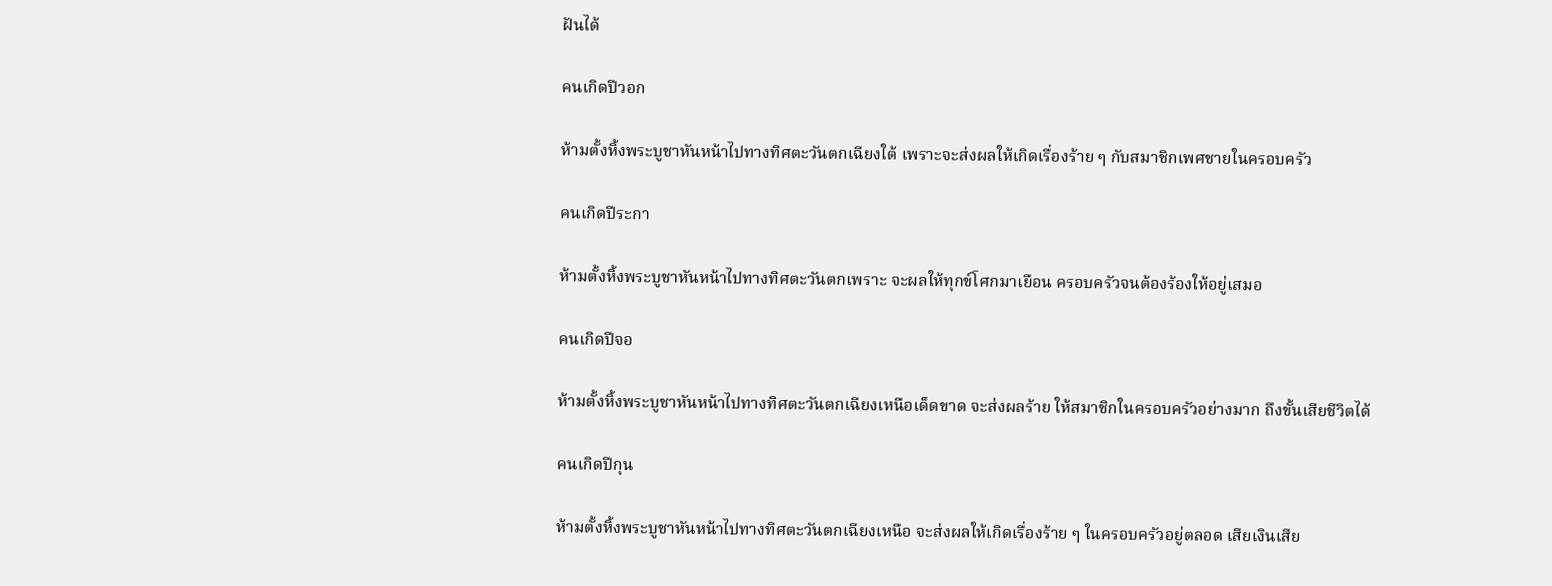ฝันได้

คนเกิดปีวอก

ห้ามตั้งหิ้งพระบูชาหันหน้าไปทางทิศตะวันตกเฉียงใต้ เพราะจะส่งผลให้เกิดเรื่องร้าย ๆ กับสมาชิกเพศชายในครอบครัว

คนเกิดปีระกา

ห้ามตั้งหิ้งพระบูชาหันหน้าไปทางทิศตะวันตกเพราะ จะผลให้ทุกข์โศกมาเยือน ครอบครัวจนต้องร้องให้อยู่เสมอ

คนเกิดปีจอ

ห้ามตั้งหิ้งพระบูชาหันหน้าไปทางทิศตะวันตกเฉียงเหนือเด็ดขาด จะส่งผลร้าย ให้สมาชิกในครอบครัวอย่างมาก ถึงขั้นเสียชีวิตได้

คนเกิดปีกุน

ห้ามตั้งหิ้งพระบูชาหันหน้าไปทางทิศตะวันตกเฉียงเหนือ จะส่งผลให้เกิดเรื่องร้าย ๆ ในครอบครัวอยู่ตลอด เสียเงินเสีย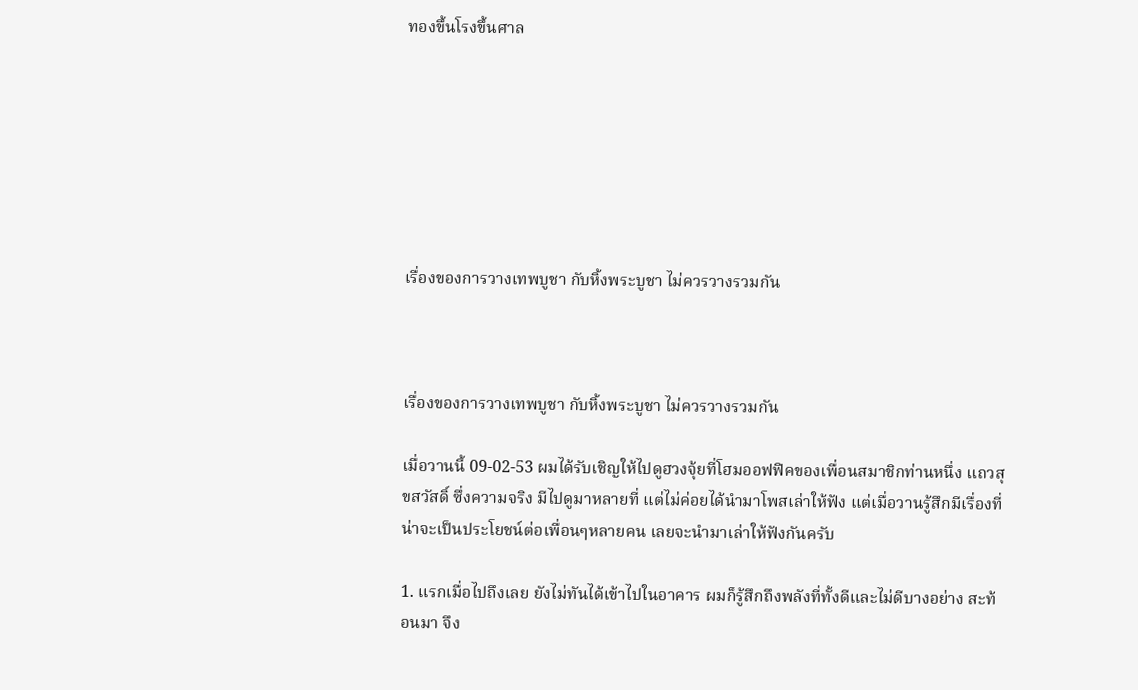ทองขึ้นโรงขึ้นศาล







เรื่องของการวางเทพบูชา กับหิ้งพระบูชา ไม่ควรวางรวมกัน



เรื่องของการวางเทพบูชา กับหิ้งพระบูชา ไม่ควรวางรวมกัน

เมื่อวานนี้ 09-02-53 ผมได้รับเชิญให้ไปดูฮวงจุ้ยที่โฮมออฟฟิคของเพื่อนสมาชิกท่านหนึ่ง แถวสุขสวัสดิ์ ซึ่งความจริง มีไปดูมาหลายที่ แต่ไม่ค่อยได้นำมาโพสเล่าให้ฟัง แต่เมื่อวานรู้สึกมีเรื่องที่น่าจะเป็นประโยชน์ต่อเพื่อนๆหลายคน เลยจะนำมาเล่าให้ฟังกันครับ

1. แรกเมื่อไปถึงเลย ยังไม่ทันได้เข้าไปในอาคาร ผมก็รู้สึกถึงพลังที่ทั้งดีและไม่ดีบางอย่าง สะท้อนมา จึง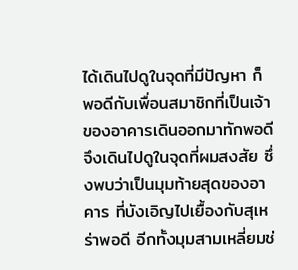ได้เดินไปดูในจุดที่มีปัญหา ก็พอดีกับเพื่อนสมาชิกที่เป็นเจ้าของอาคารเดินออกมาทักพอดี จึงเดินไปดูในจุดที่ผมสงสัย ซึ่งพบว่าเป็นมุมท้ายสุดของอาคาร ที่บังเอิญไปเยื้องกับสุเหร่าพอดี อีกทั้งมุมสามเหลี่ยมช่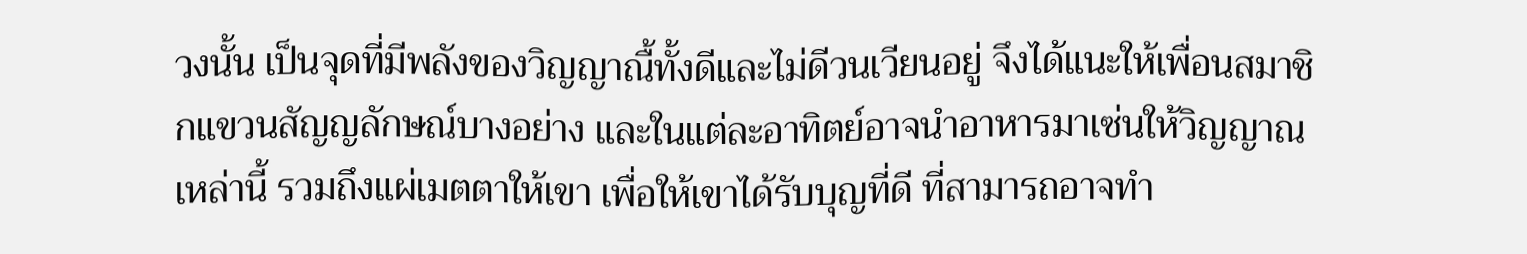วงนั้น เป็นจุดที่มีพลังของวิญญาณื้ทั้งดีและไม่ดีวนเวียนอยู่ จึงได้แนะให้เพื่อนสมาชิกแขวนสัญญลักษณ์บางอย่าง และในแต่ละอาทิตย์อาจนำอาหารมาเซ่นให้วิญญาณเหล่านี้ รวมถึงแผ่เมตตาให้เขา เพื่อให้เขาได้รับบุญที่ดี ที่สามารถอาจทำ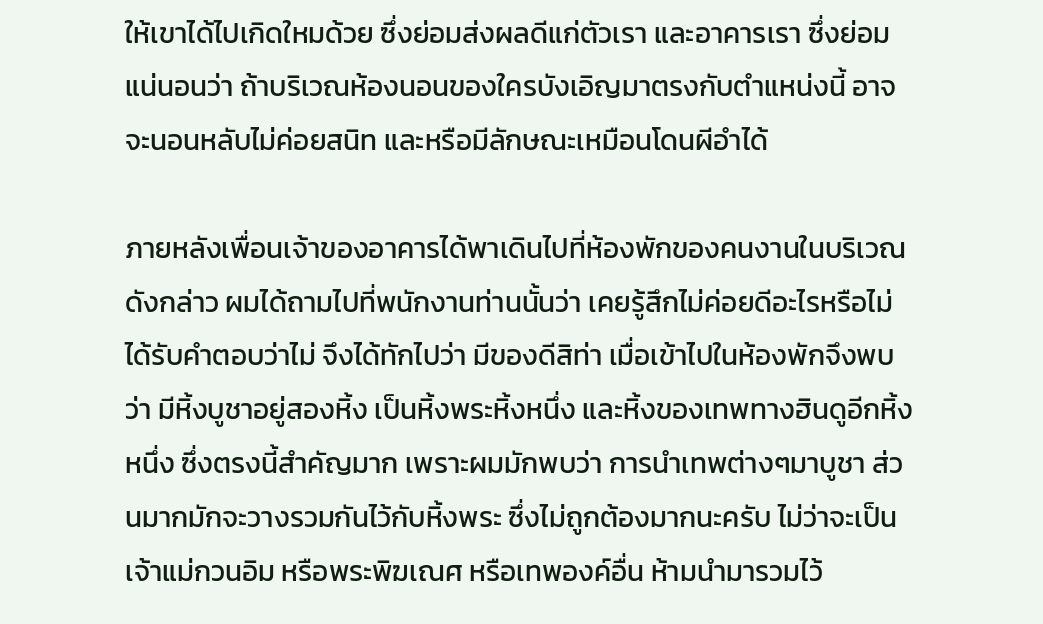ให้เขาได้ไปเกิดใหมด้วย ซึ่งย่อมส่งผลดีแก่ตัวเรา และอาคารเรา ซึ่งย่อมแน่นอนว่า ถ้าบริเวณห้องนอนของใครบังเอิญมาตรงกับตำแหน่งนี้ อาจจะนอนหลับไม่ค่อยสนิท และหรือมีลักษณะเหมือนโดนผีอำได้

ภายหลังเพื่อนเจ้าของอาคารได้พาเดินไปที่ห้องพักของคนงานในบริเวณดังกล่าว ผมได้ถามไปที่พนักงานท่านนั้นว่า เคยรู้สึกไม่ค่อยดีอะไรหรือไม่ ได้รับคำตอบว่าไม่ จึงได้ทักไปว่า มีของดีสิท่า เมื่อเข้าไปในห้องพักจึงพบว่า มีหิ้งบูชาอยู่สองหิ้ง เป็นหิ้งพระหิ้งหนึ่ง และหิ้งของเทพทางฮินดูอีกหิ้งหนึ่ง ซึ่งตรงนี้สำคัญมาก เพราะผมมักพบว่า การนำเทพต่างๆมาบูชา ส่วนมากมักจะวางรวมกันไว้กับหิ้งพระ ซึ่งไม่ถูกต้องมากนะครับ ไม่ว่าจะเป็นเจ้าแม่กวนอิม หรือพระพิฆเณศ หรือเทพองค์อื่น ห้ามนำมารวมไว้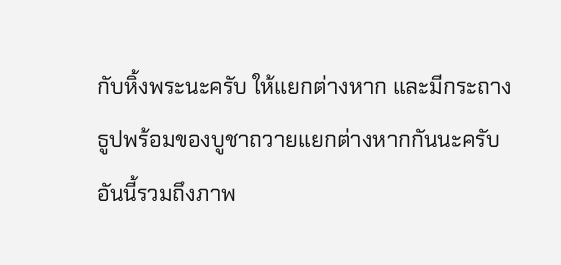กับหิ้งพระนะครับ ให้แยกต่างหาก และมีกระถางธูปพร้อมของบูชาถวายแยกต่างหากกันนะครับ อันนี้รวมถึงภาพ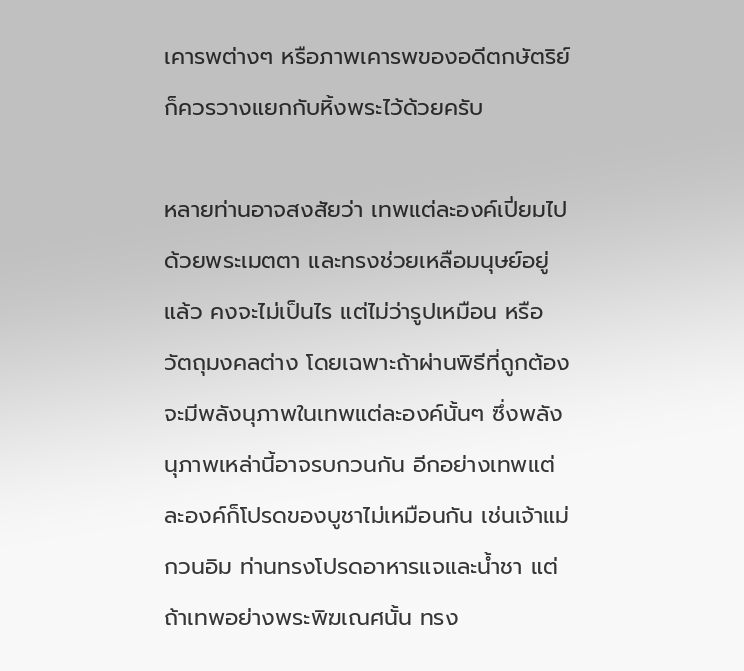เคารพต่างๆ หรือภาพเคารพของอดีตกษัตริย์ ก็ควรวางแยกกับหิ้งพระไว้ด้วยครับ

หลายท่านอาจสงสัยว่า เทพแต่ละองค์เปี่ยมไปด้วยพระเมตตา และทรงช่วยเหลือมนุษย์อยู่แล้ว คงจะไม่เป็นไร แต่ไม่ว่ารูปเหมือน หรือวัตถุมงคลต่าง โดยเฉพาะถ้าผ่านพิธีที่ถูกต้อง จะมีพลังนุภาพในเทพแต่ละองค์นั้นๆ ซึ่งพลังนุภาพเหล่านี้อาจรบกวนกัน อีกอย่างเทพแต่ละองค์ก็โปรดของบูชาไม่เหมือนกัน เช่นเจ้าแม่กวนอิม ท่านทรงโปรดอาหารแจและน้ำชา แต่ถ้าเทพอย่างพระพิฆเณศนั้น ทรง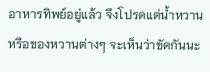อาหารทิพย์อยู่แล้ว จึงโปรดแต่น้ำหวาน หรือของหวานต่างๆ จะเห็นว่าขัดกันนะ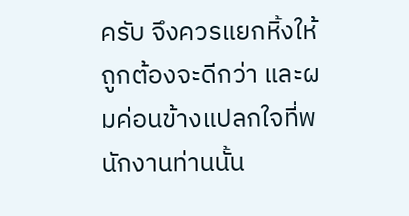ครับ จึงควรแยกหิ้งให้ถูกต้องจะดีกว่า และผมค่อนข้างแปลกใจที่พนักงานท่านนั้น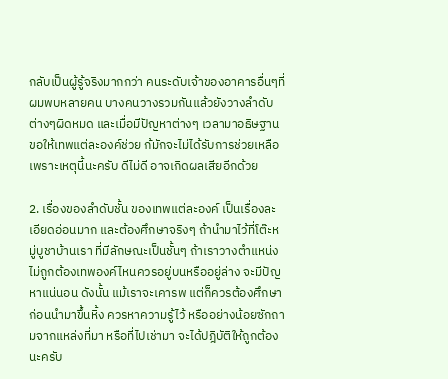กลับเป็นผู้รู้จริงมากกว่า คนระดับเจ้าของอาคารอื่นๆที่ผมพบหลายคน บางคนวางรวมกันแล้วยังวางลำดับต่างๆผิดหมด และเมื่อมีปัญหาต่างๆ เวลามาอธิษฐานขอให้เทพแต่ละองค์ช่วย ก้มักจะไม่ได้รับการช่วยเหลือ เพราะเหตุนี้นะครับ ดีไม่ดี อาจเกิดผลเสียอีกด้วย

2. เรื่องของลำดับชั้น ของเทพแต่ละองค์ เป็นเรื่องละเอียดอ่อนมาก และต้องศึกษาจริงๆ ถ้านำมาไว้ที่โต๊ะหมู่บูชาบ้านเรา ที่มีลักษณะเป็นชั้นๆ ถ้าเราวางตำแหน่งไม่ถูกต้องเทพองค์ไหนควรอยู่บนหรืออยู่ล่าง จะมีปัญหาแน่นอน ดังนั้น แม้เราจะเคารพ แต่ก็ควรต้องศึกษา ก่อนนำมาขึ้นหิ้ง ควรหาความรู้ไว้ หรืออย่างน้อยซักถามจากแหล่งที่มา หรือที่ไปเช่ามา จะได้ปฎิบัติให้ถูกต้องนะครับ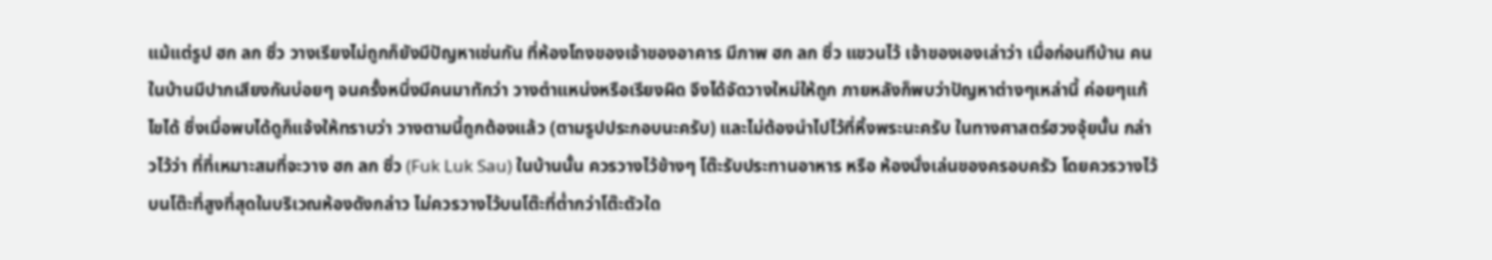แม้แต่รูป ฮก ลก ซิ่ว วางเรียงไม่ถูกก็ยังมีปัญหาเช่นกัน ที่ห้องโถงของเจ้าของอาคาร มีภาพ ฮก ลก ซิ่ว แขวนไว้ เจ้าของเองเล่าว่า เมื่อก่อนทีบ้าน คนในบ้านมีปากเสียงกันบ่อยๆ จนครั้งหนึ่งมีคนมาทักว่า วางตำแหน่งหรือเรียงผิด จึงได้จัดวางใหม่ให้ถูก ภายหลังก็พบว่าปัญหาต่างๆเหล่านี้ ค่อยๆแก้ไขได้ ซึ่งเมื่อพบได้ดูก็แจ้งให้ทราบว่า วางตามนี้ถูกต้องแล้ว (ตามรูปประกอบนะครับ) และไม่ต้องนำไปไว้ที่หิ้งพระนะครับ ในทางศาสตร์ฮวงจุ้ยนั้น กล่าวไว้ว่า ที่ที่เหมาะสมที่จะวาง ฮก ลก ซิ่ว (Fuk Luk Sau) ในบ้านนั้น ควรวางไว้ข้างๆ โต๊ะรับประทานอาหาร หรือ ห้องนั่งเล่นของครอบครัว โดยควรวางไว้บนโต๊ะที่สูงที่สุดในบริเวณห้องดังกล่าว ไม่ควรวางไว้บนโต๊ะที่ต่ำกว่าโต๊ะตัวใด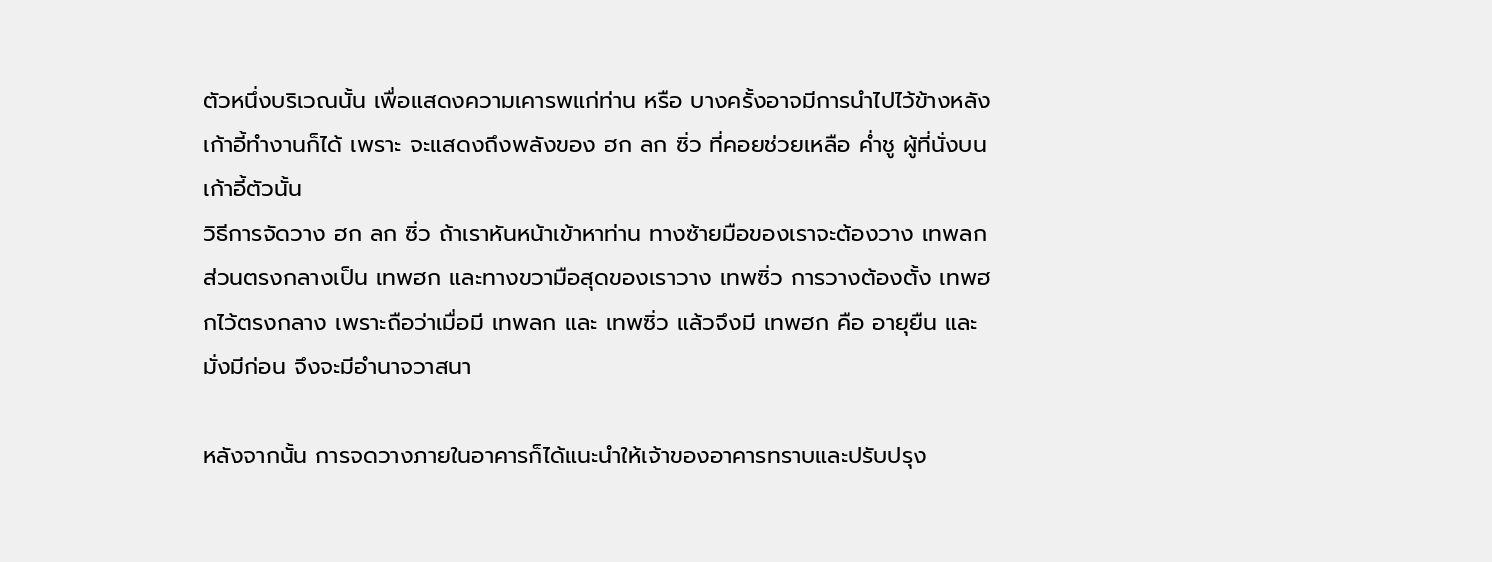ตัวหนึ่งบริเวณนั้น เพื่อแสดงความเคารพแก่ท่าน หรือ บางครั้งอาจมีการนำไปไว้ข้างหลังเก้าอี้ทำงานก็ได้ เพราะ จะแสดงถึงพลังของ ฮก ลก ซิ่ว ที่คอยช่วยเหลือ ค่ำชู ผู้ที่นั่งบนเก้าอี้ตัวนั้น
วิธีการจัดวาง ฮก ลก ซิ่ว ถ้าเราหันหน้าเข้าหาท่าน ทางซ้ายมือของเราจะต้องวาง เทพลก ส่วนตรงกลางเป็น เทพฮก และทางขวามือสุดของเราวาง เทพซิ่ว การวางต้องตั้ง เทพฮกไว้ตรงกลาง เพราะถือว่าเมื่อมี เทพลก และ เทพซิ่ว แล้วจึงมี เทพฮก คือ อายุยืน และ มั่งมีก่อน จึงจะมีอำนาจวาสนา

หลังจากนั้น การจดวางภายในอาคารก็ได้แนะนำให้เจ้าของอาคารทราบและปรับปรุง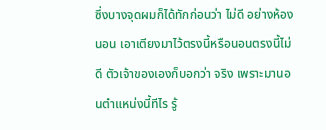ซึ่งบางจุดผมก็ได้ทักก่อนว่า ไม่ดี อย่างห้องนอน เอาเตียงมาไว้ตรงนี้หรือนอนตรงนี้ไม่ดี ตัวเจ้าของเองก็บอกว่า จริง เพราะมานอนตำแหน่งนี้ทีไร รู้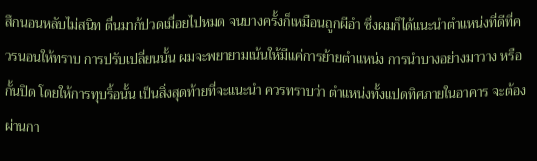สึกนอนหลับไม่สนิท ตื่นมาก้ปวดเมื่อยไปหมด จนบางครั้งก็เหมือนถูกผีอำ ซึ่งผมก็ได้แนะนำตำแหน่งที่ดีที่ควรนอนให้ทราบ การปรับเปลี่ยนนั้น ผมจะพยายามเน้นให้มีแค่การย้ายตำแหน่ง การนำบางอย่างมาวาง หรือกั้นปิด โดยให้การทุบริ้อนั้น เป็นสิ่งสุดท้ายที่จะแนะนำ ควรทราบว่า ตำแหน่งทั้งแปดทิศภายในอาคาร จะต้องผ่านกา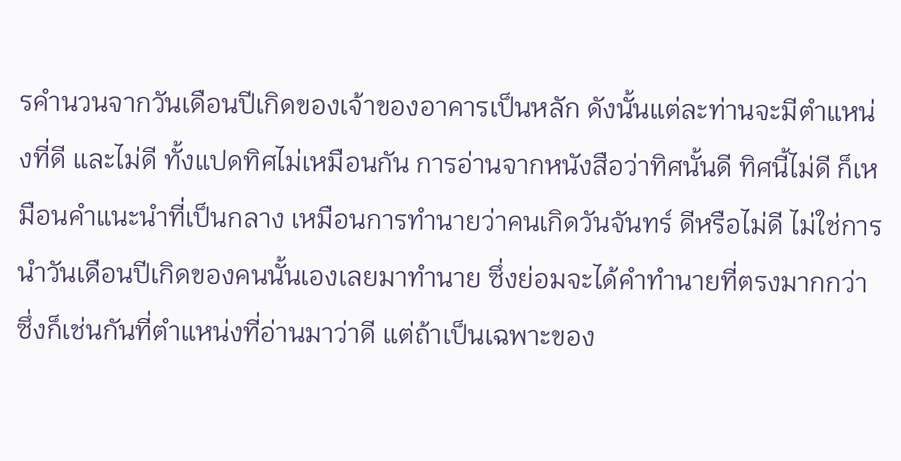รคำนวนจากวันเดือนปีเกิดของเจ้าของอาคารเป็นหลัก ดังนั้นแต่ละท่านจะมีตำแหน่งที่ดี และไม่ดี ทั้งแปดทิศไม่เหมือนกัน การอ่านจากหนังสือว่าทิศนั้นดี ทิศนี้ไม่ดี ก็เหมือนคำแนะนำที่เป็นกลาง เหมือนการทำนายว่าคนเกิดวันจันทร์ ดีหรือไม่ดี ไม่ใช่การนำวันเดือนปีเกิดของคนนั้นเองเลยมาทำนาย ซึ่งย่อมจะได้คำทำนายที่ตรงมากกว่า ซึ่งก็เช่นกันที่ตำแหน่งที่อ่านมาว่าดี แต่ถ้าเป็นเฉพาะของ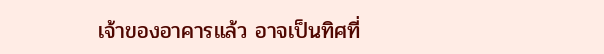เจ้าของอาคารแล้ว อาจเป็นทิศที่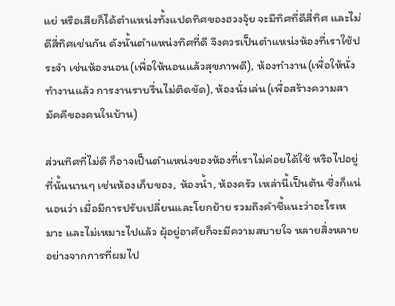แย่ หรือเสียก็ได้ตำแหน่งทั้งแปดทิศของฮวงจุ้ย จะมีทิศที่ดีสี่ทิศ และไม่ดีสี่ทิศเช่นกัน ดังนั้นตำแหน่งทิศที่ดี จึงควรเป็นตำแหน่งห้องที่เราใช้ประจำ เช่นห้องนอน(เพื่อให้นอนแล้วสุขภาพดี), ห้องทำงาน(เพื่อให้นั่งทำงานแล้ว การงานราบรื่นไม่ติดขัด), ห้องนั่งเล่น(เพื่อสร้างความสามัคคีของคนในบ้าน)

ส่วนทิศที่ไม่ดี ก็อาจเป็นตำแหน่งของห้องที่เราไม่ค่อยได้ใช้ หรือไปอยู่ที่นั้นนานๆ เช่นห้องเก็บของ, ห้องน้ำ, ห้องครัว เหล่านี้เป็นต้น ซึ่งก็แน่นอนว่า เมื่อมีการปรับเปลี่ยนและโยกย้าย รวมถึงคำชี้แนะว่าอะไรเหมาะ และไม่เหมาะไปแล้ว ผุ้อยู่อาศัยก็จะมีความสบายใจ หลายสิ่งหลายอย่างจากการที่ผมไป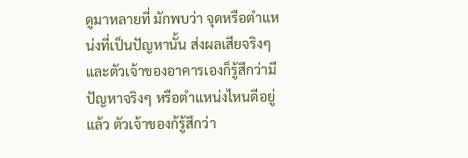ดูมาหลายที่ มักพบว่า จุดหรือตำแหน่งที่เป็นปัญหานั้น ส่งผลเสียจริงๆ และตัวเจ้าของอาคารเองก็รู้สึกว่ามีปัญหาจริงๆ หรือตำแหน่งไหนดีอยู่แล้ว ตัวเจ้าของก้รู้สึกว่า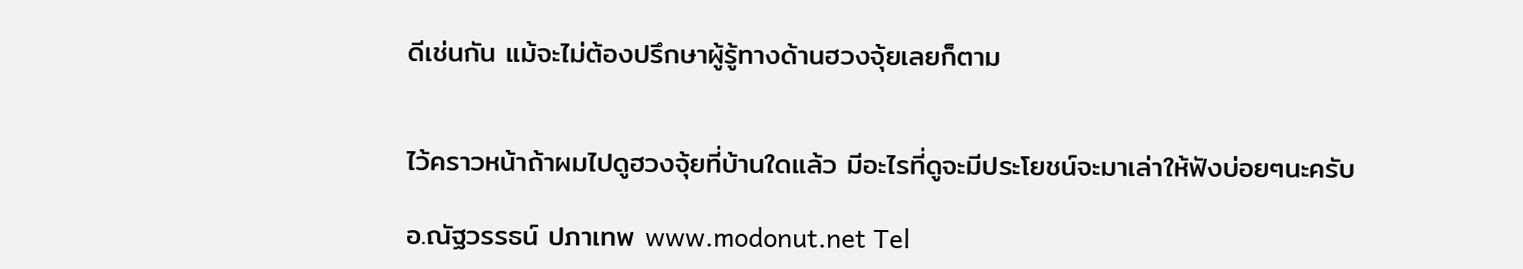ดีเช่นกัน แม้จะไม่ต้องปรึกษาผู้รู้ทางด้านฮวงจุ้ยเลยก็ตาม


ไว้คราวหน้าถ้าผมไปดูฮวงจุ้ยที่บ้านใดแล้ว มีอะไรที่ดูจะมีประโยชน์จะมาเล่าให้ฟังบ่อยๆนะครับ

อ.ณัฐวรรธน์ ปภาเทพ www.modonut.net Tel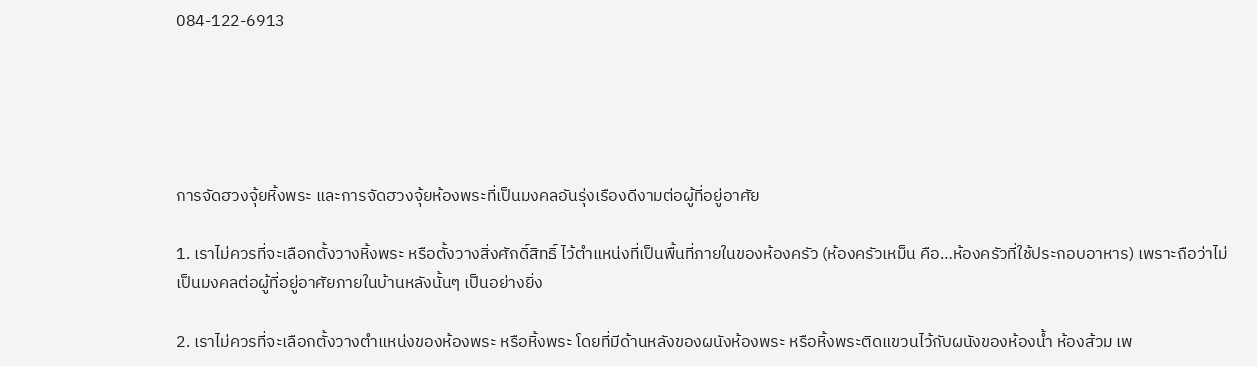084-122-6913





การจัดฮวงจุ้ยหิ้งพระ และการจัดฮวงจุ้ยห้องพระที่เป็นมงคลอันรุ่งเรืองดีงามต่อผู้ที่อยู่อาศัย

1. เราไม่ควรที่จะเลือกตั้งวางหิ้งพระ หรือตั้งวางสิ่งศักดิ์สิทธิ์ ไว้ตำแหน่งที่เป็นพื้นที่ภายในของห้องครัว (ห้องครัวเหม็น คือ…ห้องครัวที่ใช้ประกอบอาหาร) เพราะถือว่าไม่เป็นมงคลต่อผู้ที่อยู่อาศัยภายในบ้านหลังนั้นๆ เป็นอย่างยิ่ง

2. เราไม่ควรที่จะเลือกตั้งวางตำแหน่งของห้องพระ หรือหิ้งพระ โดยที่มีด้านหลังของผนังห้องพระ หรือหิ้งพระติดแขวนไว้กับผนังของห้องน้ำ ห้องส้วม เพ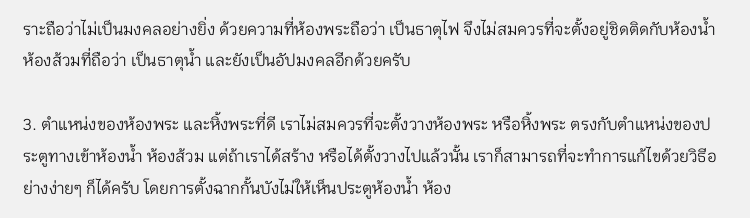ราะถือว่าไม่เป็นมงคลอย่างยิ่ง ด้วยความที่ห้องพระถือว่า เป็นธาตุไฟ จึงไม่สมควรที่จะตั้งอยู่ชิดติดกับห้องน้ำ ห้องส้วมที่ถือว่า เป็นธาตุน้ำ และยังเป็นอัปมงคลอีกด้วยครับ

3. ตำแหน่งของห้องพระ และหิ้งพระที่ดี เราไม่สมควรที่จะตั้งวางห้องพระ หรือหิ้งพระ ตรงกับตำแหน่งของประตูทางเข้าห้องน้ำ ห้องส้วม แต่ถ้าเราได้สร้าง หรือได้ตั้งวางไปแล้วนั้น เราก็สามารถที่จะทำการแก้ไขด้วยวิธีอย่างง่ายๆ ก็ได้ครับ โดยการตั้งฉากกั้นบังไม่ให้เห็นประตูห้องน้ำ ห้อง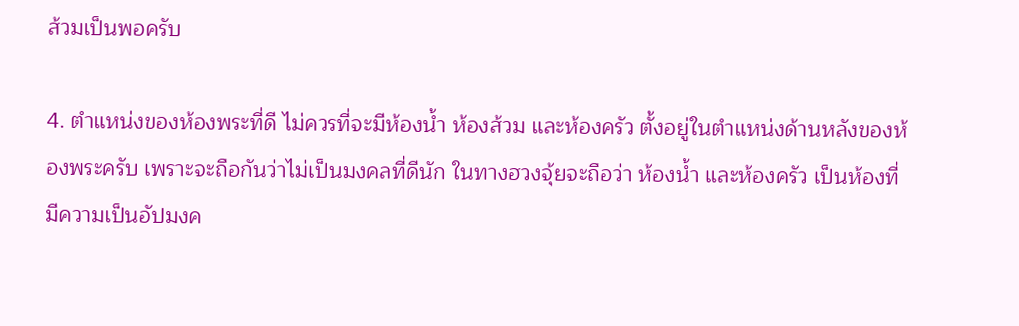ส้วมเป็นพอครับ

4. ตำแหน่งของห้องพระที่ดี ไม่ควรที่จะมีห้องน้ำ ห้องส้วม และห้องครัว ตั้งอยู่ในตำแหน่งด้านหลังของห้องพระครับ เพราะจะถือกันว่าไม่เป็นมงคลที่ดีนัก ในทางฮวงจุ้ยจะถือว่า ห้องน้ำ และห้องครัว เป็นห้องที่มีความเป็นอัปมงค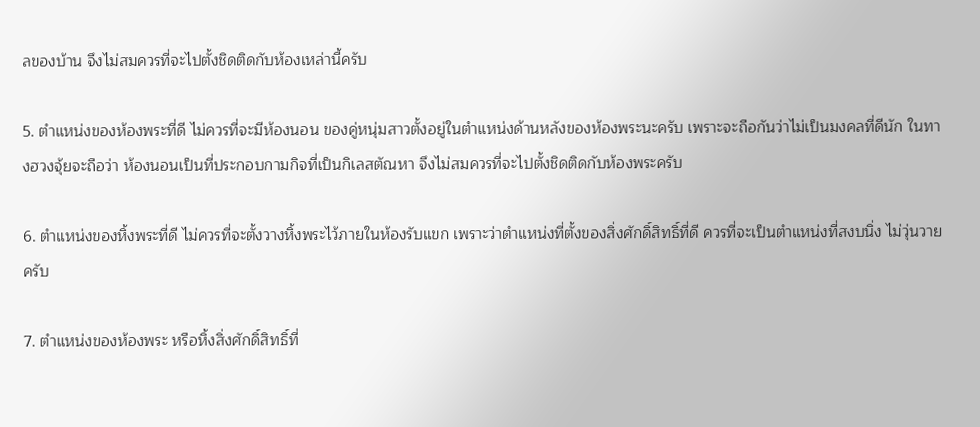ลของบ้าน จึงไม่สมควรที่จะไปตั้งชิดติดกับห้องเหล่านี้ครับ

5. ตำแหน่งของห้องพระที่ดี ไม่ควรที่จะมีห้องนอน ของคู่หนุ่มสาวตั้งอยู่ในตำแหน่งด้านหลังของห้องพระนะครับ เพราะจะถือกันว่าไม่เป็นมงคลที่ดีนัก ในทางฮวงจุ้ยจะถือว่า ห้องนอนเป็นที่ประกอบกามกิจที่เป็นกิเลสตัณหา จึงไม่สมควรที่จะไปตั้งชิดติดกับห้องพระครับ

6. ตำแหน่งของหิ้งพระที่ดี ไม่ควรที่จะตั้งวางหิ้งพระไว้ภายในห้องรับแขก เพราะว่าตำแหน่งที่ตั้งของสิ่งศักดิ์สิทธิ์ที่ดี ควรที่จะเป็นตำแหน่งที่สงบนิ่ง ไม่วุ่นวายครับ

7. ตำแหน่งของห้องพระ หรือหิ้งสิ่งศักดิ์สิทธิ์ที่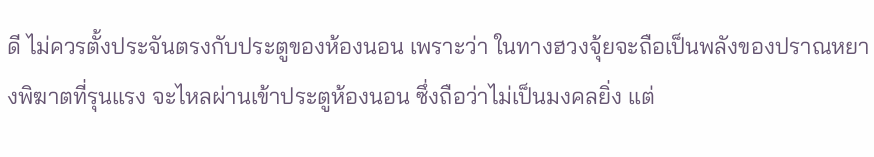ดี ไม่ควรตั้งประจันตรงกับประตูของห้องนอน เพราะว่า ในทางฮวงจุ้ยจะถือเป็นพลังของปราณหยางพิฆาตที่รุนแรง จะไหลผ่านเข้าประตูห้องนอน ซึ่งถือว่าไม่เป็นมงคลยิ่ง แต่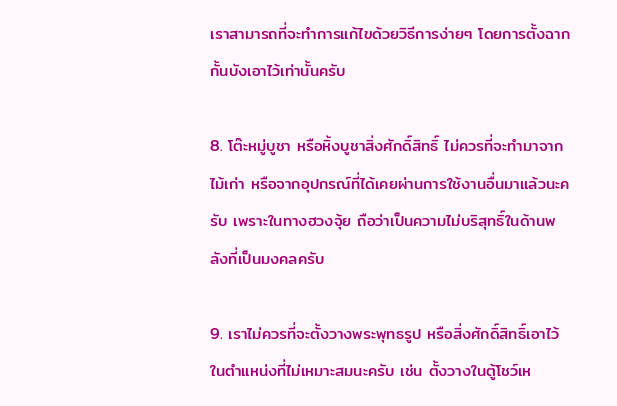เราสามารถที่จะทำการแก้ไขด้วยวิธีการง่ายๆ โดยการตั้งฉากกั้นบังเอาไว้เท่านั้นครับ

8. โต๊ะหมู่บูชา หรือหิ้งบูชาสิ่งศักดิ์สิทธิ์ ไม่ควรที่จะทำมาจากไม้เก่า หรือจากอุปกรณ์ที่ได้เคยผ่านการใช้งานอื่นมาแล้วนะครับ เพราะในทางฮวงจุ้ย ถือว่าเป็นความไม่บริสุทธิ์ในด้านพลังที่เป็นมงคลครับ

9. เราไม่ควรที่จะตั้งวางพระพุทธรูป หรือสิ่งศักดิ์สิทธิ์เอาไว้ในตำแหน่งที่ไม่เหมาะสมนะครับ เช่น ตั้งวางในตู้โชว์เห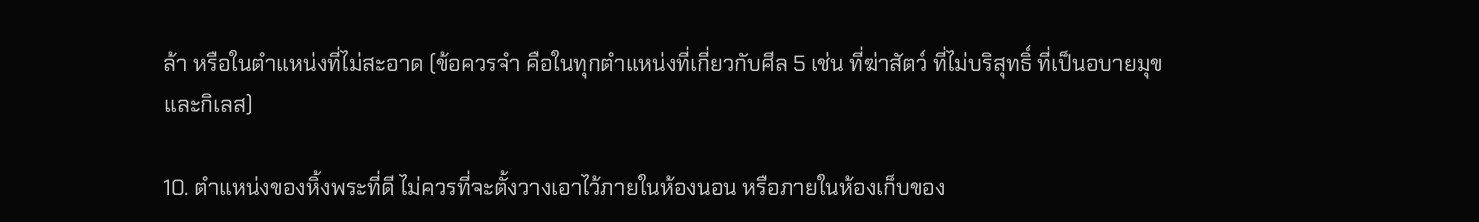ล้า หรือในตำแหน่งที่ไม่สะอาด (ข้อควรจำ คือในทุกตำแหน่งที่เกี่ยวกับศีล 5 เช่น ที่ฆ่าสัตว์ ที่ไม่บริสุทธิ์ ที่เป็นอบายมุข และกิเลส)

10. ตำแหน่งของหิ้งพระที่ดี ไม่ควรที่จะตั้งวางเอาไว้ภายในห้องนอน หรือภายในห้องเก็บของ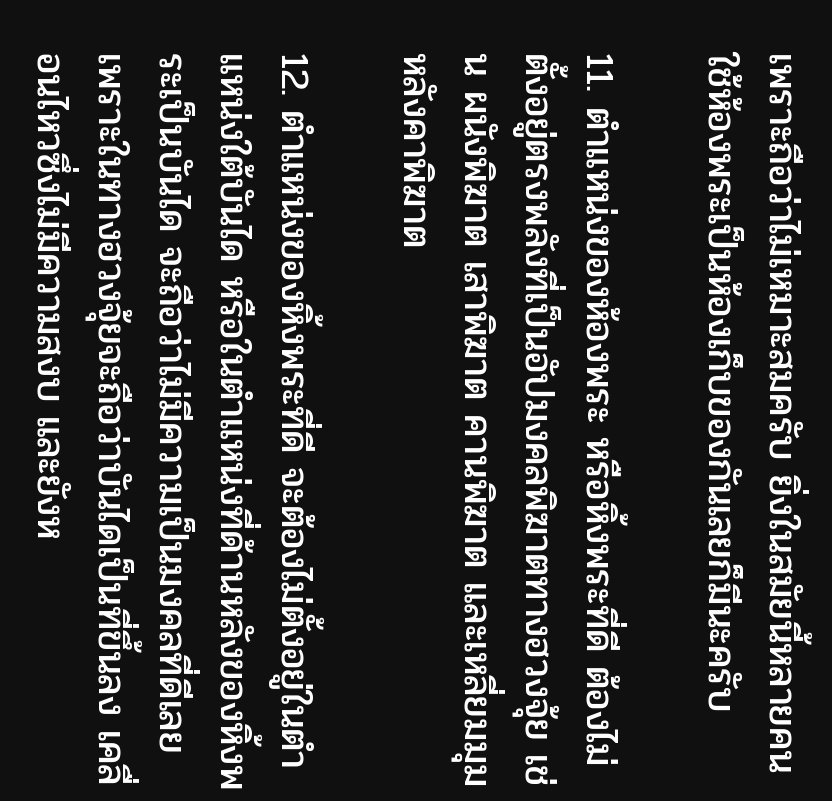เพราะถือว่าไม่เหมาะสมครับ ยิ่งในสมัยนี้หลายคนใช้ห้องพระเป็นห้องเก็บของกันเลยก็มีนะครับ

11. ตำแหน่งของห้องพระ หรือหิ้งพระที่ดี ต้องไม่ตั้งอยู่ตรงพลังที่เป็นอัปมงคลพิฆาตทางฮวงจุ้ย เช่น ผนังพิฆาต เสาพิฆาต คานพิฆาต และเหลี่ยมมุมหลังคาพิฆาต

12. ตำแหน่งของหิ้งพระที่ดี จะต้องไม่ตั้งอยู่ในตำแหน่งใต้บันได หรือในตำแหน่งที่ด้านหลังของหิ้งพระเป็นบันได จะถือว่าไม่มีความเป็นมงคลที่ดีเลย เพราะในทางฮวงจุ้ยจะถือว่าบันไดเป็นที่ขึ้นลง เคลื่อนไหวซึ่งไม่มีความสงบ และยังห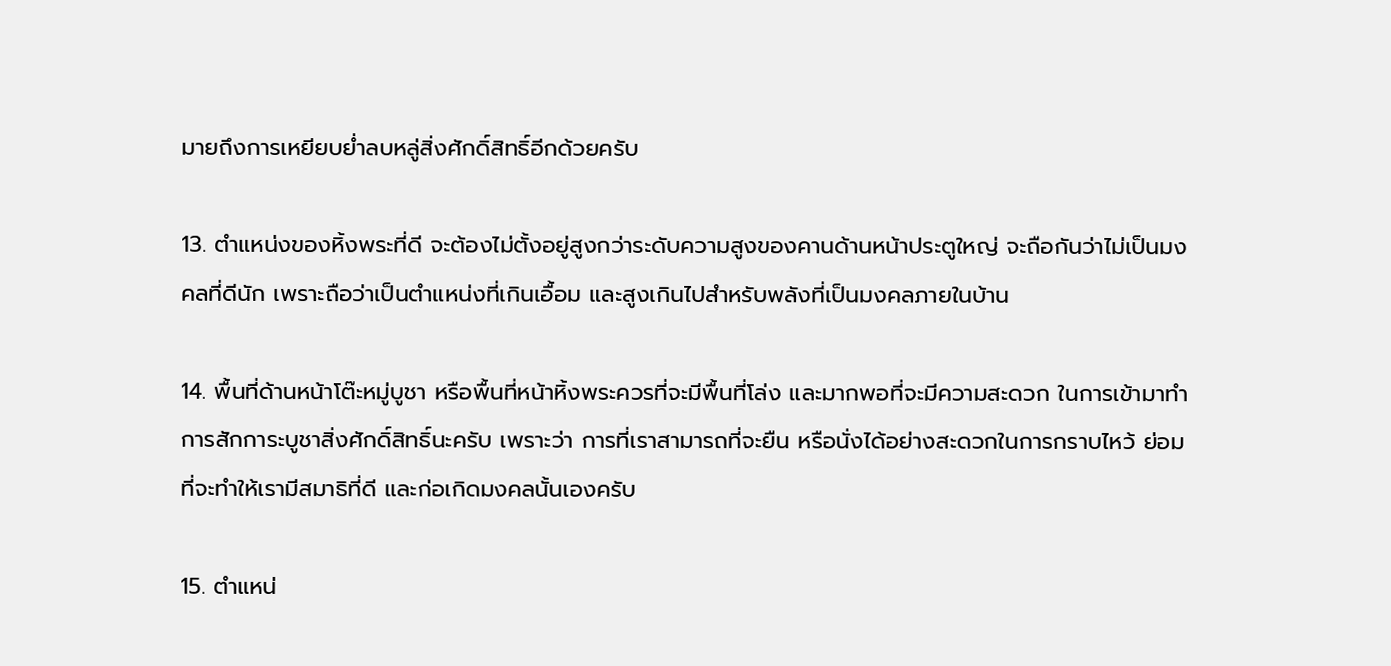มายถึงการเหยียบย่ำลบหลู่สิ่งศักดิ์สิทธิ์อีกด้วยครับ

13. ตำแหน่งของหิ้งพระที่ดี จะต้องไม่ตั้งอยู่สูงกว่าระดับความสูงของคานด้านหน้าประตูใหญ่ จะถือกันว่าไม่เป็นมงคลที่ดีนัก เพราะถือว่าเป็นตำแหน่งที่เกินเอื้อม และสูงเกินไปสำหรับพลังที่เป็นมงคลภายในบ้าน

14. พื้นที่ด้านหน้าโต๊ะหมู่บูชา หรือพื้นที่หน้าหิ้งพระควรที่จะมีพื้นที่โล่ง และมากพอที่จะมีความสะดวก ในการเข้ามาทำการสักการะบูชาสิ่งศักดิ์สิทธิ์นะครับ เพราะว่า การที่เราสามารถที่จะยืน หรือนั่งได้อย่างสะดวกในการกราบไหว้ ย่อมที่จะทำให้เรามีสมาธิที่ดี และก่อเกิดมงคลนั้นเองครับ

15. ตำแหน่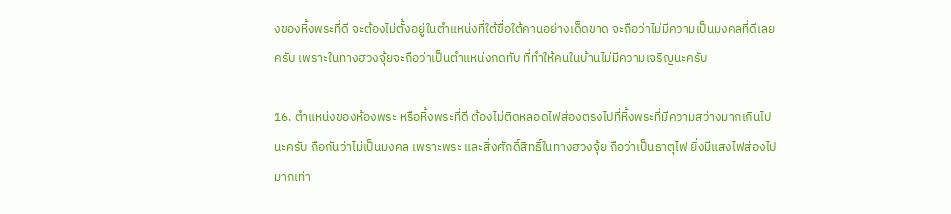งของหิ้งพระที่ดี จะต้องไม่ตั้งอยู่ในตำแหน่งที่ใต้ขื่อใต้คานอย่างเด็ดขาด จะถือว่าไม่มีความเป็นมงคลที่ดีเลยครับ เพราะในทางฮวงจุ้ยจะถือว่าเป็นตำแหน่งกดทับ ที่ทำให้คนในบ้านไม่มีความเจริญนะครับ

16. ตำแหน่งของห้องพระ หรือหิ้งพระที่ดี ต้องไม่ติดหลอดไฟส่องตรงไปที่หิ้งพระที่มีความสว่างมากเกินไปนะครับ ถือกันว่าไม่เป็นมงคล เพราะพระ และสิ่งศักดิ์สิทธิ์ในทางฮวงจุ้ย ถือว่าเป็นธาตุไฟ ยิ่งมีแสงไฟส่องไปมากเท่า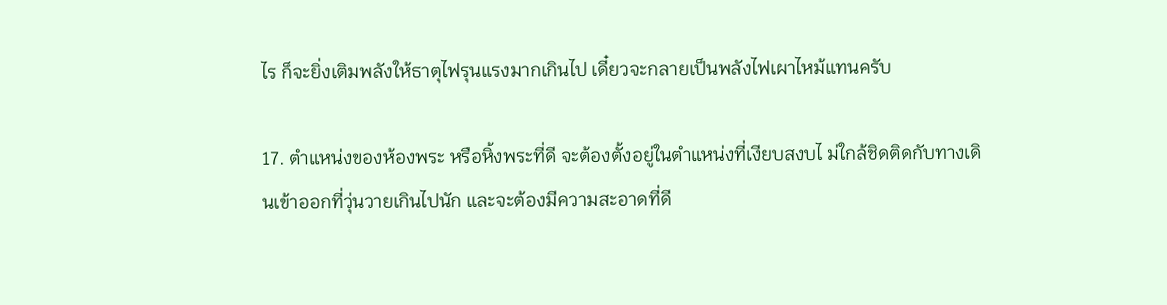ไร ก็จะยิ่งเติมพลังให้ธาตุไฟรุนแรงมากเกินไป เดี๋ยวจะกลายเป็นพลังไฟเผาไหม้แทนครับ

17. ตำแหน่งของห้องพระ หรือหิ้งพระที่ดี จะต้องตั้งอยู่ในตำแหน่งที่เงียบสงบไ ม่ใกล้ชิดติดกับทางเดินเข้าออกที่วุ่นวายเกินไปนัก และจะต้องมีความสะอาดที่ดี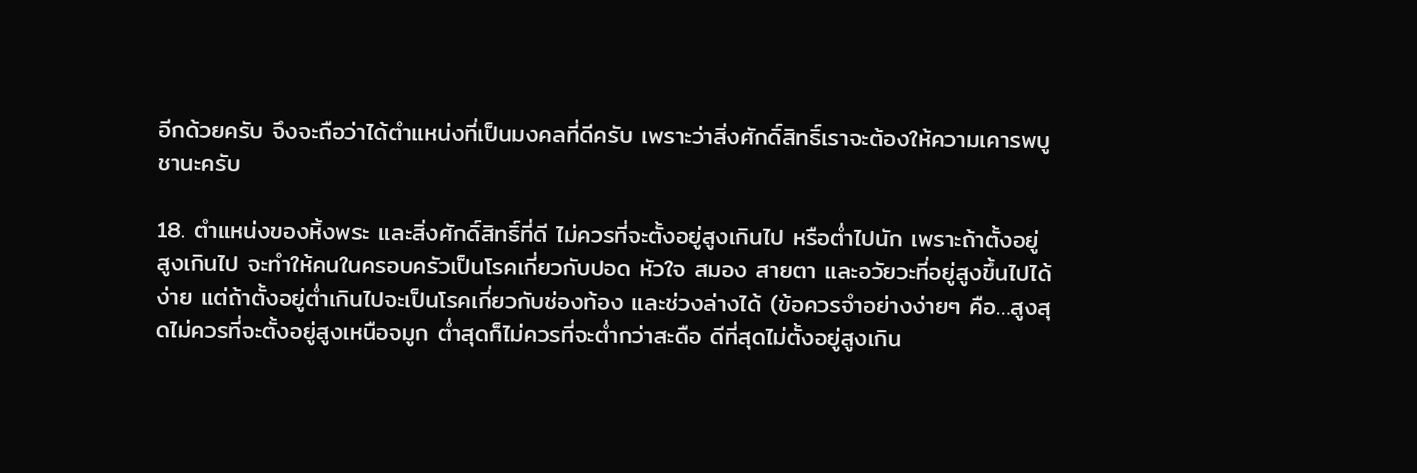อีกด้วยครับ จึงจะถือว่าได้ตำแหน่งที่เป็นมงคลที่ดีครับ เพราะว่าสิ่งศักดิ์สิทธิ์เราจะต้องให้ความเคารพบูชานะครับ

18. ตำแหน่งของหิ้งพระ และสิ่งศักดิ์สิทธิ์ที่ดี ไม่ควรที่จะตั้งอยู่สูงเกินไป หรือต่ำไปนัก เพราะถ้าตั้งอยู่สูงเกินไป จะทำให้คนในครอบครัวเป็นโรคเกี่ยวกับปอด หัวใจ สมอง สายตา และอวัยวะที่อยู่สูงขึ้นไปได้ง่าย แต่ถ้าตั้งอยู่ต่ำเกินไปจะเป็นโรคเกี่ยวกับช่องท้อง และช่วงล่างได้ (ข้อควรจำอย่างง่ายๆ คือ…สูงสุดไม่ควรที่จะตั้งอยู่สูงเหนือจมูก ต่ำสุดก็ไม่ควรที่จะต่ำกว่าสะดือ ดีที่สุดไม่ตั้งอยู่สูงเกิน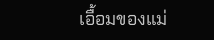เอื้อมของแม่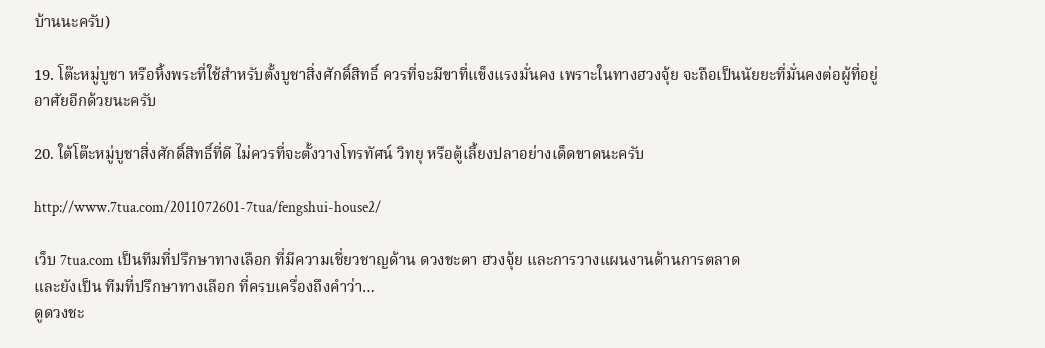บ้านนะครับ)

19. โต๊ะหมู่บูชา หรือหิ้งพระที่ใช้สำหรับตั้งบูชาสิ่งศักดิ์สิทธิ์ ควรที่จะมีขาที่แข็งแรงมั่นคง เพราะในทางฮวงจุ้ย จะถือเป็นนัยยะที่มั่นคงต่อผู้ที่อยู่อาศัยอีกด้วยนะครับ

20. ใต้โต๊ะหมู่บูชาสิ่งศักดิ์สิทธิ์ที่ดี ไม่ควรที่จะตั้งวางโทรทัศน์ วิทยุ หรือตู้เลี้ยงปลาอย่างเด็ดขาดนะครับ

http://www.7tua.com/2011072601-7tua/fengshui-house2/

เว็บ 7tua.com เป็นทีมที่ปรึกษาทางเลือก ที่มีความเชี่ยวชาญด้าน ดวงชะตา ฮวงจุ้ย และการวางแผนงานด้านการตลาด
และยังเป็น ทีมที่ปรึกษาทางเลือก ที่ครบเครื่องถึงคำว่า…
ดูดวงชะ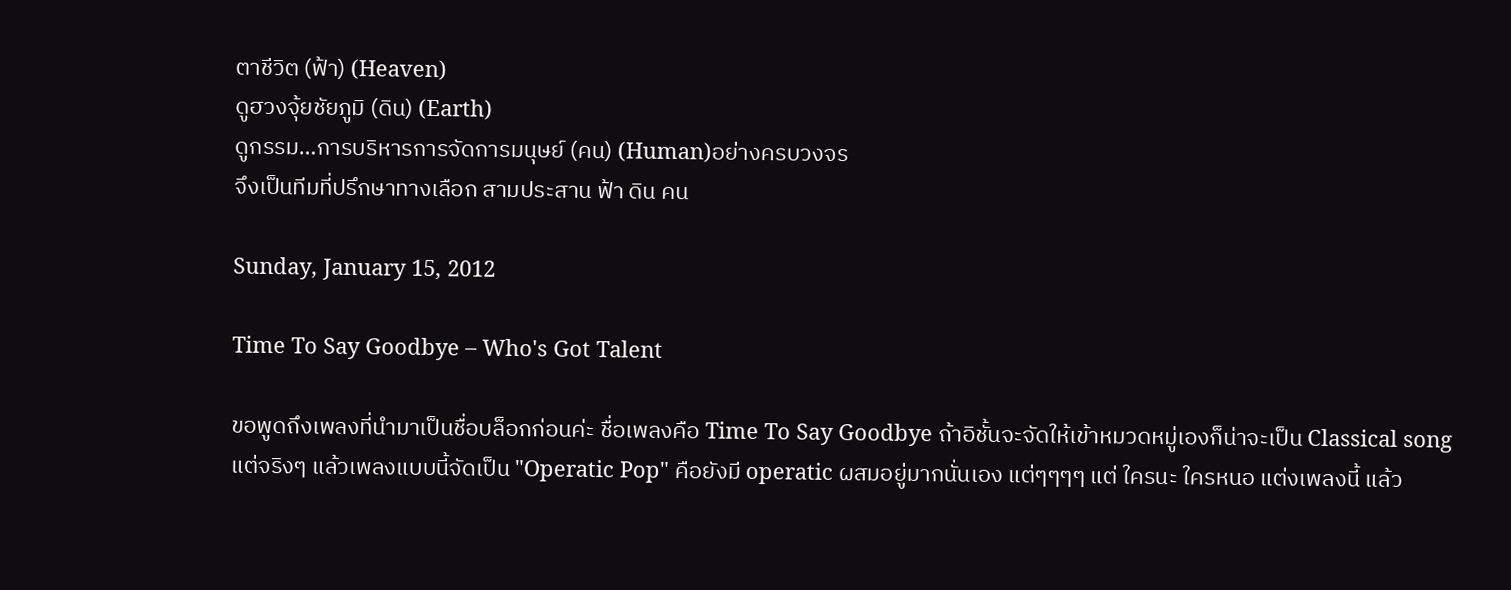ตาชีวิต (ฟ้า) (Heaven)
ดูฮวงจุ้ยชัยภูมิ (ดิน) (Earth)
ดูกรรม…การบริหารการจัดการมนุษย์ (คน) (Human)อย่างครบวงจร
จึงเป็นทีมที่ปรึกษาทางเลือก สามประสาน ฟ้า ดิน คน

Sunday, January 15, 2012

Time To Say Goodbye – Who's Got Talent

ขอพูดถึงเพลงที่นำมาเป็นชื่อบล็อกก่อนค่ะ ชื่อเพลงคือ Time To Say Goodbye ถ้าอิชั้นจะจัดให้เข้าหมวดหมู่เองก็น่าจะเป็น Classical song แต่จริงๆ แล้วเพลงแบบนี้จัดเป็น "Operatic Pop" คือยังมี operatic ผสมอยู่มากนั่นเอง แต่ๆๆๆๆ แต่ ใครนะ ใครหนอ แต่งเพลงนี้ แล้ว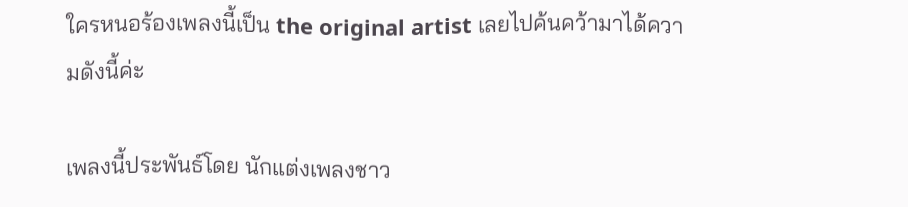ใครหนอร้องเพลงนี้เป็น the original artist เลยไปค้นคว้ามาได้ความดังนี้ค่ะ

เพลงนี้ประพันธ์โดย นักแต่งเพลงชาว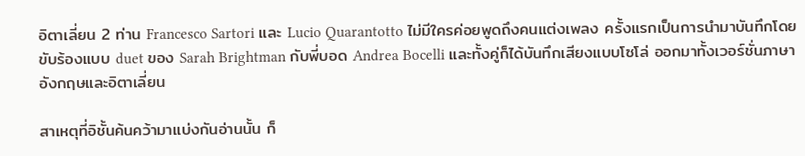อิตาเลี่ยน 2 ท่าน Francesco Sartori และ Lucio Quarantotto ไม่มีใครค่อยพูดถึงคนแต่งเพลง ครั้งแรกเป็นการนำมาบันทึกโดยขับร้องแบบ duet ของ Sarah Brightman กับพี่บอด Andrea Bocelli และทั้งคู่ก็ได้บันทึกเสียงแบบโซโล่ ออกมาทั้งเวอร์ชั่นภาษาอังกฤษและอิตาเลี่ยน

สาเหตุที่อิชั้นค้นคว้ามาแบ่งกันอ่านนั้น ก็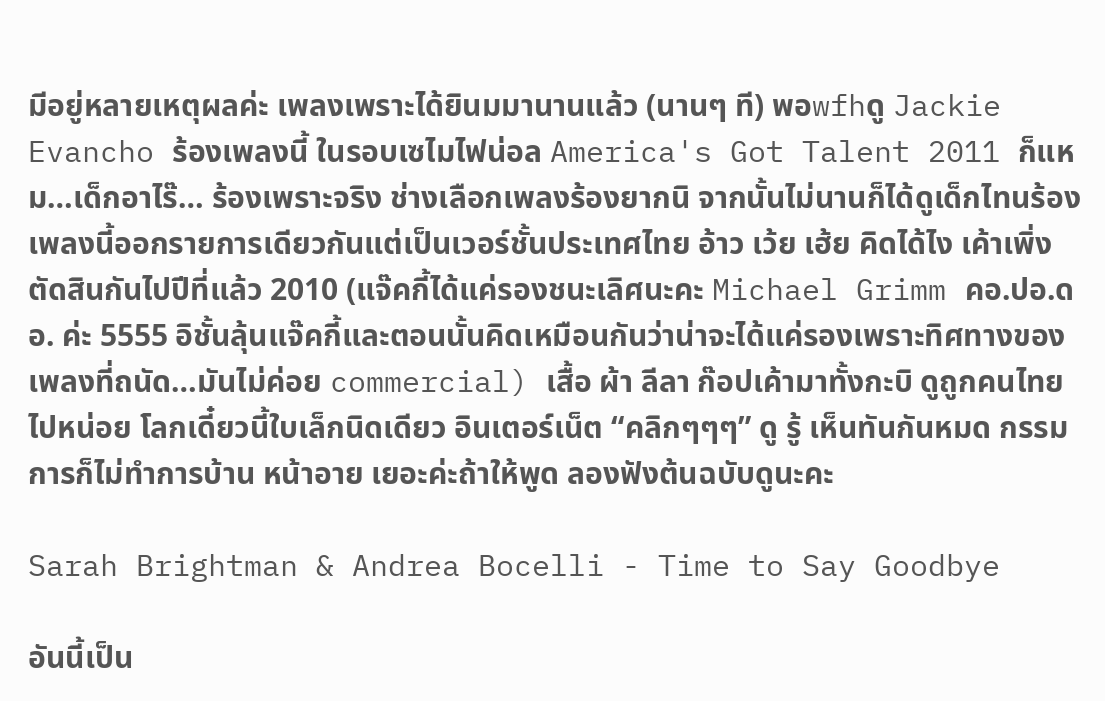มีอยู่หลายเหตุผลค่ะ เพลงเพราะได้ยินมมานานแล้ว (นานๆ ที) พอwfhดู Jackie Evancho ร้องเพลงนี้ ในรอบเซไมไฟน่อล America's Got Talent 2011 ก็แหม…เด็กอาไร๊… ร้องเพราะจริง ช่างเลือกเพลงร้องยากนิ จากนั้นไม่นานก็ได้ดูเด็กไทนร้องเพลงนี้ออกรายการเดียวกันแต่เป็นเวอร์ชั้นประเทศไทย อ้าว เว้ย เฮ้ย คิดได้ไง เค้าเพิ่ง ตัดสินกันไปปีที่แล้ว 2010 (แจ๊คกี้ได้แค่รองชนะเลิศนะคะ Michael Grimm คอ.ปอ.ดอ. ค่ะ 5555 อิชั้นลุ้นแจ๊คกี้และตอนนั้นคิดเหมือนกันว่าน่าจะได้แค่รองเพราะทิศทางของเพลงที่ถนัด…มันไม่ค่อย commercial) เสื้อ ผ้า ลีลา ก๊อปเค้ามาทั้งกะบิ ดูถูกคนไทยไปหน่อย โลกเดี๋ยวนี้ใบเล็กนิดเดียว อินเตอร์เน็ต “คลิกๆๆๆ” ดู รู้ เห็นทันกันหมด กรรมการก็ไม่ทำการบ้าน หน้าอาย เยอะค่ะถ้าให้พูด ลองฟังต้นฉบับดูนะคะ

Sarah Brightman & Andrea Bocelli - Time to Say Goodbye

อันนี้เป็น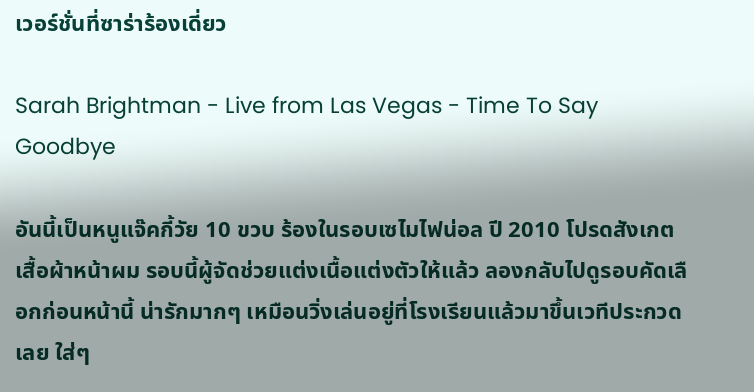เวอร์ชั่นที่ซาร่าร้องเดี่ยว

Sarah Brightman - Live from Las Vegas - Time To Say Goodbye

อันนี้เป็นหนูแจ๊คกี้วัย 10 ขวบ ร้องในรอบเซไมไฟน่อล ปี 2010 โปรดสังเกตเสื้อผ้าหน้าผม รอบนี้ผู้จัดช่วยแต่งเนื้อแต่งตัวให้แล้ว ลองกลับไปดูรอบคัดเลือกก่อนหน้านี้ น่ารักมากๆ เหมือนวิ่งเล่นอยู่ที่โรงเรียนแล้วมาขึ้นเวทีประกวดเลย ใส่ๆ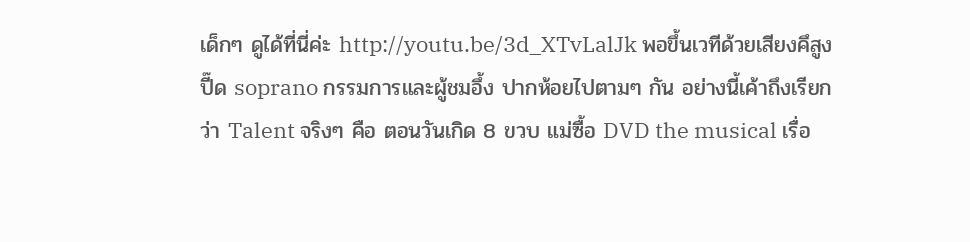เด็กๆ ดูได้ที่นี่ค่ะ http://youtu.be/3d_XTvLalJk พอขึ้นเวทีด้วยเสียงคึสูงปี๊ด soprano กรรมการและผู้ชมอึ้ง ปากห้อยไปตามๆ กัน อย่างนี้เค้าถึงเรียกว่า Talent จริงๆ คือ ตอนวันเกิด 8 ขวบ แม่ซื้อ DVD the musical เรื่อ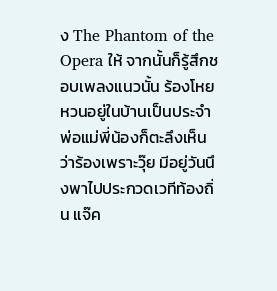ง The Phantom of the Opera ให้ จากนั้นก็รู้สึกชอบเพลงแนวนั้น ร้องโหยหวนอยู่ในบ้านเป็นประจำ พ่อแม่พี่น้องก็ตะลึงเห็นว่าร้องเพราะวุ๊ย มีอยู่วันนึงพาไปประกวดเวทีท้องถิ่น แจ๊ค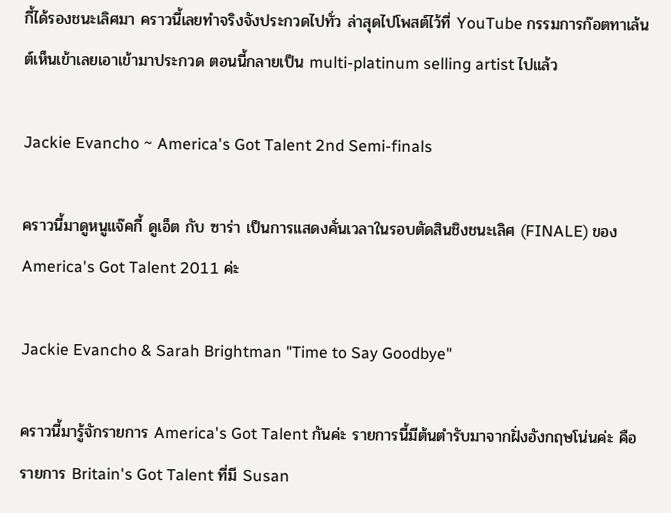กี้ได้รองชนะเลิศมา คราวนี้เลยทำจริงจังประกวดไปทั่ว ล่าสุดไปโพสต์ไว้ที่ YouTube กรรมการก๊อตทาเล้นต์เห็นเข้าเลยเอาเข้ามาประกวด ตอนนี้กลายเป็น multi-platinum selling artist ไปแล้ว

Jackie Evancho ~ America's Got Talent 2nd Semi-finals

คราวนี้มาดูหนูแจ๊คกี้ ดูเอ็ต กับ ซาร่า เป็นการแสดงคั่นเวลาในรอบตัดสินชิงชนะเลิศ (FINALE) ของ America's Got Talent 2011 ค่ะ

Jackie Evancho & Sarah Brightman "Time to Say Goodbye"

คราวนี้มารู้จักรายการ America's Got Talent กันค่ะ รายการนี้มีต้นตำรับมาจากฝั่งอังกฤษโน่นค่ะ คือรายการ Britain's Got Talent ที่มี Susan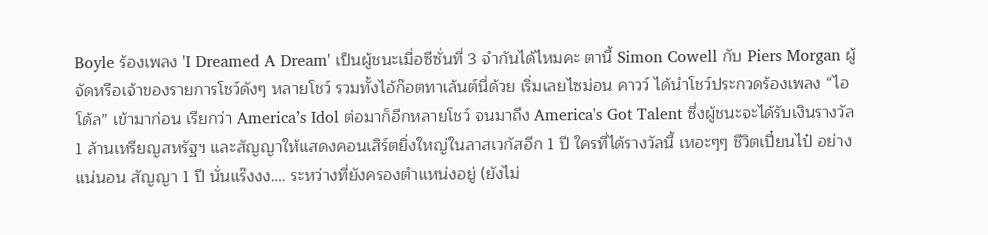Boyle ร้องเพลง 'I Dreamed A Dream' เป็นผู้ชนะเมื่อซีซั่นที่ 3 จำกันได้ไหมคะ ตานี้ Simon Cowell กับ Piers Morgan ผู้จัดหรือเจ้าของรายการโชว์ดังๆ หลายโชว์ รวมทั้งไอ้ก๊อตทาเล้นต์นี่ด้วย เริ่มเลยไซม่อน คาวว์ ได้นำโชว์ประกวดร้องเพลง “ไอโด้ล” เข้ามาก่อน เรียกว่า America’s Idol ต่อมาก็อีกหลายโชว์ จนมาถึง America's Got Talent ซึ่งผู้ชนะจะได้รับเงินรางวัล 1 ล้านเหรียญสหรัฐฯ และสัญญาให้แสดงคอนเสิร์ตยิ่งใหญ่ในลาสเวกัสอีก 1 ปี ใครที่ได้รางวัลนี้ เหอะๆๆ ชีวิตเปี๋ยนไป๋ อย่างแน่นอน สัญญา 1 ปี นั่นแร๊งงง…. ระหว่างที่ยังครองตำแหน่งอยู่ (ยังไม่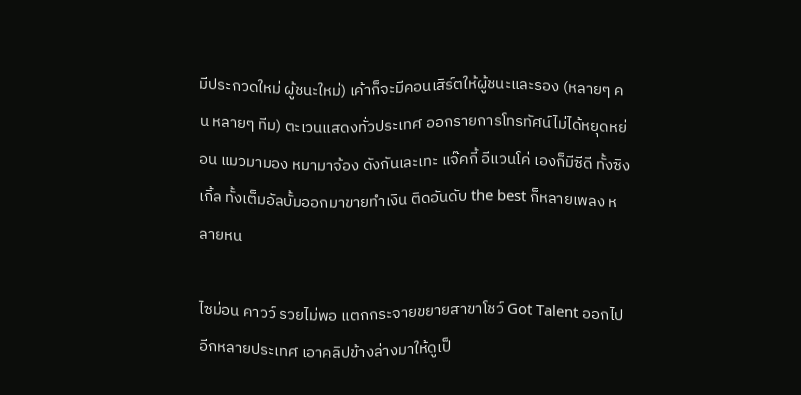มีประกวดใหม่ ผู้ชนะใหม่) เค้าก็จะมีคอนเสิร์ตให้ผู้ชนะและรอง (หลายๆ คน หลายๆ ทีม) ตะเวนแสดงทั่วประเทศ ออกรายการโทรทัศน์ไม่ได้หยุดหย่อน แมวมามอง หมามาจ้อง ดังกันเละเทะ แจ๊คกี้ อีแวนโค่ เองก็มีซีดี ทั้งซิงเกิ้ล ทั้งเต็มอัลบั้มออกมาขายทำเงิน ติดอันดับ the best ก็หลายเพลง หลายหน

ไซม่อน คาวว์ รวยไม่พอ แตกกระจายขยายสาขาโชว์ Got Talent ออกไปอีกหลายประเทศ เอาคลิปข้างล่างมาให้ดูเป็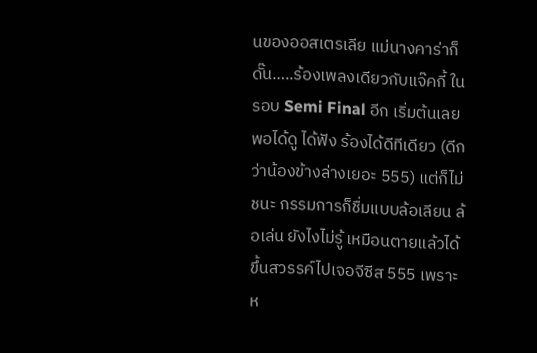นของออสเตรเลีย แม่นางคาร่าก็ดั๊น…..ร้องเพลงเดียวกับแจ๊คกี้ ในรอบ Semi Final อีก เริ่มต้นเลย พอได้ดู ได้ฟัง ร้องได้ดีทีเดียว (ดีกว่าน้องข้างล่างเยอะ 555) แต่ก็ไม่ชนะ กรรมการก็ชื่มแบบล้อเลียน ล้อเล่น ยังไงไม่รู้ เหมือนตายแล้วได้ขึ้นสวรรค์ไปเจอจีซีส 555 เพราะห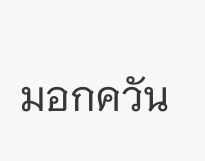มอกควัน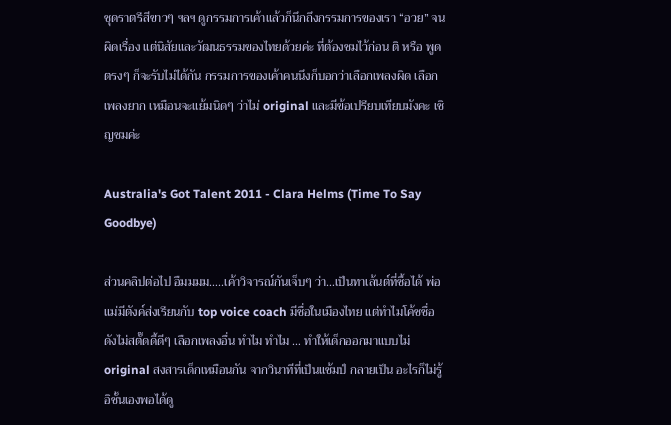ชุดราตรีสีขาวๆ ฯลฯ ดูกรรมการเค้าแล้วก็นึกถึงกรรมการของเรา “อวย” จนผิดเรื่อง แต่นิสัยและวัฒนธรรมของไทยด้วยค่ะ ที่ต้องชมไว้ก่อน ติ หรือ พูดตรงๆ ก็จะรับไม่ได้กัน กรรมการของเค้าคนนึงก็บอกว่าเลือกเพลงผิด เลือกเพลงยาก เหมือนจะแย้มนิดๆ ว่าไม่ original และมีข้อเปรียบเทียบมังคะ เชิญชมค่ะ

Australia's Got Talent 2011 - Clara Helms (Time To Say Goodbye)

ส่วนคลิปต่อไป อืมมมม…..เค้าวิจารณ์กันเจ็บๆ ว่า…เป็นทาเล้นต์ที่ซื้อได้ พ่อแม่มีตังค์ส่งเรียนกับ top voice coach มีชื่อในเมืองไทย แต่ทำไมโค้ชชื่อดังไม่สตั๊ดดี้ดีๆ เลือกเพลงอื่น ทำไม ทำไม … ทำให้เด็กออกมาแบบไม่ original สงสารเด็กเหมือนกัน จากวินาทีที่เป็นแช้มป์ กลายเป็น อะไรก็ไม่รู้ อิชั้นเองพอได้ดู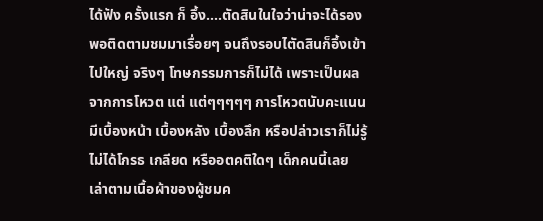ได้ฟัง ครั้งแรก ก็ อึ้ง….ตัดสินในใจว่าน่าจะได้รอง พอติดตามชมมาเรื่อยๆ จนถึงรอบไตัดสินก็อึ้งเข้าไปใหญ่ จริงๆ โทษกรรมการก็ไม่ได้ เพราะเป็นผลจากการโหวต แต่ แต่ๆๆๆๆๆ การโหวตนับคะแนน มีเบื้องหน้า เบื้องหลัง เบื้องลึก หรือปล่าวเราก็ไม่รู้ ไม่ได้โกรธ เกลียด หรืออตคติใดๆ เด็กคนนี้เลย เล่าตามเนื้อผ้าของผู้ชมค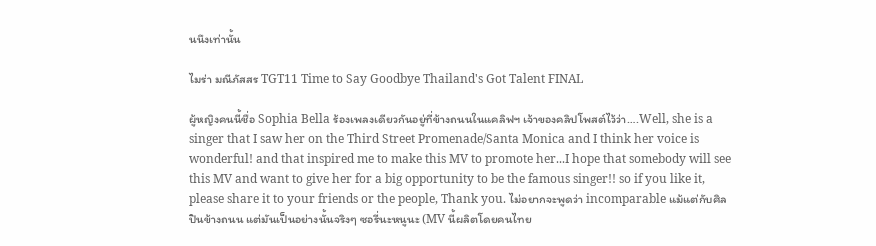นนึงเท่านั้น

ไมร่า มณีภัสสร TGT11 Time to Say Goodbye Thailand's Got Talent FINAL

ผู้หญิงคนนี้ชื่อ Sophia Bella ร้องเพลงเดียวกันอยู่ที่ข้างถนนในแคลิฟฯ เจ้าของคลิปโพสต์ไว้ว่า….Well, she is a singer that I saw her on the Third Street Promenade/Santa Monica and I think her voice is wonderful! and that inspired me to make this MV to promote her...I hope that somebody will see this MV and want to give her for a big opportunity to be the famous singer!! so if you like it, please share it to your friends or the people, Thank you. ไม่อยากจะพูดว่า incomparable แม้แต่กับศิลปินข้างถนน แต่มันเป็นอย่างนั้นจริงๆ ซอรี่นะหนูนะ (MV นี้ผลิตโดยคนไทย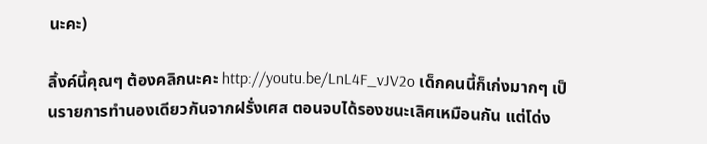นะคะ)

ลิ้งค์นี้คุณๆ ต้องคลิกนะคะ http://youtu.be/LnL4F_vJV2o เด็กคนนี้ก็เก่งมากๆ เป็นรายการทำนองเดียวกันจากฝรั่งเศส ตอนจบได้รองชนะเลิศเหมือนกัน แต่โด่ง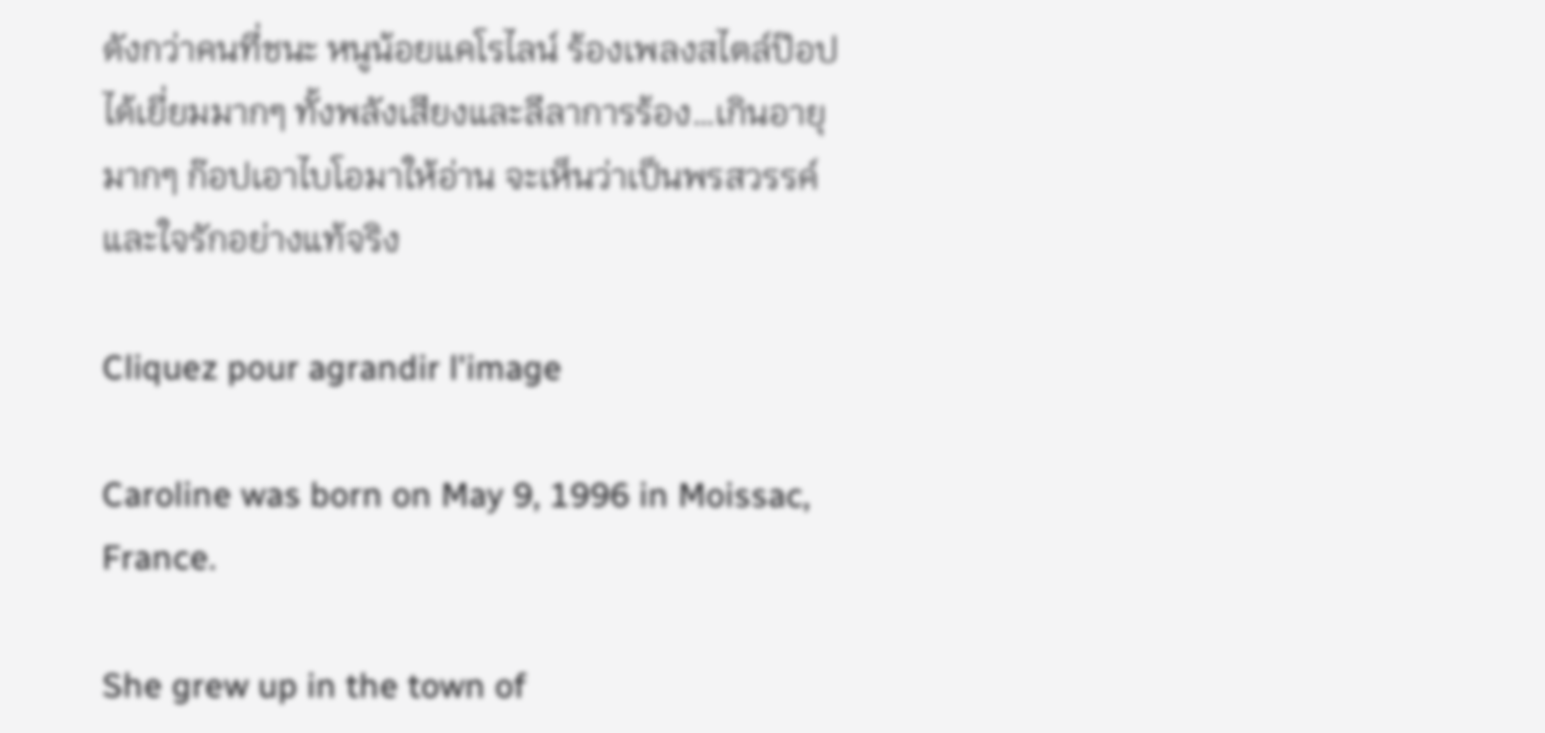ดังกว่าคนที่ชนะ หนูน้อยแคโรไลน์ ร้องเพลงสไตล์ป๊อปได้เยี่ยมมากๆ ทั้งพลังเสียงและลีลาการร้อง…เกินอายุ มากๆ ก๊อปเอาไบโอมาให้อ่าน จะเห็นว่าเป็นพรสวรรค์และใจรักอย่างแท้จริง

Cliquez pour agrandir l'image

Caroline was born on May 9, 1996 in Moissac, France.

She grew up in the town of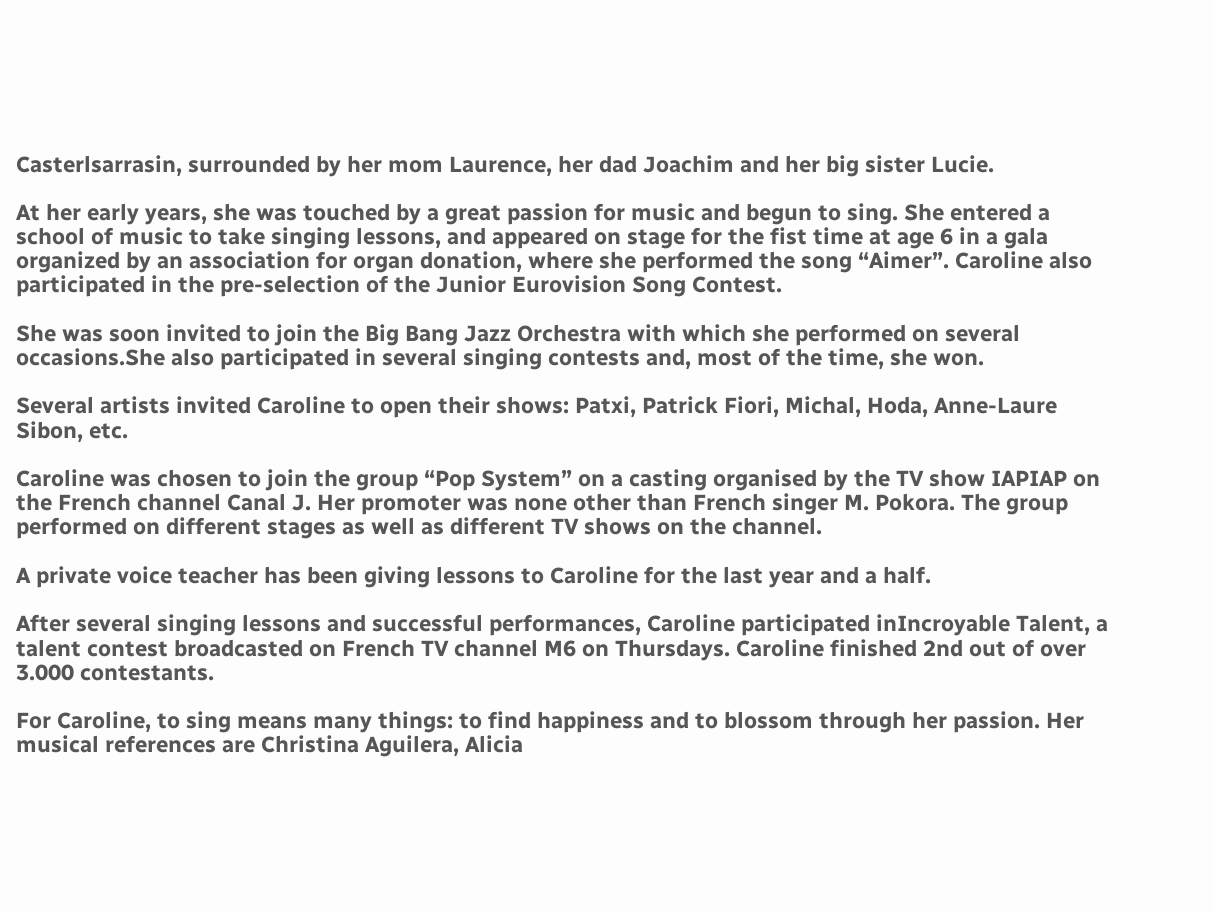Casterlsarrasin, surrounded by her mom Laurence, her dad Joachim and her big sister Lucie.

At her early years, she was touched by a great passion for music and begun to sing. She entered a school of music to take singing lessons, and appeared on stage for the fist time at age 6 in a gala organized by an association for organ donation, where she performed the song “Aimer”. Caroline also participated in the pre-selection of the Junior Eurovision Song Contest.

She was soon invited to join the Big Bang Jazz Orchestra with which she performed on several occasions.She also participated in several singing contests and, most of the time, she won.

Several artists invited Caroline to open their shows: Patxi, Patrick Fiori, Michal, Hoda, Anne-Laure Sibon, etc.

Caroline was chosen to join the group “Pop System” on a casting organised by the TV show IAPIAP on the French channel Canal J. Her promoter was none other than French singer M. Pokora. The group performed on different stages as well as different TV shows on the channel.

A private voice teacher has been giving lessons to Caroline for the last year and a half.

After several singing lessons and successful performances, Caroline participated inIncroyable Talent, a talent contest broadcasted on French TV channel M6 on Thursdays. Caroline finished 2nd out of over 3.000 contestants.

For Caroline, to sing means many things: to find happiness and to blossom through her passion. Her musical references are Christina Aguilera, Alicia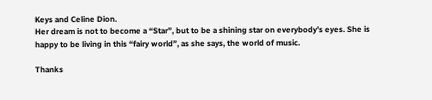Keys and Celine Dion.
Her dream is not to become a “Star”, but to be a shining star on everybody’s eyes. She is happy to be living in this “fairy world”, as she says, the world of music.

Thanks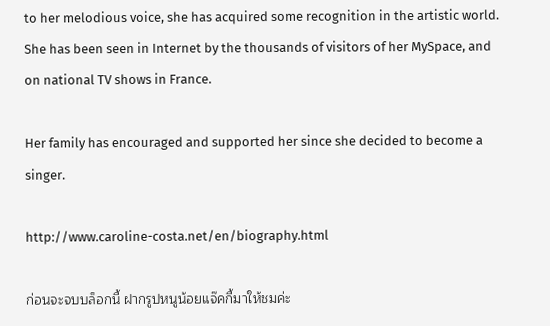to her melodious voice, she has acquired some recognition in the artistic world. She has been seen in Internet by the thousands of visitors of her MySpace, and on national TV shows in France.

Her family has encouraged and supported her since she decided to become a singer.

http://www.caroline-costa.net/en/biography.html

ก่อนจะจบบล็อกนี้ ฝากรูปหนูน้อยแจ๊คกี้มาให้ชมค่ะ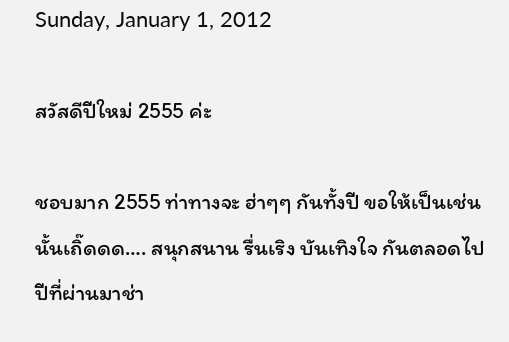Sunday, January 1, 2012

สวัสดีปีใหม่ 2555 ค่ะ

ชอบมาก 2555 ท่าทางจะ ฮ่าๆๆ กันทั้งปี ขอให้เป็นเช่นนั้นเถิ๊ดดด…. สนุกสนาน รื่นเริง บันเทิงใจ กันตลอดไป ปีที่ผ่านมาช่า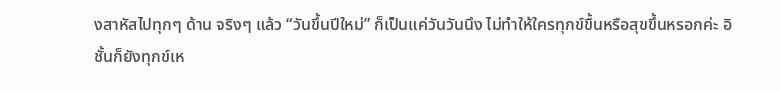งสาหัสไปทุกๆ ด้าน จริงๆ แล้ว “วันขึ้นปีใหม่” ก็เป็นแค่วันวันนึง ไม่ทำให้ใครทุกข์ขื้นหรือสุขขึ้นหรอกค่ะ อิชั้นก็ยังทุกข์เห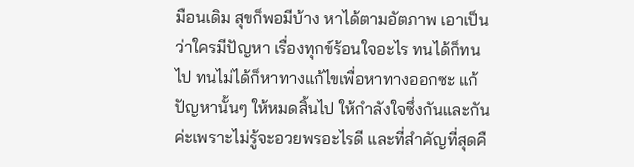มือนเดิม สุขก็พอมีบ้าง หาได้ตามอัตภาพ เอาเป็นว่าใครมีปัญหา เรื่องทุกข์ร้อนใจอะไร ทนได้ก็ทนไป ทนไม่ได้ก็หาทางแก้ไขเพื่อหาทางออกซะ แก้ปัญหานั้นๆ ให้หมดสิ้นไป ให้กำลังใจซึ่งกันและกันค่ะเพราะไม่รู้จะอวยพรอะไรดี และที่สำคัญที่สุดคื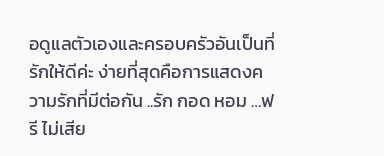อดูแลตัวเองและครอบครัวอันเป็นที่รักให้ดีค่ะ ง่ายที่สุดคือการแสดงความรักที่มีต่อกัน ..รัก กอด หอม …ฟรี ไม่เสีย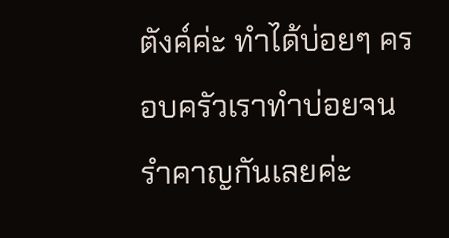ตังค์ค่ะ ทำได้บ่อยๆ ครอบครัวเราทำบ่อยจนรำคาญกันเลยค่ะ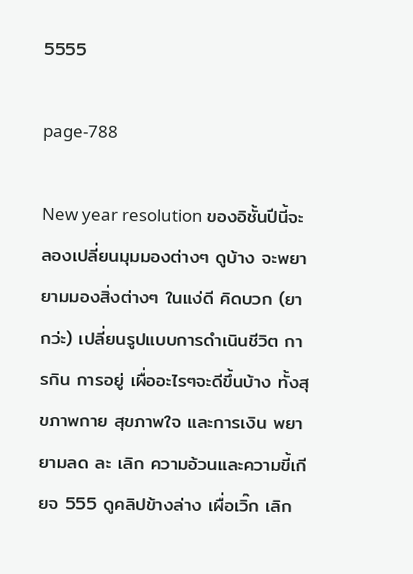5555

page-788

New year resolution ของอิชั้นปีนี้จะลองเปลี่ยนมุมมองต่างๆ ดูบ้าง จะพยายามมองสิ่งต่างๆ ในแง่ดี คิดบวก (ยากว่ะ) เปลี่ยนรูปแบบการดำเนินชีวิต การกิน การอยู่ เผื่ออะไรๆจะดีขึ้นบ้าง ทั้งสุขภาพกาย สุขภาพใจ และการเงิน พยายามลด ละ เลิก ความอ้วนและความขี้เกียจ 555 ดูคลิปข้างล่าง เผื่อเวิ๊ก เลิก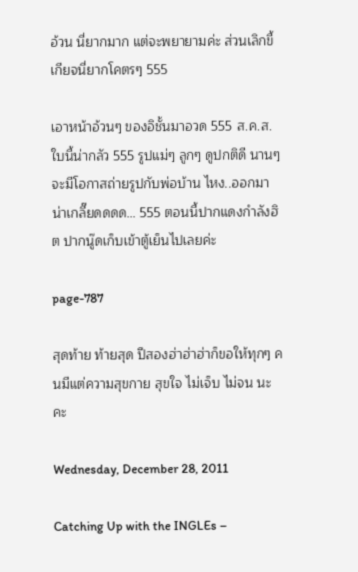อ้วน นี่ยากมาก แต่จะพยายามค่ะ ส่วนเลิกขี้เกียจนี่ยากโคตรๆ 555

เอาหน้าอ้วนๆ ของอิชั้นมาอวด 555 ส.ค.ส. ใบนี้น่ากลัว 555 รูปแม่ๆ ลูกๆ ดูปกติดี นานๆ จะมีโอกาสถ่ายรูปกับพ่อบ้าน ไหง..ออกมาน่าเกลี๊ยดดดด… 555 ตอนนี้ปากแดงกำลังฮิต ปากนู๊ดเก็บเข้าตู้เย็นไปเลยค่ะ

page-787

สุดท้าย ท้ายสุด ปีสองฮ่าฮ่าฮ่าก็ขอให้ทุกๆ คนมีแต่ความสุขกาย สุขใจ ไม่เจ็บ ไม่จน นะคะ

Wednesday, December 28, 2011

Catching Up with the INGLEs –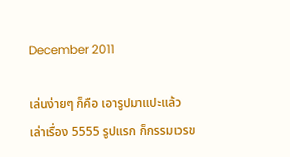December 2011

เล่นง่ายๆ ก็คือ เอารูปมาแปะแล้วเล่าเรื่อง 5555 รูปแรก ก็กรรมเวรข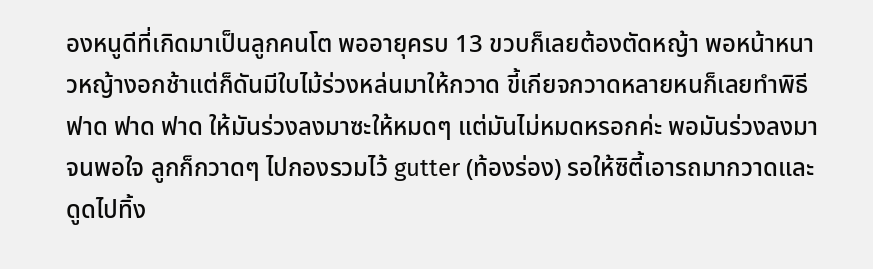องหนูดีที่เกิดมาเป็นลูกคนโต พออายุครบ 13 ขวบก็เลยต้องตัดหญ้า พอหน้าหนาวหญ้างอกช้าแต่ก็ดันมีใบไม้ร่วงหล่นมาให้กวาด ขี้เกียจกวาดหลายหนก็เลยทำพิธีฟาด ฟาด ฟาด ให้มันร่วงลงมาซะให้หมดๆ แต่มันไม่หมดหรอกค่ะ พอมันร่วงลงมาจนพอใจ ลูกก็กวาดๆ ไปกองรวมไว้ gutter (ท้องร่อง) รอให้ซิตี้เอารถมากวาดและดูดไปทิ้ง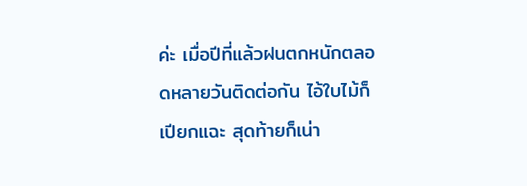ค่ะ เมื่อปีที่แล้วฝนตกหนักตลอดหลายวันติดต่อกัน ไอ้ใบไม้ก็เปียกแฉะ สุดท้ายก็เน่า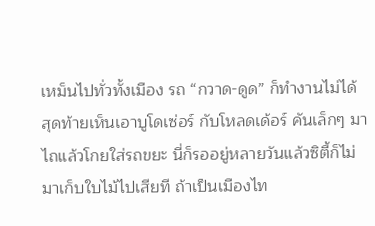เหม็นไปทั่วทั้งเมือง รถ “กวาด-ดูด” ก็ทำงานไม่ได้ สุดท้ายเห็นเอาบูโดเซ่อร์ กับโหลดเด้อร์ คันเล็กๆ มาไถแล้วโกยใส่รถขยะ นี่ก็รออยู่หลายวันแล้วซิตี้ก็ไม่มาเก็บใบไม้ไปเสียที ถ้าเป็นเมืองไท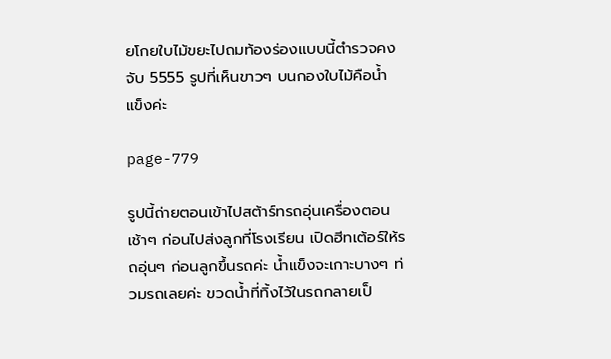ยโกยใบไม้ขยะไปถมท้องร่องแบบนี้ตำรวจคงจับ 5555 รูปที่เห็นขาวๆ บนกองใบไม้คือน้ำแข็งค่ะ

page-779

รูปนี้ถ่ายตอนเข้าไปสต้าร์ทรถอุ่นเครื่องตอนเช้าๆ ก่อนไปส่งลูกที่โรงเรียน เปิดฮีทเต้อร์ให้รถอุ่นๆ ก่อนลูกขึ้นรถค่ะ น้ำแข็งจะเกาะบางๆ ท่วมรถเลยค่ะ ขวดน้ำที่ทิ้งไว้ในรถกลายเป็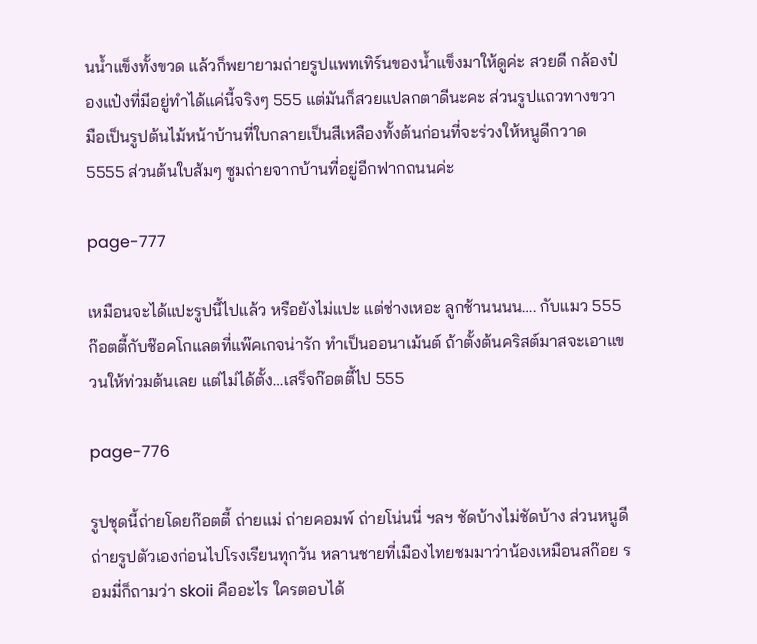นน้ำแข็งทั้งขวด แล้วก็พยายามถ่ายรูปแพทเทิร์นของน้ำแข็งมาให้ดูค่ะ สวยดี กล้องป๋องแป๋งที่มีอยู่ทำได้แค่นี้จริงๆ 555 แต่มันก็สวยแปลกตาดีนะคะ ส่วนรูปแถวทางขวามือเป็นรูปต้นไม้หน้าบ้านที่ใบกลายเป็นสีเหลืองทั้งต้นก่อนที่จะร่วงให้หนูดีกวาด 5555 ส่วนต้นใบส้มๆ ซูมถ่ายจากบ้านที่อยู่อีกฟากถนนค่ะ

page-777

เหมือนจะได้แปะรูปนี้ไปแล้ว หรือยังไม่แปะ แต่ช่างเหอะ ลูกช้านนนน…. กับแมว 555 ก๊อตตี้กับช๊อคโกแลตที่แพ๊คเกจน่ารัก ทำเป็นออนาเม้นต์ ถ้าตั้งต้นคริสต์มาสจะเอาแขวนให้ท่วมต้นเลย แต่ไม่ได้ตั้ง…เสร็จก๊อตตี้ไป 555

page-776

รูปชุดนี้ถ่ายโดยก๊อตตี้ ถ่ายแม่ ถ่ายคอมพ์ ถ่ายโน่นนี่ ฯลฯ ชัดบ้างไม่ชัดบ้าง ส่วนหนูดี ถ่ายรูปตัวเองก่อนไปโรงเรียนทุกวัน หลานชายที่เมืองไทยชมมาว่าน้องเหมือนสก๊อย รอมมี่ก็ถามว่า skoii คืออะไร ใครตอบได้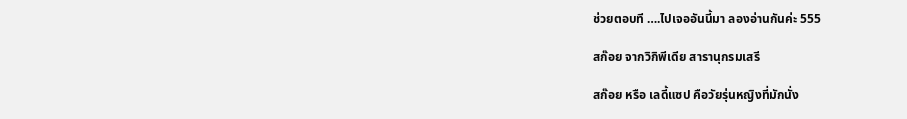ช่วยตอบที ….ไปเจออันนี้มา ลองอ่านกันค่ะ 555

สก๊อย จากวิกิพีเดีย สารานุกรมเสรี

สก๊อย หรือ เลดี้แซป คือวัยรุ่นหญิงที่มักนั่ง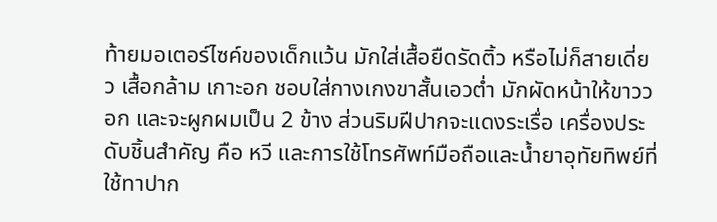ท้ายมอเตอร์ไซค์ของเด็กแว้น มักใส่เสื้อยืดรัดติ้ว หรือไม่ก็สายเดี่ยว เสื้อกล้าม เกาะอก ชอบใส่กางเกงขาสั้นเอวต่ำ มักผัดหน้าให้ขาววอก และจะผูกผมเป็น 2 ข้าง ส่วนริมฝีปากจะแดงระเรื่อ เครื่องประดับชิ้นสำคัญ คือ หวี และการใช้โทรศัพท์มือถือและน้ำยาอุทัยทิพย์ที่ใช้ทาปาก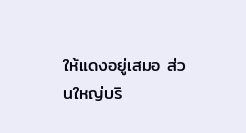ให้แดงอยู่เสมอ ส่วนใหญ่บริ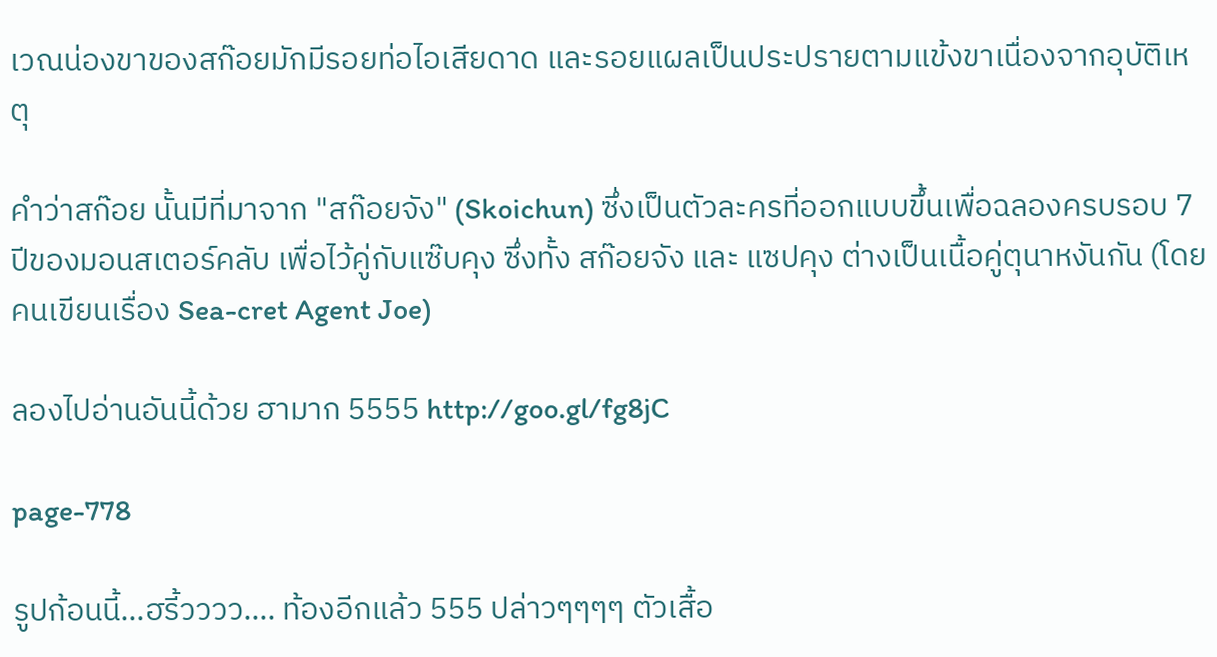เวณน่องขาของสก๊อยมักมีรอยท่อไอเสียดาด และรอยแผลเป็นประปรายตามแข้งขาเนื่องจากอุบัติเหตุ

คำว่าสก๊อย นั้นมีที่มาจาก "สก๊อยจัง" (Skoichun) ซึ่งเป็นตัวละครที่ออกแบบขึ้นเพื่อฉลองครบรอบ 7 ปีของมอนสเตอร์คลับ เพื่อไว้คู่กับแซ๊บคุง ซึ่งทั้ง สก๊อยจัง และ แซปคุง ต่างเป็นเนื้อคู่ตุนาหงันกัน (โดยคนเขียนเรื่อง Sea-cret Agent Joe)

ลองไปอ่านอันนี้ด้วย ฮามาก 5555 http://goo.gl/fg8jC

page-778

รูปก้อนนี้…ฮรี้วววว…. ท้องอีกแล้ว 555 ปล่าวๆๆๆๆ ตัวเสื้อ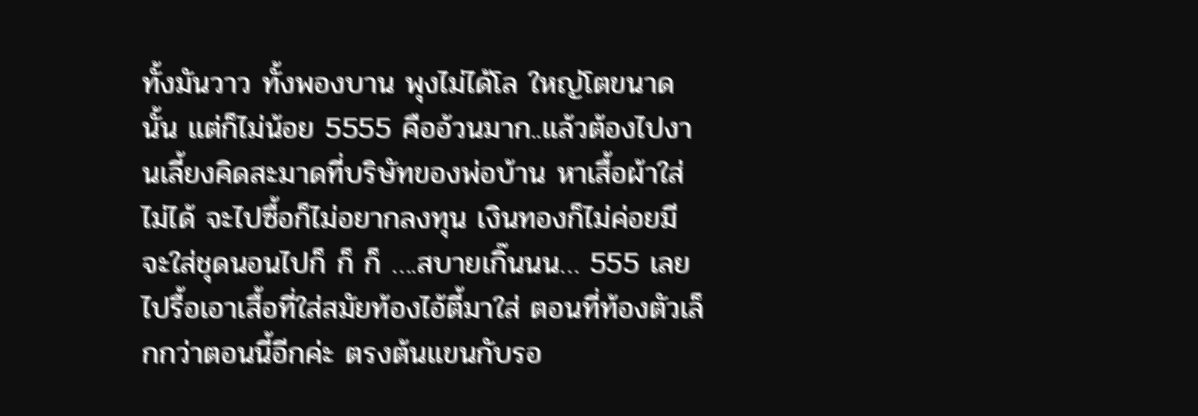ทั้งมันวาว ทั้งพองบาน พุงไม่ได้โล ใหญ่โตขนาดนั้น แต่ก็ไม่น้อย 5555 คืออ้วนมาก..แล้วต้องไปงานเลี้ยงคิดสะมาดที่บริษัทของพ่อบ้าน หาเสื้อผ้าใส่ไม่ได้ จะไปซื้อก็ไม่อยากลงทุน เงินทองก็ไม่ค่อยมี จะใส่ชุดนอนไปก็ ก็ ก็ ….สบายเกิ๊นนน… 555 เลยไปรื้อเอาเสื้อที่ใส่สมัยท้องไอ้ตี้มาใส่ ตอนที่ท้องตัวเล็กกว่าตอนนี้อีกค่ะ ตรงต้นแขนกับรอ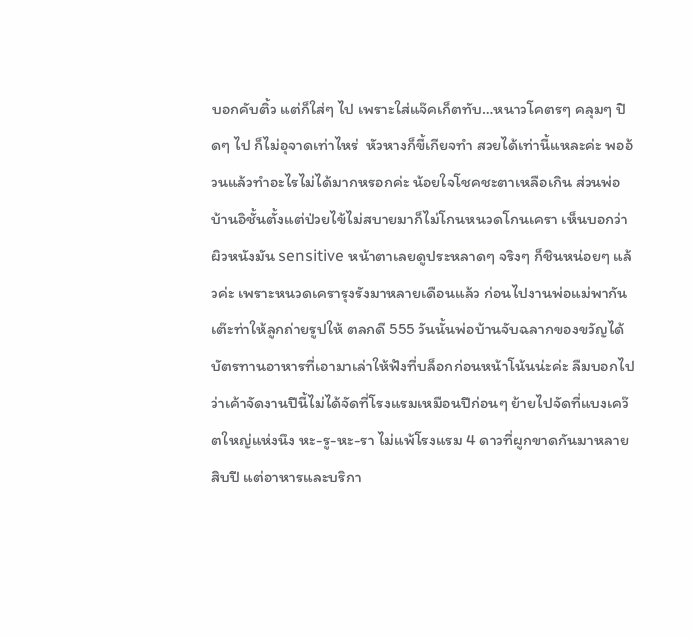บอกคับติ้ว แต่ก็ใส่ๆ ไป เพราะใส่แจ๊คเก็ตทับ…หนาวโคตรๆ คลุมๆ ปิดๆ ไป ก็ไม่อุจาดเท่าไหร่  หัวหางก็ขี้เกียจทำ สวยได้เท่านี้แหละค่ะ พออ้วนแล้วทำอะไรไม่ได้มากหรอกค่ะ น้อยใจโชคชะตาเหลือเกิน ส่วนพ่อบ้านอิชั้นตั้งแต่ป่วยไข้ไม่สบายมาก็ไม่โกนหนวดโกนเครา เห็นบอกว่าผิวหนังมัน sensitive หน้าตาเลยดูประหลาดๆ จริงๆ ก็ชินหน่อยๆ แล้วค่ะ เพราะหนวดเครารุงรังมาหลายเดือนแล้ว ก่อนไปงานพ่อแม่พากันเต๊ะท่าให้ลูกถ่ายรูปให้ ตลกดี 555 วันนั้นพ่อบ้านจับฉลากของขวัญได้บัตรทานอาหารที่เอามาเล่าให้ฟังที่บล็อกก่อนหน้าโน้นน่ะค่ะ ลืมบอกไปว่าเค้าจัดงานปีนี้ไม่ได้จัดที่โรงแรมเหมือนปีก่อนๆ ย้ายไปจัดที่แบงเคว๊ตใหญ่แห่งนึง หะ-รู-หะ-รา ไม่แพ้โรงแรม 4 ดาวที่ผูกขาดกันมาหลายสิบปี แต่อาหารและบริกา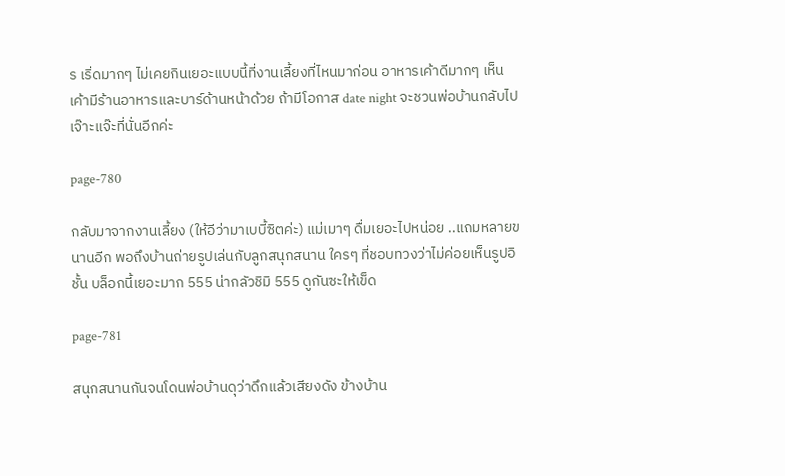ร เริ่ดมากๆ ไม่เคยกินเยอะแบบนี้ที่งานเลี้ยงที่ไหนมาก่อน อาหารเค้าดีมากๆ เห็นเค้ามีร้านอาหารและบาร์ด้านหน้าด้วย ถ้ามีโอกาส date night จะชวนพ่อบ้านกลับไปเจ๊าะแจ๊ะที่นั่นอีกค่ะ

page-780

กลับมาจากงานเลี้ยง (ให้อีว่ามาเบบี้ซิตค่ะ) แม่เมาๆ ดื่มเยอะไปหน่อย ..แถมหลายขนานอีก พอถึงบ้านถ่ายรูปเล่นกับลูกสนุกสนาน ใครๆ ที่ชอบทวงว่าไม่ค่อยเห็นรูปอิชั้น บล็อกนี้เยอะมาก 555 น่ากลัวชิมิ 555 ดูกันซะให้เข็ด

page-781

สนุกสนานกันจนโดนพ่อบ้านดุว่าดึกแล้วเสียงดัง ข้างบ้าน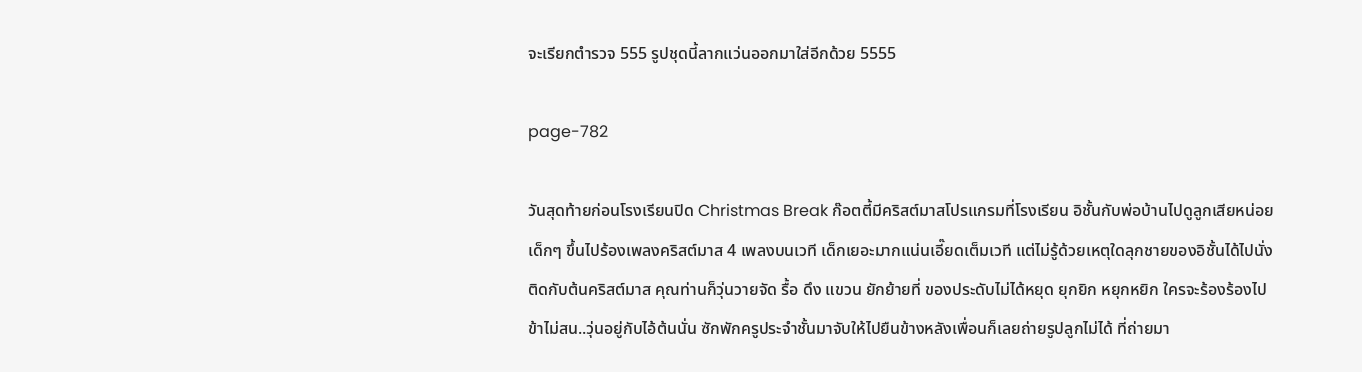จะเรียกตำรวจ 555 รูปชุดนี้ลากแว่นออกมาใส่อีกด้วย 5555

page-782

วันสุดท้ายก่อนโรงเรียนปิด Christmas Break ก๊อตตี้มีคริสต์มาสโปรแกรมที่โรงเรียน อิชั้นกับพ่อบ้านไปดูลูกเสียหน่อย เด็กๆ ขึ้นไปร้องเพลงคริสต์มาส 4 เพลงบนเวที เด็กเยอะมากแน่นเอี๊ยดเต็มเวที แต่ไม่รู้ด้วยเหตุใดลุกชายของอิชั้นได้ไปนั่งติดกับต้นคริสต์มาส คุณท่านก็วุ่นวายจัด รื้อ ดึง แขวน ยักย้ายที่ ของประดับไม่ได้หยุด ยุกยิก หยุกหยิก ใครจะร้องร้องไป ข้าไม่สน..วุ่นอยู่กับไอ้ต้นนั่น ซักพักครูประจำชั้นมาจับให้ไปยืนข้างหลังเพื่อนก็เลยถ่ายรูปลูกไม่ได้ ที่ถ่ายมา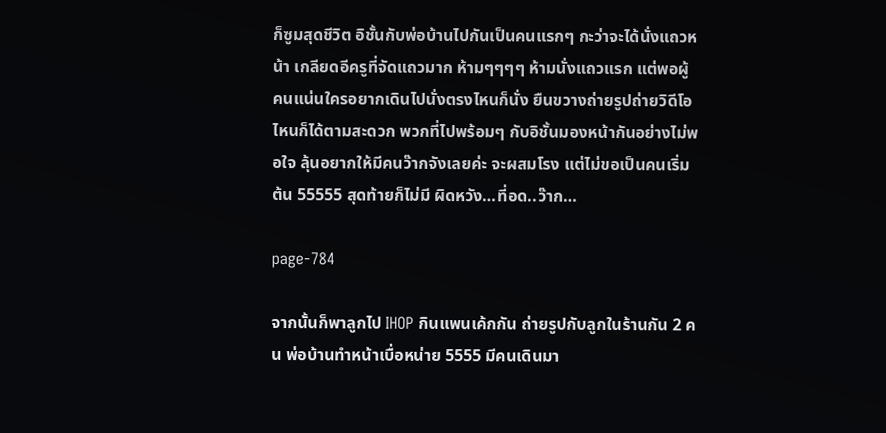ก็ซูมสุดชีวิต อิชั้นกับพ่อบ้านไปกันเป็นคนแรกๆ กะว่าจะได้นั่งแถวหน้า เกลียดอีครูที่จัดแถวมาก ห้ามๆๆๆๆ ห้ามนั่งแถวแรก แต่พอผู้คนแน่นใครอยากเดินไปนั่งตรงไหนก็นั่ง ยืนขวางถ่ายรูปถ่ายวิดีโอไหนก็ได้ตามสะดวก พวกที่ไปพร้อมๆ กับอิชั้นมองหน้ากันอย่างไม่พอใจ ลุ้นอยากให้มีคนว๊ากจังเลยค่ะ จะผสมโรง แต่ไม่ขอเป็นคนเริ่มต้น 55555 สุดท้ายก็ไม่มี ผิดหวัง…ที่อด..ว๊าก…

page-784

จากนั้นก็พาลูกไป IHOP กินแพนเค้กกัน ถ่ายรูปกับลูกในร้านกัน 2 คน พ่อบ้านทำหน้าเบื่อหน่าย 5555 มีคนเดินมา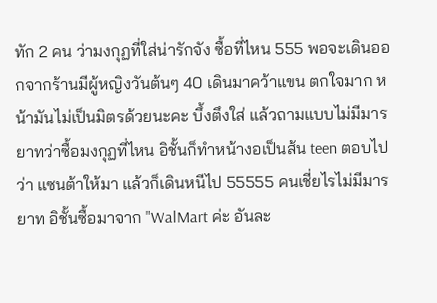ทัก 2 คน ว่ามงกุฏที่ใส่น่ารักจัง ซื้อที่ไหน 555 พอจะเดินออกจากร้านมีผู้หญิงวันต้นๆ 40 เดินมาคว้าแขน ตกใจมาก หน้ามันไม่เป็นมิตรด้วยนะคะ บึ้งตึงใส่ แล้วถามแบบไม่มีมารยาทว่าซื้อมงกุฏที่ไหน อิชั้นก็ทำหน้างอเป็นส้น teen ตอบไปว่า แซนต้าให้มา แล้วก็เดินหนีไป 55555 คนเชี่ยไรไม่มีมารยาท อิชั้นซื้อมาจาก "WalMart ค่ะ อันละ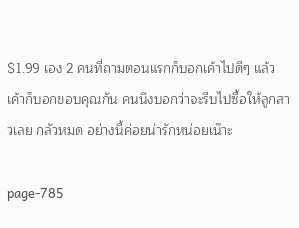$1.99 เอง 2 คนที่ถามตอนแรกก็บอกเค้าไปดีๆ แล้วเค้าก็บอกขอบคุณกัน คนนึงบอกว่าจะรีบไปซื้อให้ลูกสาวเลย กลัวหมด อย่างนี้ค่อยน่ารักหน่อยเน๊าะ

page-785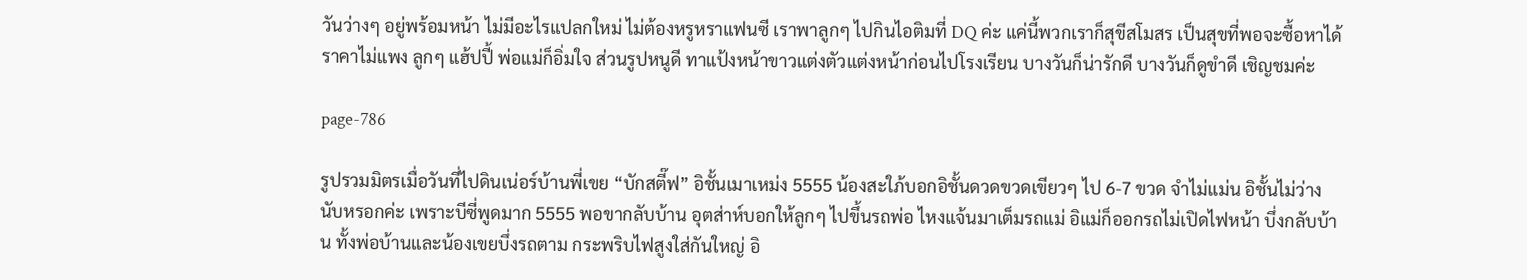วันว่างๆ อยู่พร้อมหน้า ไม่มีอะไรแปลกใหม่ ไม่ต้องหรูหราแฟนซี เราพาลูกๆ ไปกินไอติมที่ DQ ค่ะ แค่นี้พวกเราก็สุขีสโมสร เป็นสุขที่พอจะซื้อหาได้ ราคาไม่แพง ลูกๆ แฮ้ปปี้ พ่อแม่ก็อิ่มใจ ส่วนรูปหนูดี ทาแป้งหน้าขาวแต่งตัวแต่งหน้าก่อนไปโรงเรียน บางวันก็น่ารักดี บางวันก็ดูขำดี เชิญชมค่ะ

page-786

รูปรวมมิตรเมื่อวันที่ไปดินเน่อร์บ้านพี่เขย “บักสตี๊ฟ” อิชั้นเมาเหม่ง 5555 น้องสะใภ้บอกอิชั้นดวดขวดเขียวๆ ไป 6-7 ขวด จำไม่แม่น อิชั้นไม่ว่างนับหรอกค่ะ เพราะบีซี่พูดมาก 5555 พอขากลับบ้าน อุตส่าห์บอกให้ลูกๆ ไปขึ้นรถพ่อ ไหงแจ้นมาเต็มรถแม่ อิแม่ก็ออกรถไม่เปิดไฟหน้า บึ่งกลับบ้าน ทั้งพ่อบ้านและน้องเขยบึ่งรถตาม กระพริบไฟสูงใส่กันใหญ่ อิ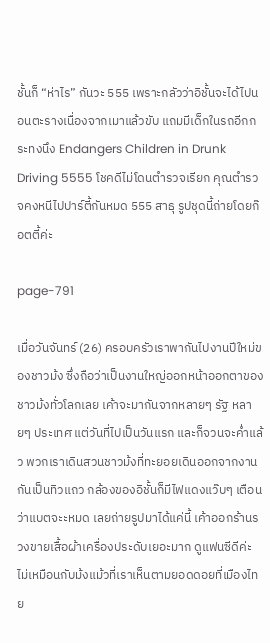ชั้นก็ “ห่าไร” กันวะ 555 เพราะกลัวว่าอิชั้นจะได้ไปนอนตะรางเนื่องจากเมาแล้วขับ แถมมีเด็กในรถอีกกระทงนึง Endangers Children in Drunk Driving 5555 โชคดีไม่โดนตำรวจเรียก คุณตำรวจคงหนีไปปาร์ตี้กันหมด 555 สาธุ รูปชุดนี้ถ่ายโดยก๊อตตี้ค่ะ

page-791

เมื่อวันจันทร์ (26) ครอบครัวเราพากันไปงานปีใหม่ของชาวม้ง ซึ่งถือว่าเป็นงานใหญ่ออกหน้าออกตาของชาวม้งทั่วโลกเลย เค้าจะมากันจากหลายๆ รัฐ หลายๆ ประเทศ แต่วันที่ไปเป็นวันแรก และก็จวนจะค่ำแล้ว พวกเราเดินสวนชาวม้งที่ทะยอยเดินออกจากงานกันเป็นทิวแถว กล้องของอิชั้นก็มีไฟแดงแว๊บๆ เตือนว่าแบตจะะหมด เลยถ่ายรูปมาได้แค่นี้ เค้าออกร้านรวงขายเสื้อผ้าเครื่องประดับเยอะมาก ดูแฟนซีดีค่ะ ไม่เหมือนกับม้งแม้วที่เราเห็นตามยอดดอยที่เมืองไทย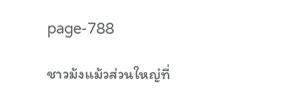page-788

ชาวม้งแม้วส่วนใหญ่ที่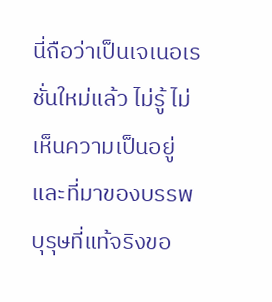นี่ถือว่าเป็นเจเนอเรชั่นใหม่แล้ว ไม่รู้ ไม่เห็นความเป็นอยู่และที่มาของบรรพบุรุษที่แท้จริงขอ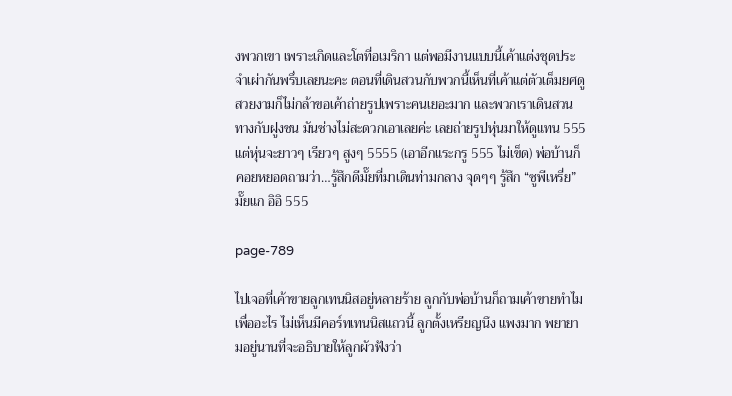งพวกเขา เพราะเกิดและโตที่อเมริกา แต่พอมีงานแบบนี้เค้าแต่งชุดประจำเผ่ากันพรึ่บเลยนะคะ ตอนที่เดินสวนกับพวกนี้เห็นที่เค้าแต่ตัวเต็มยศดูสวยงามก็ไม่กล้าขอเค้าถ่ายรูปเพราะคนเยอะมาก และพวกเราเดินสวนทางกับฝูงชน มันช่างไม่สะดวกเอาเลยค่ะ เลยถ่ายรูปหุ่นมาให้ดูแทน 555 แต่หุ่นจะยาวๆ เรียวๆ สูงๆ 5555 (เอาอีกแระกรู 555 ไม่เข็ด) พ่อบ้านก็คอยหยอดถามว่า…รู้สึกดีมั๊ยที่มาเดินท่ามกลาง จุดๆๆ รู้สึก “ซูพีเหรี่ย” มั๊ยแก อิอิ 555

page-789

ไปเจอที่เค้าขายลูกเทนนิสอยู่หลายร้าย ลูกกับพ่อบ้านก็ถามเค้าขายทำไม เพื่ออะไร ไม่เห็นมีคอร์ทเทนนิสแถวนี้ ลูกตั้งเหรียญนึง แพงมาก พยายามอยู่นานที่จะอธิบายให้ลูกผัวฟังว่า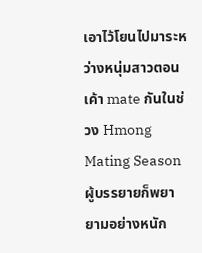เอาไว้โยนไปมาระหว่างหนุ่มสาวตอนเค้า mate กันในช่วง Hmong Mating Season ผู้บรรยายก็พยายามอย่างหนัก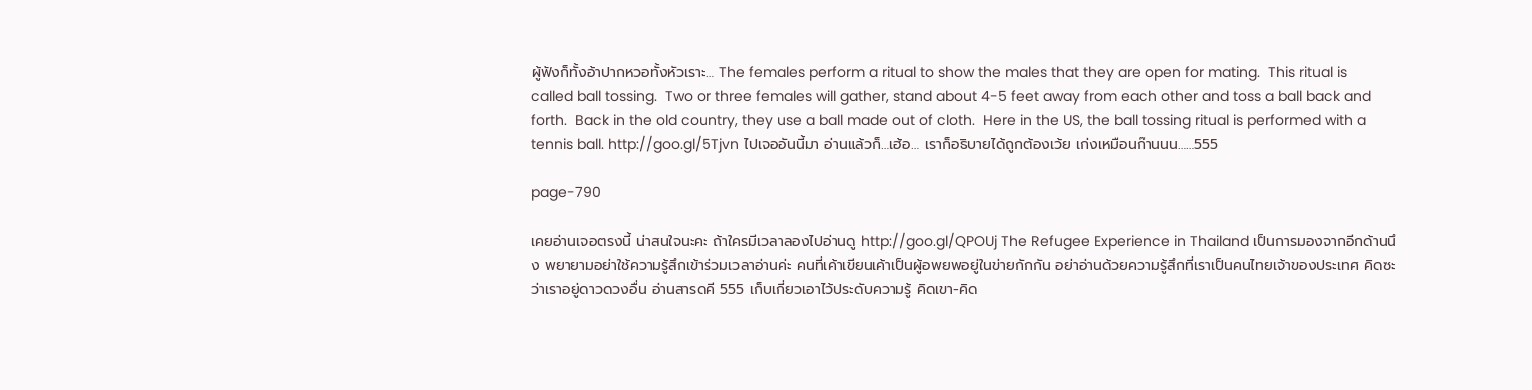ผู้ฟังก็ทั้งอ้าปากหวอทั้งหัวเราะ… The females perform a ritual to show the males that they are open for mating.  This ritual is called ball tossing.  Two or three females will gather, stand about 4-5 feet away from each other and toss a ball back and forth.  Back in the old country, they use a ball made out of cloth.  Here in the US, the ball tossing ritual is performed with a tennis ball. http://goo.gl/5Tjvn ไปเจออันนี้มา อ่านแล้วก็…เฮ้อ… เราก็อธิบายได้ถูกต้องเว้ย เก่งเหมือนก๊านนน……555

page-790

เคยอ่านเจอตรงนี้ น่าสนใจนะคะ ถ้าใครมีเวลาลองไปอ่านดู http://goo.gl/QPOUj The Refugee Experience in Thailand เป็นการมองจากอีกด้านนึง พยายามอย่าใช้ความรู้สึกเข้าร่วมเวลาอ่านค่ะ คนที่เค้าเขียนเค้าเป็นผู้อพยพอยู่ในข่ายกักกัน อย่าอ่านด้วยความรู้สึกที่เราเป็นคนไทยเจ้าของประเทศ คิดซะว่าเราอยู่ดาวดวงอื่น อ่านสารดคี 555 เก็บเกี่ยวเอาไว้ประดับความรู้ คิดเขา-คิด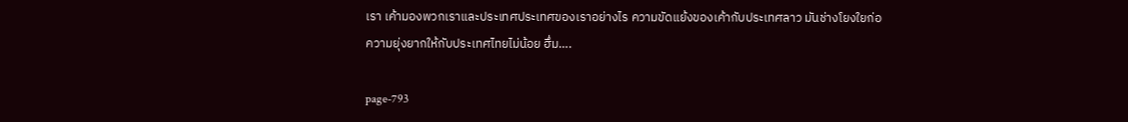เรา เค้ามองพวกเราและประเทศประเทศของเราอย่างไร ความขัดแย้งของเค้ากับประเทศลาว มันช่างโยงใยก่อความยุ่งยากให้กับประเทศไทยไม่น้อย ฮึ่ม….

page-793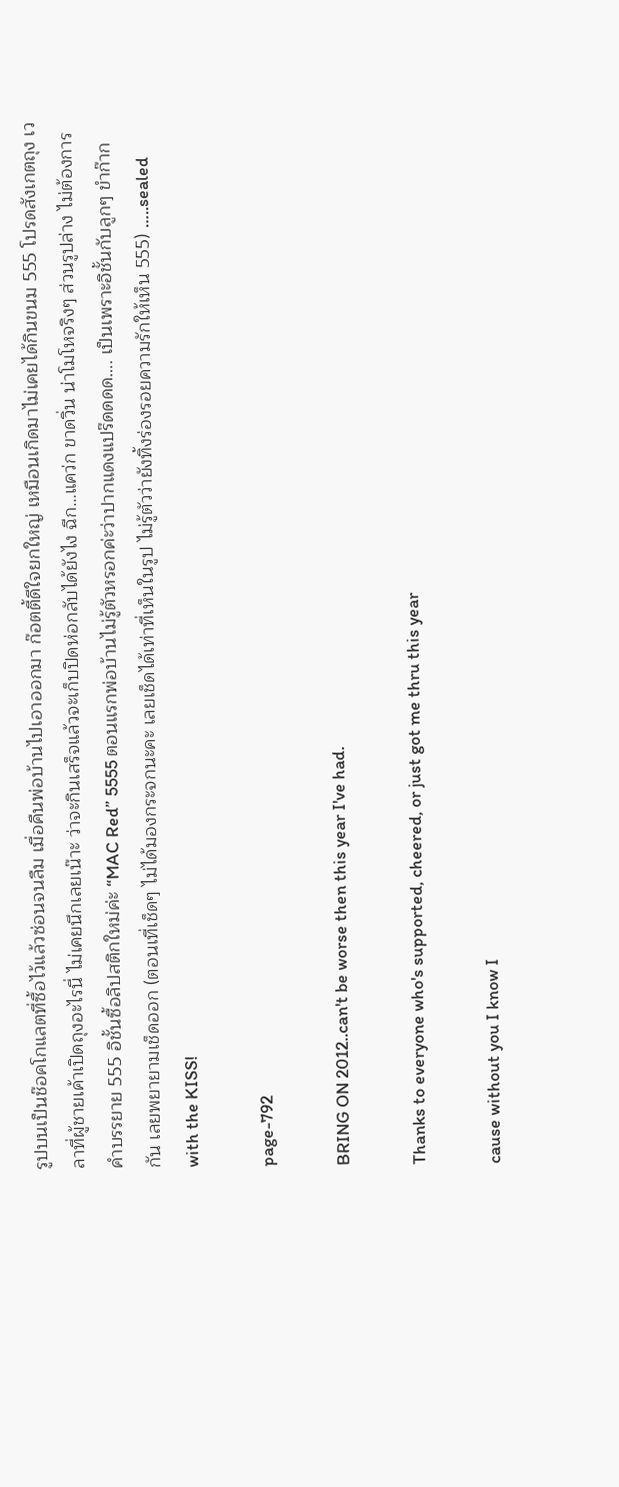รูปบนเป็นช๊อคโกแลตที่ซื้อไว้แล้วซ่อนจนลืม เมื่อคืนพ่อบ้านไปเอาออกมา ก๊อตตี้ดีใจยกใหญ่ เหมือนเกิดมาไม่เคยได้กินขนม 555 โปรดสังเกตถุง เวลาที่ผู้ชายเค้าเปิดถุงอะไรนี่ ไม่เคยนึกเลยเน๊าะ ว่าจะกินเสร็จแล้วจะเก็บปิดห่อกลับได้ยังไง ฉีก…แคว่ก ขาดวิ่น น่าโมโหจริงๆ ส่วนรูปล่าง ไม่ต้องการคำบรรยาย 555 อิชั้นซื้อลิปสติกใหม่ค่ะ “MAC Red” 5555 ตอนแรกพ่อบ้านไม่รู้ตัวหรอกค่ะว่าปากแดงแปร๊ดดดด…. เป็นเพราะอิชั้นกับลูกๆ ขำก๊ากกัน เลยพยายามเช็ดออก (ตอนเที่เช็ดๆ ไม่ได้มองกระจกนะคะ เลยเช็ดได้เท่าที่เห็นในรูป ไม่รู้ตัวว่ายังทิ้งร่องรอยความรักให้เห็น 555) …..sealed with the KISS!

page-792

BRING ON 2012..can't be worse then this year I've had.

Thanks to everyone who's supported, cheered, or just got me thru this year

cause without you I know I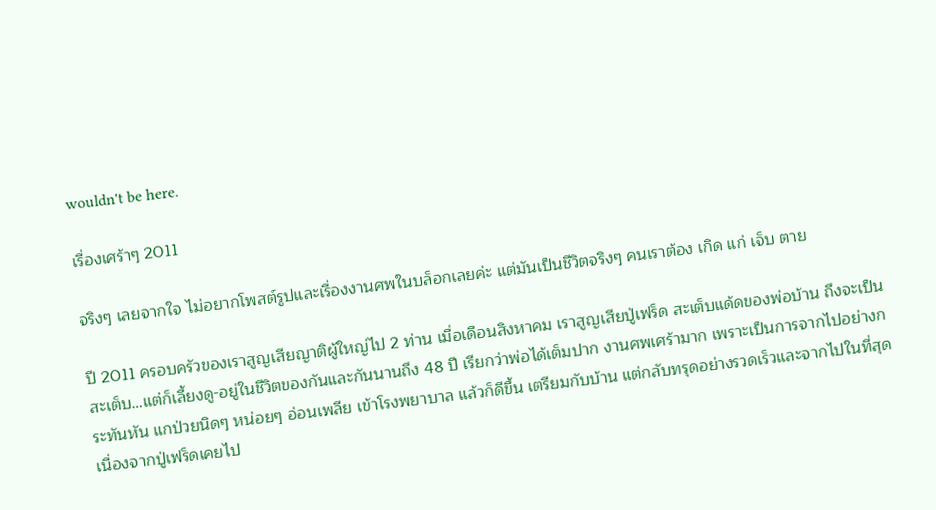wouldn't be here.

เรื่องเศร้าๆ 2011

จริงๆ เลยจากใจ ไม่อยากโพสต์รูปและเรื่องงานศพในบล็อกเลยค่ะ แต่มันเป็นชีวิตจริงๆ คนเราต้อง เกิด แก่ เจ็บ ตาย

ปี 2011 ครอบครัวของเราสูญเสียญาติผู้ใหญ่ไป 2 ท่าน เมื่อเดือนสิงหาคม เราสูญเสียปู่เฟร็ด สะเต็บแด้ดของพ่อบ้าน ถึงจะเป็นสะเต็บ…แต่ก็เลี้ยงดู-อยู่ในชีวิตของกันและกันนานถึง 48 ปี เรียกว่าพ่อได้เต็มปาก งานศพเศร้ามาก เพราะเป็นการจากไปอย่างกระทันหัน แกป่วยนิดๆ หน่อยๆ อ่อนเพลีย เข้าโรงพยาบาล แล้วก็ดีขึ้น เตรียมกับบ้าน แต่กลับทรุดอย่างรวดเร็วและจากไปในที่สุด เนื่องจากปู่เฟร็ดเคยไป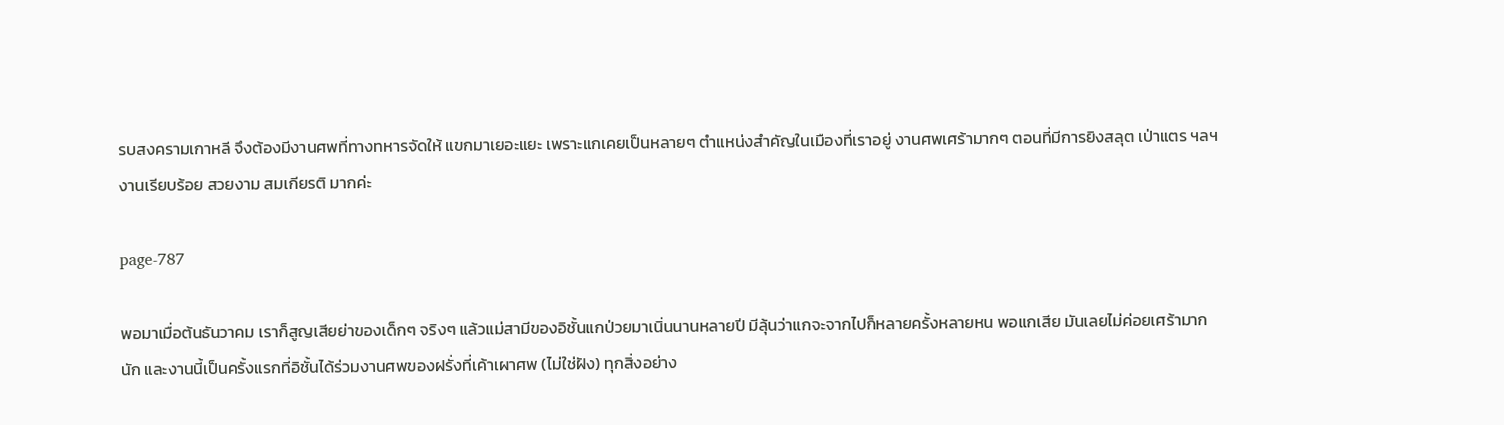รบสงครามเกาหลี จึงต้องมีงานศพที่ทางทหารจัดให้ แขกมาเยอะแยะ เพราะแกเคยเป็นหลายๆ ตำแหน่งสำคัญในเมืองที่เราอยู่ งานศพเศร้ามากๆ ตอนที่มีการยิงสลุต เป่าแตร ฯลฯ งานเรียบร้อย สวยงาม สมเกียรติ มากค่ะ

page-787

พอมาเมื่อต้นธันวาคม เราก็สูญเสียย่าของเด็กๆ จริงๆ แล้วแม่สามีของอิชั้นแกป่วยมาเนิ่นนานหลายปี มีลุ้นว่าแกจะจากไปก็หลายครั้งหลายหน พอแกเสีย มันเลยไม่ค่อยเศร้ามากนัก และงานนี้เป็นครั้งแรกที่อิชั้นได้ร่วมงานศพของฝรั่งที่เค้าเผาศพ (ไม่ใช่ฝัง) ทุกสิ่งอย่าง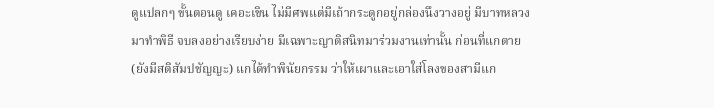ดูแปลกๆ ขั้นตอนดู เคอะเขิน ไม่มีศพแต่มีเถ้ากระดูกอยู่กล่องนึงวางอยู่ มีบาทหลวงมาทำพิธี จบลงอย่างเรียบง่าย มีเฉพาะญาติสนิทมาร่วมงานเท่านั้น ก่อนที่แกตาย (ยังมีสติสัมปชัญญะ) แกได้ทำพินัยกรรม ว่าให้เผาและเอาใส่โลงของสามีแก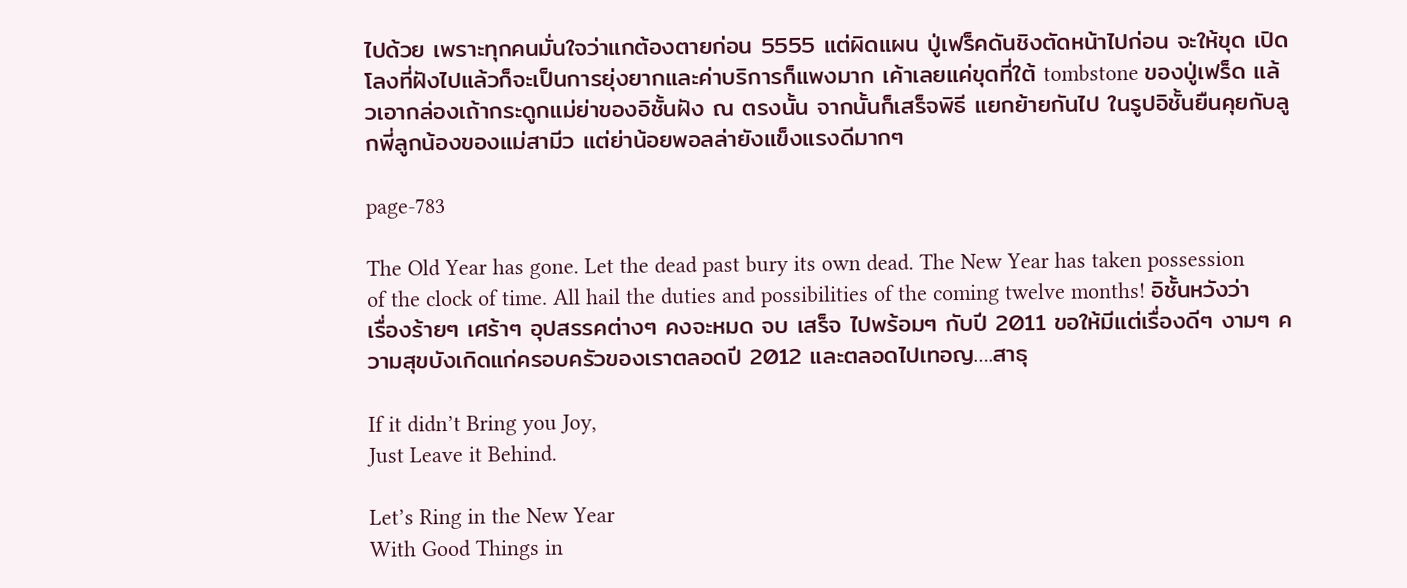ไปด้วย เพราะทุกคนมั่นใจว่าแกต้องตายก่อน 5555 แต่ผิดแผน ปู่เฟร็คดันชิงตัดหน้าไปก่อน จะให้ขุด เปิดโลงที่ฝังไปแล้วก็จะเป็นการยุ่งยากและค่าบริการก็แพงมาก เค้าเลยแค่ขุดที่ใต้ tombstone ของปู่เฟร็ด แล้วเอากล่องเถ้ากระดูกแม่ย่าของอิชั้นฝัง ณ ตรงนั้น จากนั้นก็เสร็จพิธี แยกย้ายกันไป ในรูปอิชั้นยืนคุยกับลูกพี่ลูกน้องของแม่สามีว แต่ย่าน้อยพอลล่ายังแข็งแรงดีมากๆ

page-783

The Old Year has gone. Let the dead past bury its own dead. The New Year has taken possession of the clock of time. All hail the duties and possibilities of the coming twelve months! อิชั้นหวังว่าเรื่องร้ายๆ เศร้าๆ อุปสรรคต่างๆ คงจะหมด จบ เสร็จ ไปพร้อมๆ กับปี 2011 ขอให้มีแต่เรื่องดีๆ งามๆ ความสุขบังเกิดแก่ครอบครัวของเราตลอดปี 2012 และตลอดไปเทอญ….สาธุ

If it didn’t Bring you Joy,
Just Leave it Behind.

Let’s Ring in the New Year
With Good Things in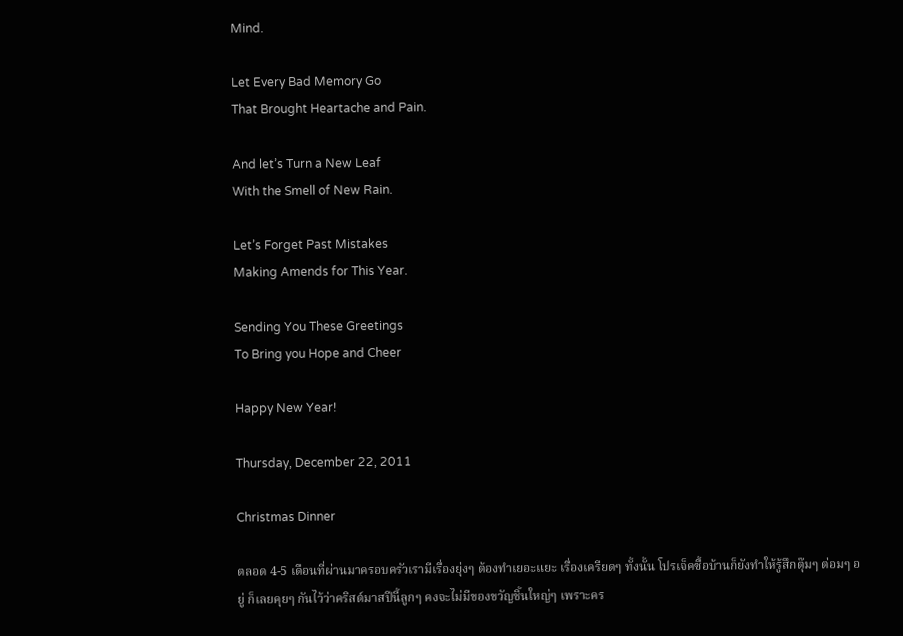Mind.

Let Every Bad Memory Go
That Brought Heartache and Pain.

And let’s Turn a New Leaf
With the Smell of New Rain.

Let’s Forget Past Mistakes
Making Amends for This Year.

Sending You These Greetings
To Bring you Hope and Cheer

Happy New Year!

Thursday, December 22, 2011

Christmas Dinner

ตลอด 4-5 เดือนที่ผ่านมาครอบครัวเรามีเรื่องยุ่งๆ ต้องทำเยอะแยะ เรื่องเครียดๆ ทั้งนั้น โปรเจ็คซื้อบ้านก็ยังทำให้รู้สึกตุ๊มๆ ต่อมๆ อยู่ ก็เลยคุยๆ กันไว้ว่าคริสต์มาสปีนี้ลูกๆ คงจะไม่มีของขวัญชิ้นใหญ่ๆ เพราะคร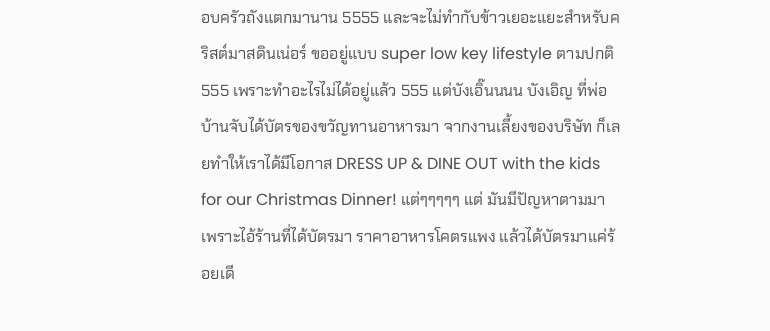อบครัวถังแตกมานาน 5555 และจะไม่ทำกับข้าวเยอะแยะสำหรับคริสต์มาสดินเน่อร์ ขออยู่แบบ super low key lifestyle ตามปกติ 555 เพราะทำอะไรไม่ได้อยู่แล้ว 555 แต่บังเอิ๊นนนน บังเอิญ ที่พ่อบ้านจับได้บัตรของขวัญทานอาหารมา จากงานเลี้ยงของบริษัท ก็เลยทำให้เราได้มีโอกาส DRESS UP & DINE OUT with the kids for our Christmas Dinner! แต่ๆๆๆๆๆ แต่ มันมีปัญหาตามมา เพราะไอ้ร้านที่ได้บัตรมา ราคาอาหารโคตรแพง แล้วได้บัตรมาแค่ร้อยเดี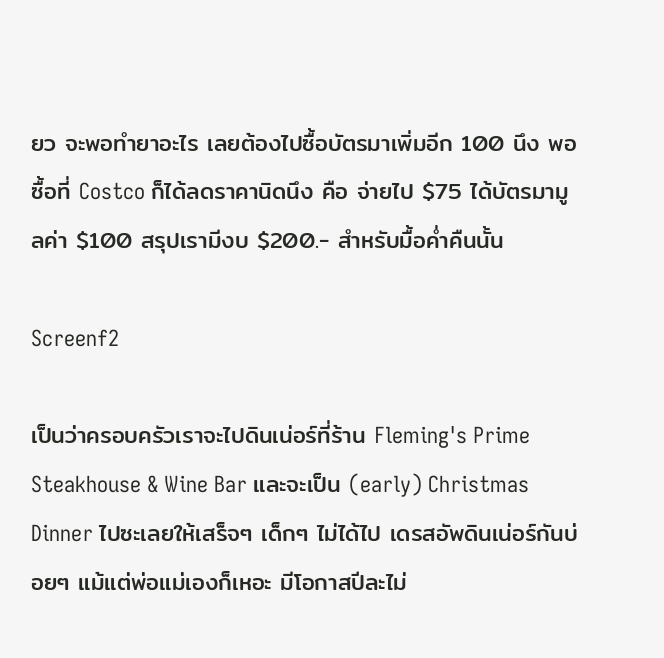ยว จะพอทำยาอะไร เลยต้องไปซื้อบัตรมาเพิ่มอีก 100 นึง พอซื้อที่ Costco ก็ได้ลดราคานิดนึง คือ จ่ายไป $75 ได้บัตรมามูลค่า $100 สรุปเรามีงบ $200.- สำหรับมื้อค่ำคืนนั้น

Screenf2

เป็นว่าครอบครัวเราจะไปดินเน่อร์ที่ร้าน Fleming's Prime Steakhouse & Wine Bar และจะเป็น (early) Christmas Dinner ไปซะเลยให้เสร็จๆ เด็กๆ ไม่ได้ไป เดรสอัพดินเน่อร์กันบ่อยๆ แม้แต่พ่อแม่เองก็เหอะ มีโอกาสปีละไม่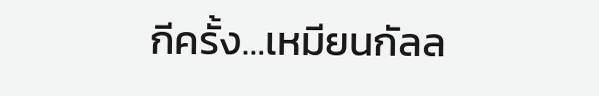กีครั้ง…เหมียนกัลล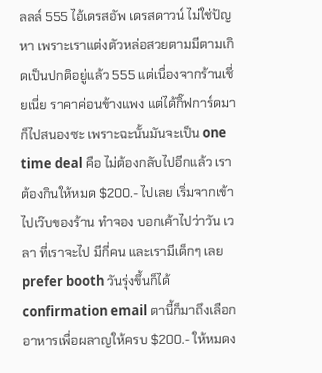ลลล์ 555 ไอ้เดรสอัพ เดรสดาวน์ ไม่ใช่ปัญหา เพราะเราแต่งตัวหล่อสวยตามมีตามเกิดเป็นปกติอยู่แล้ว 555 แต่เนื่องจากร้านเชี่ยเนี่ย ราคาค่อนข้างแพง แต่ได้กิ๊ฟการ์ดมา ก็ไปสนองซะ เพราะฉะนั้นมันจะเป็น one time deal คือ ไม่ต้องกลับไปอีกแล้ว เราต้องกินให้หมด $200.- ไปเลย เริ่มจากเข้าไปเว๊บของร้าน ทำจอง บอกเค้าไปว่าวัน เวลา ที่เราจะไป มีกี่คน และเรามีเด็กๆ เลย prefer booth วันรุ่งขึ้นก็ได้ confirmation email ตานี้ก็มาถึงเลือกอาหารเพื่อผลาญให้ครบ $200.- ให้หมดง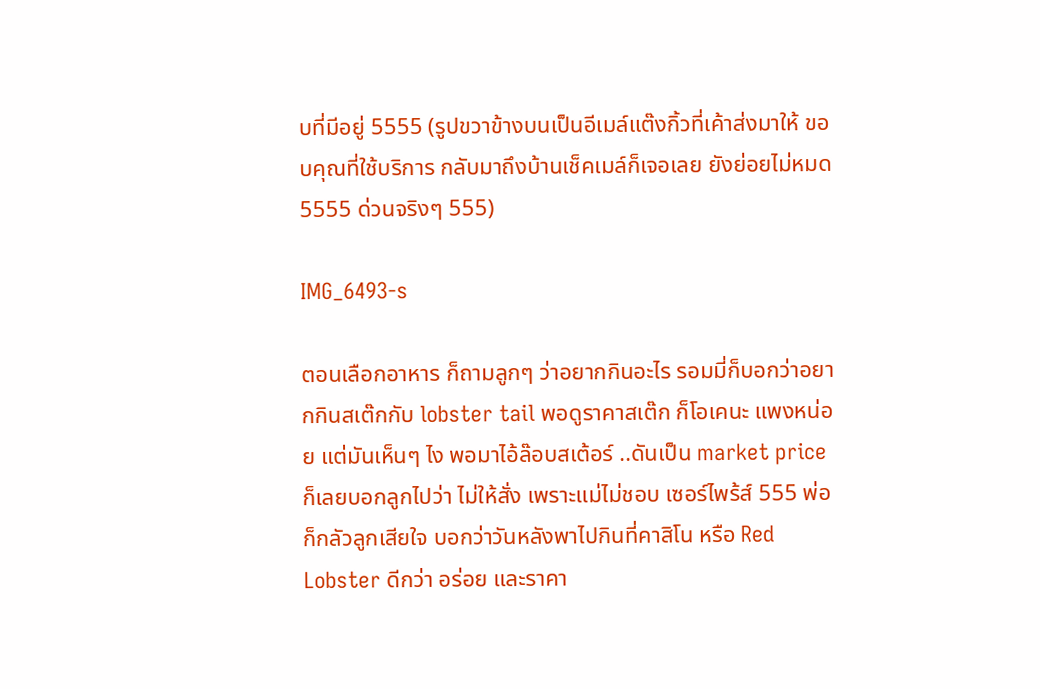บที่มีอยู่ 5555 (รูปขวาข้างบนเป็นอีเมล์แต๊งกิ้วที่เค้าส่งมาให้ ขอบคุณที่ใช้บริการ กลับมาถึงบ้านเช็คเมล์ก็เจอเลย ยังย่อยไม่หมด 5555 ด่วนจริงๆ 555)

IMG_6493-s

ตอนเลือกอาหาร ก็ถามลูกๆ ว่าอยากกินอะไร รอมมี่ก็บอกว่าอยากกินสเต๊กกับ lobster tail พอดูราคาสเต๊ก ก็โอเคนะ แพงหน่อย แต่มันเห็นๆ ไง พอมาไอ้ล๊อบสเต้อร์ ..ดันเป็น market price ก็เลยบอกลูกไปว่า ไม่ให้สั่ง เพราะแม่ไม่ชอบ เซอร์ไพร้ส์ 555 พ่อก็กลัวลูกเสียใจ บอกว่าวันหลังพาไปกินที่คาสิโน หรือ Red Lobster ดีกว่า อร่อย และราคา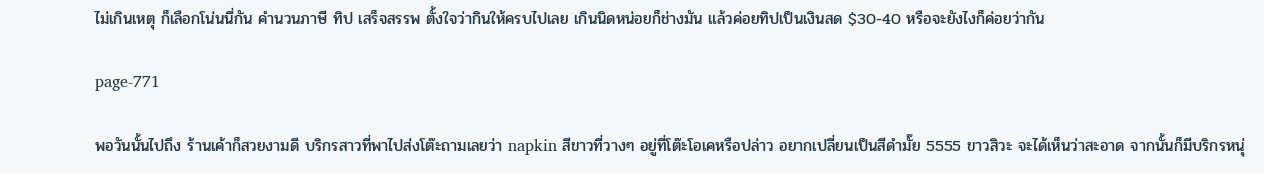ไม่เกินเหตุ ก็เลือกโน่นนี่กัน คำนวนภาษี ทิป เสร็จสรรพ ตั้งใจว่ากินให้ครบไปเลย เกินนิดหน่อยก็ช่างมัน แล้วค่อยทิปเป็นเงินสด $30-40 หรือจะยังไงก็ค่อยว่ากัน

page-771

พอวันนั้นไปถึง ร้านเค้าก็สวยงามดี บริกรสาวที่พาไปส่งโต๊ะถามเลยว่า napkin สีขาวที่วางๆ อยู่ที่โต๊ะโอเคหรือปล่าว อยากเปลี่ยนเป็นสีดำมั๊ย 5555 ขาวสิวะ จะได้เห็นว่าสะอาด จากนั้นก็มีบริกรหนุ่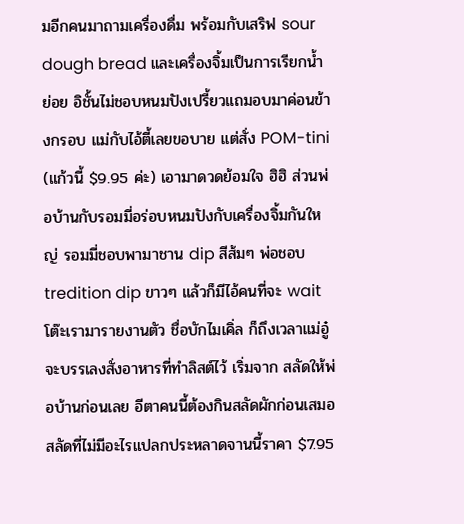มอีกคนมาถามเครื่องดื่ม พร้อมกับเสริฟ sour dough bread และเครื่องจิ้มเป็นการเรียกน้ำย่อย อิชั้นไม่ชอบหนมปังเปรี้ยวแถมอบมาค่อนข้างกรอบ แม่กับไอ้ตี้เลยขอบาย แต่สั่ง POM-tini (แก้วนี้ $9.95 ค่ะ) เอามาดวดย้อมใจ ฮิฮิ ส่วนพ่อบ้านกับรอมมี่อร่อบหนมปังกับเครื่องจิ้มกันใหญ่ รอมมี่ชอบพามาชาน dip สีส้มๆ พ่อชอบ tredition dip ขาวๆ แล้วก็มีไอ้คนที่จะ wait โต๊ะเรามารายงานตัว ชื่อบักไมเคิ่ล ก็ถึงเวลาแม่อู๋จะบรรเลงสั่งอาหารที่ทำลิสต์ไว้ เริ่มจาก สลัดให้พ่อบ้านก่อนเลย อีตาคนนี้ต้องกินสลัดผักก่อนเสมอ สลัดที่ไม่มีอะไรแปลกประหลาดจานนี้ราคา $7.95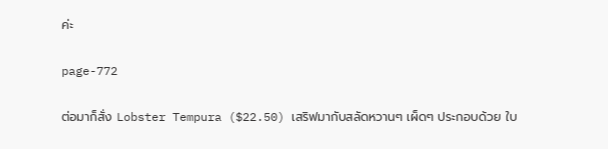ค่ะ

page-772

ต่อมาก็สั่ง Lobster Tempura ($22.50) เสริฟมากับสลัดหวานๆ เผ็ดๆ ประกอบด้วย ใบ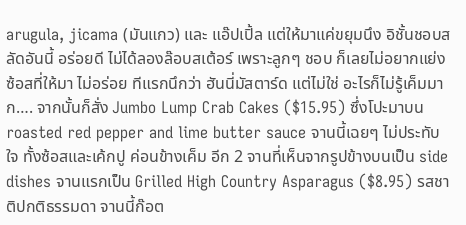arugula, jicama (มันแกว) และ แอ๊ปเปิ้ล แต่ให้มาแค่ขยุมนึง อิชั้นชอบสลัดอันนี้ อร่อยดี ไม่ได้ลองล๊อบสเต้อร์ เพราะลูกๆ ชอบ ก็เลยไม่อยากแย่ง ซ้อสที่ให้มา ไม่อร่อย ทีแรกนึกว่า ฮันนี่มัสตาร์ด แต่ไม่ใช่ อะไรก็ไม่รู้เค็มมาก…. จากนั้นก็สั่ง Jumbo Lump Crab Cakes ($15.95) ซึ่งโปะมาบน roasted red pepper and lime butter sauce จานนี้เฉยๆ ไม่ประทับใจ ทั้งซ้อสและเค้กปู ค่อนข้างเค็ม อีก 2 จานที่เห็นจากรูปข้างบนเป็น side dishes จานแรกเป็น Grilled High Country Asparagus ($8.95) รสชาติปกติธรรมดา จานนี้ก๊อต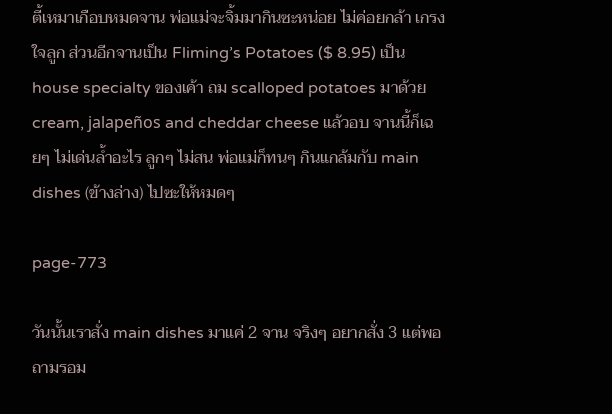ตี้เหมาเกือบหมดจาน พ่อแม่จะจิ้มมากินซะหน่อย ไม่ค่อยกล้า เกรงใจลูก ส่วนอีกจานเป็น Fliming’s Potatoes ($ 8.95) เป็น house specialty ของเค้า ถม scalloped potatoes มาด้วย cream, jalapeños and cheddar cheese แล้วอบ จานนี้ก็เฉยๆ ไม่เด่นล้ำอะไร ลูกๆ ไม่สน พ่อแม่ก็ทนๆ กินแกล้มกับ main dishes (ข้างล่าง) ไปซะให้หมดๆ

page-773

วันนั้นเราสั่ง main dishes มาแค่ 2 จาน จริงๆ อยากสั่ง 3 แต่พอถามรอม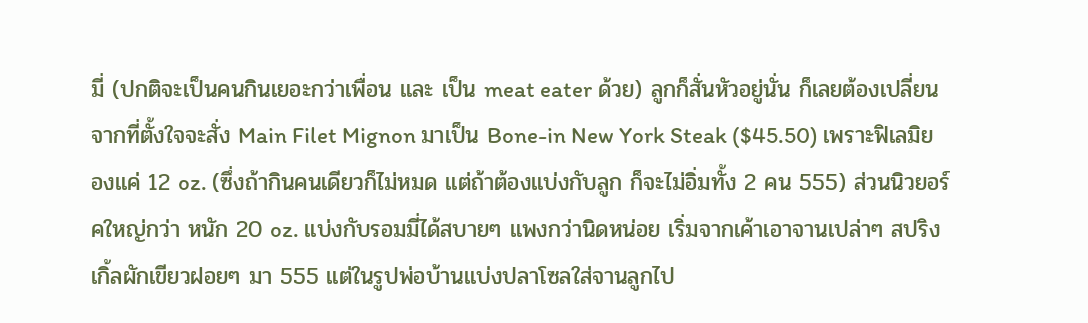มี่ (ปกติจะเป็นคนกินเยอะกว่าเพื่อน และ เป็น meat eater ด้วย) ลูกก็สั่นหัวอยู่นั่น ก็เลยต้องเปลี่ยนจากที่ตั้งใจจะสั่ง Main Filet Mignon มาเป็น Bone-in New York Steak ($45.50) เพราะฟิเลมิยองแค่ 12 oz. (ซึ่งถ้ากินคนเดียวก็ไม่หมด แต่ถ้าต้องแบ่งกับลูก ก็จะไม่อิ่มทั้ง 2 คน 555) ส่วนนิวยอร์คใหญ่กว่า หนัก 20 oz. แบ่งกับรอมมี่ได้สบายๆ แพงกว่านิดหน่อย เริ่มจากเค้าเอาจานเปล่าๆ สปริงเกิ้ลผักเขียวฝอยๆ มา 555 แต่ในรูปพ่อบ้านแบ่งปลาโซลใส่จานลูกไป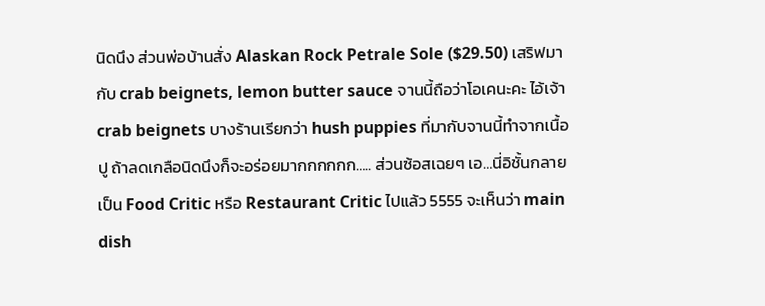นิดนึง ส่วนพ่อบ้านสั่ง Alaskan Rock Petrale Sole ($29.50) เสริฟมากับ crab beignets, lemon butter sauce จานนี้ถือว่าโอเคนะคะ ไอ้เจ้า crab beignets บางร้านเรียกว่า hush puppies ที่มากับจานนี้ทำจากเนื้อปู ถ้าลดเกลือนิดนึงก็จะอร่อยมากกกกกก….. ส่วนซ้อสเฉยๆ เอ…นี่อิชั้นกลายเป็น Food Critic หรือ Restaurant Critic ไปแล้ว 5555 จะเห็นว่า main dish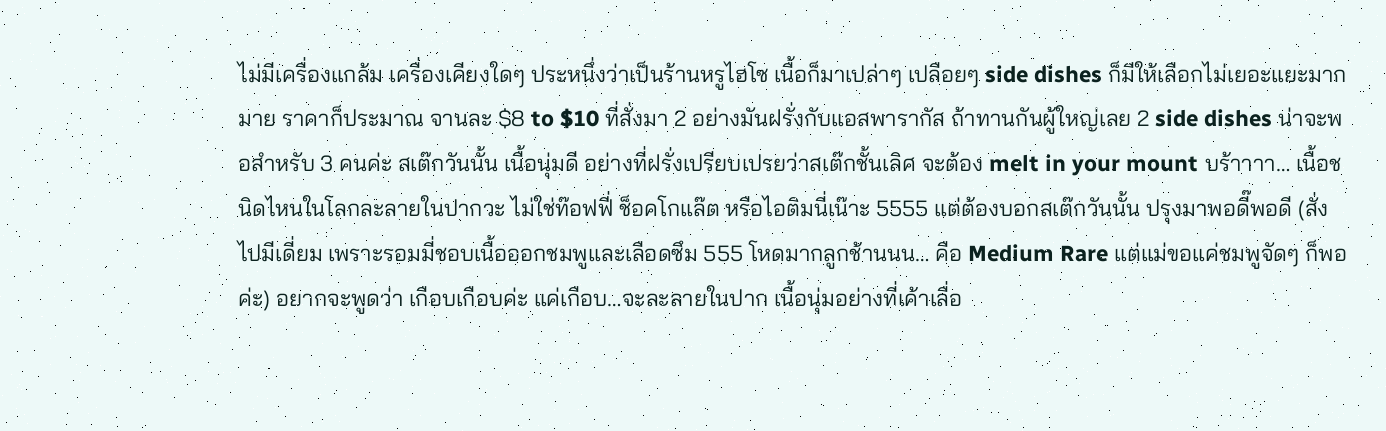ไม่มีเครื่องแกล้ม เครื่องเคียงใดๆ ประหนึ่งว่าเป็นร้านหรูไฮโซ เนื้อก็มาเปล่าๆ เปลือยๆ side dishes ก็มีให้เลือกไม่เยอะแยะมากมาย ราคาก็ประมาณ จานละ $8 to $10 ที่สั่งมา 2 อย่างมันฝรั่งกับแอสพารากัส ถ้าทานกันผู้ใหญ่เลย 2 side dishes น่าจะพอสำหรับ 3 คนค่ะ สเต๊กวันนั้น เนื้อนุ่มดี อย่างที่ฝรั่งเปรียบเปรยว่าสเต๊กชั้นเลิศ จะต้อง melt in your mount บร้าาาา… เนื้อชนิดไหนในโลกละลายในปากวะ ไม่ใช่ท๊อฟฟี่ ช็อคโกแล๊ต หรือไอติมนี่เน๊าะ 5555 แต่ต้องบอกสเต๊กวันนั้น ปรุงมาพอดี๊พอดี (สั่งไปมีเดี่ยม เพราะรอมมี่ชอบเนื้อออกชมพูและเลือดซึม 555 โหดมากลูกช้านนน… คือ Medium Rare แต่แม่ขอแค่ชมพูจัดๆ ก็พอค่ะ) อยากจะพูดว่า เกือบเกือบค่ะ แค่เกือบ…จะละลายในปาก เนื้อนุ่มอย่างที่เค้าเลื่อ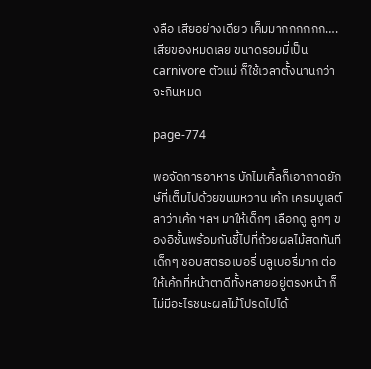งลือ เสียอย่างเดียว เค็มมากกกกกก…. เสียของหมดเลย ขนาดรอมมี่เป็น carnivore ตัวแม่ ก็ใช้เวลาตั้งนานกว่าจะกินหมด

page-774

พอจัดการอาหาร บักไมเคิ้ลก็เอาถาดยักษ์ที่เต็มไปด้วยขนมหวาน เค้ก เครมบูเลต์ ลาว่าเค้ก ฯลฯ มาให้เด็กๆ เลือกดู ลูกๆ ของอิชั้นพร้อมกันชี้ไปที่ถ้วยผลไม้สดทันที เด็กๆ ชอบสตรอเบอรี่ บลูเบอรี่มาก ต่อให้เค้กที่หน้าตาดีทั้งหลายอยู่ตรงหน้า ก็ไม่มีอะไรชนะผลไม้โปรดไปได้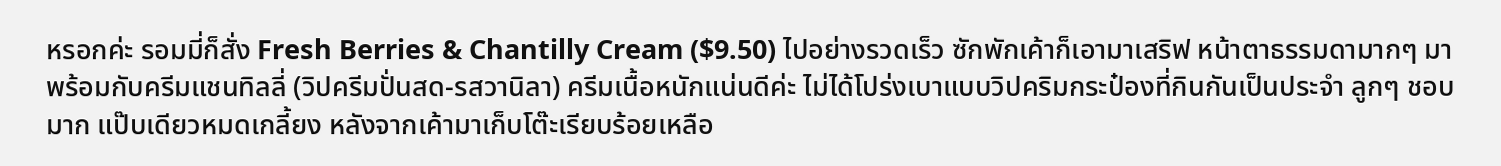หรอกค่ะ รอมมี่ก็สั่ง Fresh Berries & Chantilly Cream ($9.50) ไปอย่างรวดเร็ว ซักพักเค้าก็เอามาเสริฟ หน้าตาธรรมดามากๆ มาพร้อมกับครีมแชนทิลลี่ (วิปครีมปั่นสด-รสวานิลา) ครีมเนื้อหนักแน่นดีค่ะ ไม่ได้โปร่งเบาแบบวิปคริมกระป๋องที่กินกันเป็นประจำ ลูกๆ ชอบมาก แป๊บเดียวหมดเกลี้ยง หลังจากเค้ามาเก็บโต๊ะเรียบร้อยเหลือ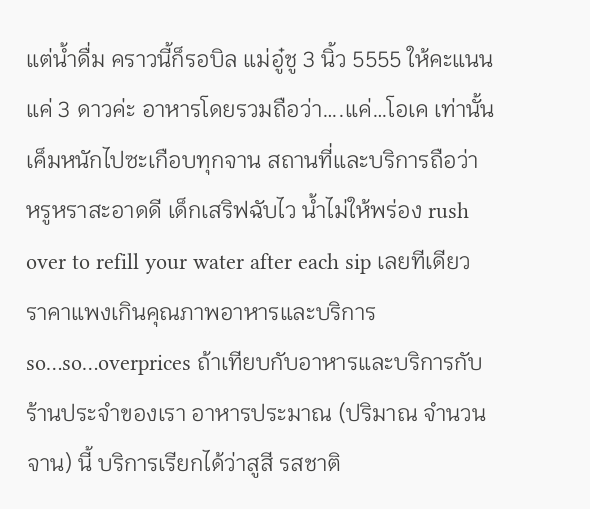แต่น้ำดื่ม คราวนี้ก็รอบิล แม่อู๋ชู 3 นิ้ว 5555 ให้คะแนนแค่ 3 ดาวค่ะ อาหารโดยรวมถือว่า….แค่…โอเค เท่านั้น เค็มหนักไปซะเกือบทุกจาน สถานที่และบริการถือว่า หรูหราสะอาดดี เด็กเสริฟฉับไว น้ำไม่ให้พร่อง rush over to refill your water after each sip เลยทีเดียว ราคาแพงเกินคุณภาพอาหารและบริการ so…so…overprices ถ้าเทียบกับอาหารและบริการกับร้านประจำของเรา อาหารประมาณ (ปริมาณ จำนวนจาน) นี้ บริการเรียกได้ว่าสูสี รสชาติ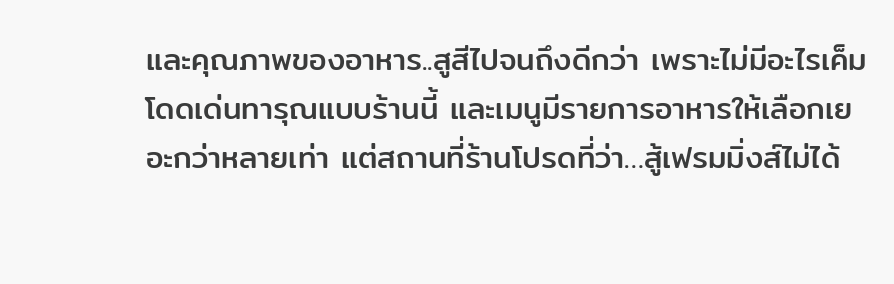และคุณภาพของอาหาร..สูสีไปจนถึงดีกว่า เพราะไม่มีอะไรเค็มโดดเด่นทารุณแบบร้านนี้ และเมนูมีรายการอาหารให้เลือกเยอะกว่าหลายเท่า แต่สถานที่ร้านโปรดที่ว่า…สู้เฟรมมิ่งส์ไม่ได้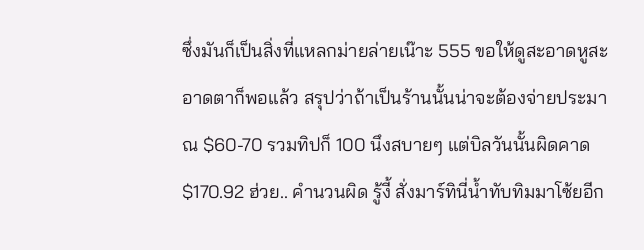ซึ่งมันก็เป็นสิ่งที่แหลกม่ายล่ายเน๊าะ 555 ขอให้ดูสะอาดหูสะอาดตาก็พอแล้ว สรุปว่าถ้าเป็นร้านนั้นน่าจะต้องจ่ายประมาณ $60-70 รวมทิปก็ 100 นึงสบายๆ แต่บิลวันนั้นผิดคาด $170.92 ฮ่วย.. คำนวนผิด รู้งี้ สั่งมาร์ทินี่น้ำทับทิมมาโซ้ยอีก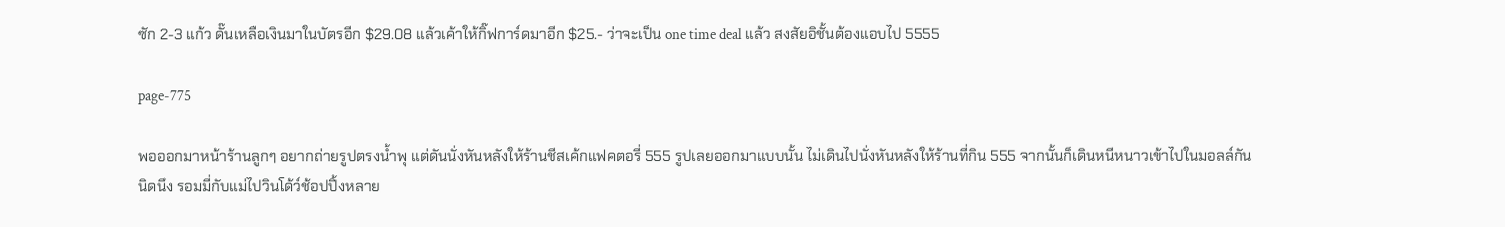ซัก 2-3 แก้ว ดั๊นเหลือเงินมาในบัตรอีก $29.08 แล้วเค้าให้กิ๊ฟการ์ดมาอีก $25.- ว่าจะเป็น one time deal แล้ว สงสัยอิชั้นต้องแอบไป 5555

page-775

พอออกมาหน้าร้านลูกๆ อยากถ่ายรูปตรงน้ำพุ แต่ดันนั่งหันหลังให้ร้านชีสเค้กแฟคตอรี่ 555 รูปเลยออกมาแบบนั้น ไม่เดินไปนั่งหันหลังให้ร้านที่กิน 555 จากนั้นก็เดินหนีหนาวเข้าไปในมอลล์กันนิดนึง รอมมี่กับแม่ไปวินโด้ว์ช้อปปิ้งหลาย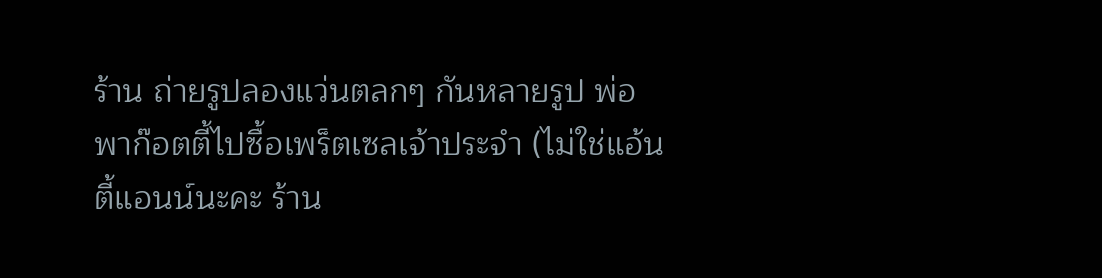ร้าน ถ่ายรูปลองแว่นตลกๆ กันหลายรูป พ่อพาก๊อตตี้ไปซื้อเพร็ตเซลเจ้าประจำ (ไม่ใช่แอ้นตี้แอนน์นะคะ ร้าน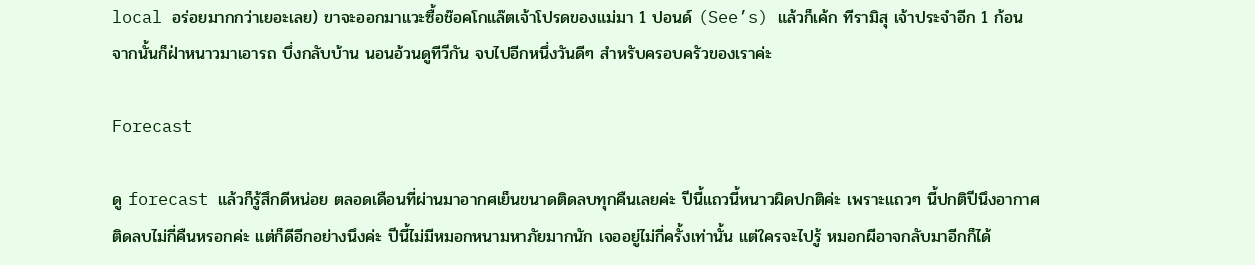local อร่อยมากกว่าเยอะเลย) ขาจะออกมาแวะซื้อช๊อคโกแล๊ตเจ้าโปรดของแม่มา 1 ปอนด์ (See’s) แล้วก็เค้ก ทีรามิสุ เจ้าประจำอีก 1 ก้อน จากนั้นก็ฝ่าหนาวมาเอารถ บึ่งกลับบ้าน นอนอ้วนดูทีวีกัน จบไปอีกหนึ่งวันดีๆ สำหรับครอบครัวของเราค่ะ

Forecast

ดู forecast แล้วก็รู้สึกดีหน่อย ตลอดเดือนที่ผ่านมาอากศเย็นขนาดติดลบทุกคืนเลยค่ะ ปีนี้แถวนี้หนาวผิดปกติค่ะ เพราะแถวๆ นี้ปกติปีนึงอากาศติดลบไม่กี่คืนหรอกค่ะ แต่ก็ดีอีกอย่างนึงค่ะ ปีนี้ไม่มีหมอกหนามหาภัยมากนัก เจออยู่ไม่กี่ครั้งเท่านั้น แต่ใครจะไปรู้ หมอกผีอาจกลับมาอีกก็ได้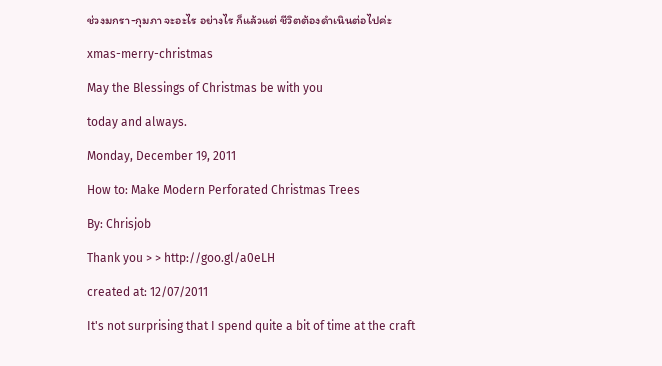ช่วงมกรา-กุมภา จะอะไร อย่างไร ก็แล้วแต่ ชีวิตต้องดำเนินต่อไปค่ะ

xmas-merry-christmas

May the Blessings of Christmas be with you

today and always.

Monday, December 19, 2011

How to: Make Modern Perforated Christmas Trees

By: Chrisjob

Thank you > > http://goo.gl/a0eLH

created at: 12/07/2011

It's not surprising that I spend quite a bit of time at the craft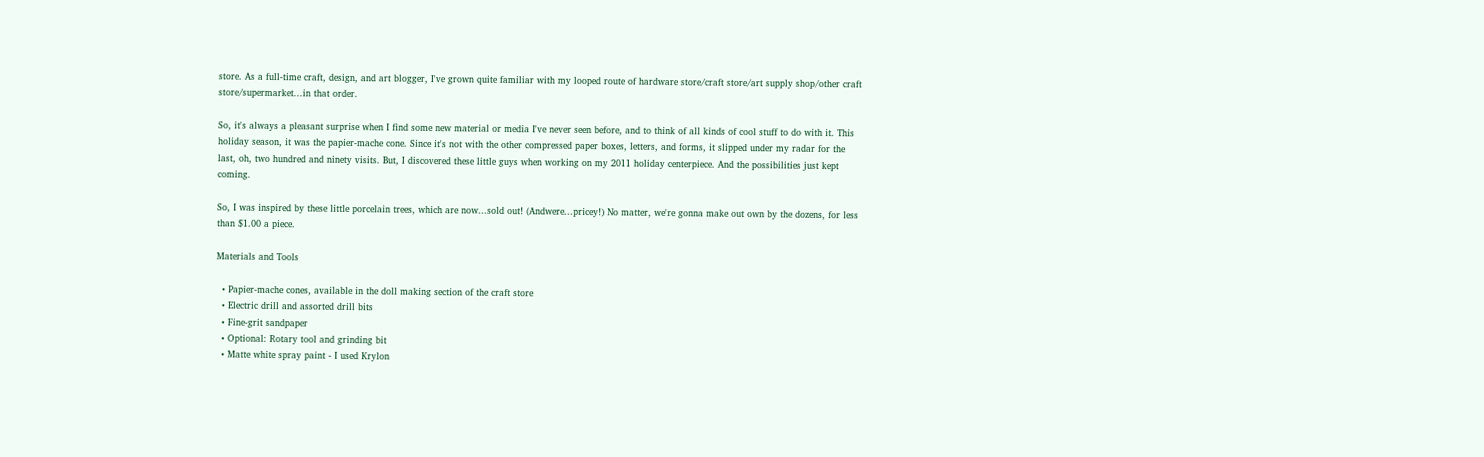store. As a full-time craft, design, and art blogger, I've grown quite familiar with my looped route of hardware store/craft store/art supply shop/other craft store/supermarket...in that order.

So, it's always a pleasant surprise when I find some new material or media I've never seen before, and to think of all kinds of cool stuff to do with it. This holiday season, it was the papier-mache cone. Since it's not with the other compressed paper boxes, letters, and forms, it slipped under my radar for the last, oh, two hundred and ninety visits. But, I discovered these little guys when working on my 2011 holiday centerpiece. And the possibilities just kept coming.

So, I was inspired by these little porcelain trees, which are now...sold out! (Andwere...pricey!) No matter, we're gonna make out own by the dozens, for less than $1.00 a piece.

Materials and Tools

  • Papier-mache cones, available in the doll making section of the craft store
  • Electric drill and assorted drill bits
  • Fine-grit sandpaper
  • Optional: Rotary tool and grinding bit
  • Matte white spray paint - I used Krylon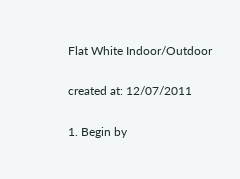Flat White Indoor/Outdoor

created at: 12/07/2011

1. Begin by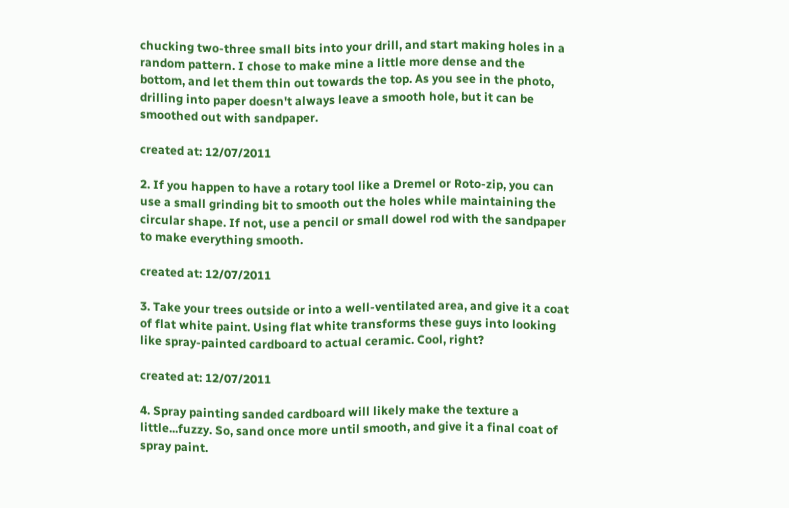chucking two-three small bits into your drill, and start making holes in a random pattern. I chose to make mine a little more dense and the bottom, and let them thin out towards the top. As you see in the photo, drilling into paper doesn't always leave a smooth hole, but it can be smoothed out with sandpaper.

created at: 12/07/2011

2. If you happen to have a rotary tool like a Dremel or Roto-zip, you can use a small grinding bit to smooth out the holes while maintaining the circular shape. If not, use a pencil or small dowel rod with the sandpaper to make everything smooth.

created at: 12/07/2011

3. Take your trees outside or into a well-ventilated area, and give it a coat of flat white paint. Using flat white transforms these guys into looking like spray-painted cardboard to actual ceramic. Cool, right?

created at: 12/07/2011

4. Spray painting sanded cardboard will likely make the texture a little...fuzzy. So, sand once more until smooth, and give it a final coat of spray paint.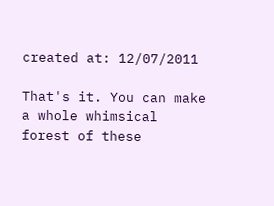created at: 12/07/2011

That's it. You can make a whole whimsical forest of these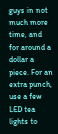guys in not much more time, and for around a dollar a piece. For an extra punch, use a few LED tea lights to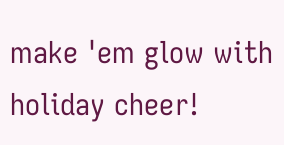make 'em glow with holiday cheer!